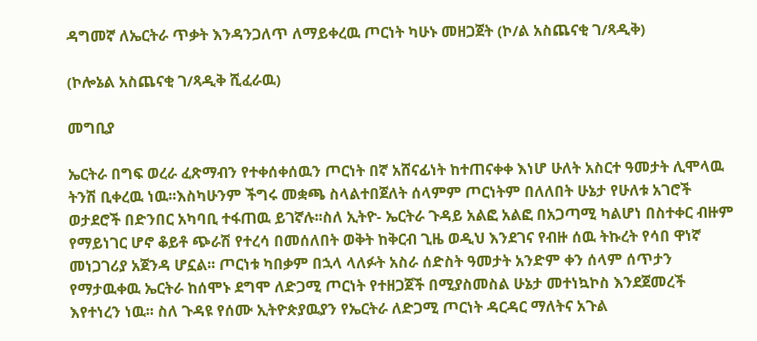ዳግመኛ ለኤርትራ ጥቃት እንዳንጋለጥ ለማይቀረዉ ጦርነት ካሁኑ መዘጋጀት (ኮ/ል አስጨናቂ ገ/ጻዲቅ)

(ኮሎኔል አስጨናቂ ገ/ጻዲቅ ሺፈራዉ)

መግቢያ

ኤርትራ በግፍ ወረራ ፈጽማብን የተቀሰቀሰዉን ጦርነት በኛ አሸናፊነት ከተጠናቀቀ እነሆ ሁለት አስርተ ዓመታት ሊሞላዉ ትንሽ ቢቀረዉ ነዉ፡፡እስካሁንም ችግሩ መቋጫ ስላልተበጀለት ሰላምም ጦርነትም በለለበት ሁኔታ የሁለቱ አገሮች ወታደሮች በድንበር አካባቢ ተፋጠዉ ይገኛሉ፡፡ስለ ኢትዮ- ኤርትራ ጉዳይ አልፎ አልፎ በአጋጣሚ ካልሆነ በስተቀር ብዙም የማይነገር ሆኖ ቆይቶ ጭራሽ የተረሳ በመሰለበት ወቅት ከቅርብ ጊዜ ወዲህ እንደገና የብዙ ሰዉ ትኩረት የሳበ ዋነኛ መነጋገሪያ አጀንዳ ሆኗል፡፡ ጦርነቱ ካበቃም በኋላ ላለፉት አስራ ሰድስት ዓመታት አንድም ቀን ሰላም ሰጥታን የማታዉቀዉ ኤርትራ ከሰሞኑ ደግሞ ለድጋሚ ጦርነት የተዘጋጀች በሚያስመስል ሁኔታ መተነኳኮስ እንደጀመረች እየተነረን ነዉ፡፡ ስለ ጉዳዩ የሰሙ ኢትዮጵያዉያን የኤርትራ ለድጋሚ ጦርነት ዳርዳር ማለትና አጉል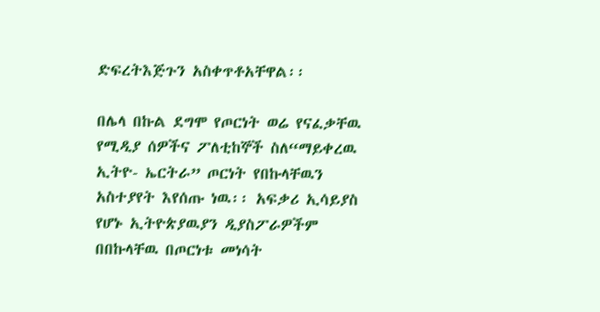ድፍረትእጅጉን አስቀጥቶአቸዋል፡፡

በሌላ በኩል ደግሞ የጦርነት ወሬ የናፈቃቸዉ የሚዲያ ሰዎችና ፖለቲከኞች ስለ“ማይቀረዉ ኢትዮ- ኤርትራ” ጦርነት የበኩላቸዉን አስተያየት እየሰጡ ነዉ፡፡ አፍቃሪ ኢሳይያስ የሆኑ ኢትዮጵያዉያን ዲያስፖራዎችም በበኩላቸዉ በጦርነቱ መነሳት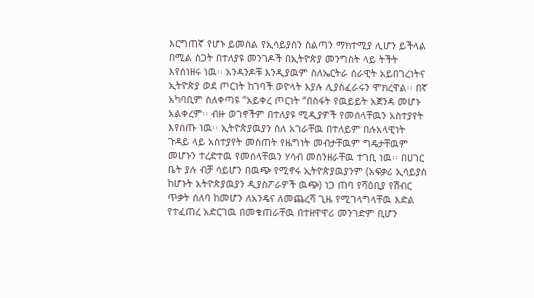እርግጠኛ የሆኑ ይመስል የኢሳይያስን ስልጣን ማክተሚያ ሊሆን ይችላል በሚል ስጋት በተለያዩ መንገዶች በኢትዮጵያ መንግስት ላይ ትችት እየሰነዘሩ ነዉ፡፡ አንዳንዶቹ እንዲያዉም ስለኤርትራ ሰራዊት አይበገረነትና ኢትዮጵያ ወደ ጦርነት ከገባች ወዮላት እያሉ ሊያስፈራሩን ሞክረዋል፡፡ በኛ አካባቢም ስለቀጣዩ “አይቀረ ጦርነት “በስፋት የዉይይት አጀንዳ መሆኑ አልቀረም፡፡ ብዙ ወገኖችም በተለያዩ ሚዲያዎች የመሰላቸዉን አስተያየት እየሰጡ ነዉ፡፡ ኢትዮጵያዉያን ስለ አገራቸዉ በተለይም በሉአላዊነት ጉዳይ ላይ አስተያየት መስጠት የዜግነት መብታቸዉም ግዴታቸዉም መሆኑን ተረድተዉ የመሰላቸዉን ሃሳብ መሰንዘራቸዉ ተገቢ ነዉ፡፡ በሀገር ቤት ያሉ ብቻ ሳይሆን በዉጭ የሚኖሩ ኢትዮጵያዉያንም (አፍቃሪ ኢሳይያስ ከሆኑት አትዮጵያዉያን ዲያስፖራዎች ዉጭ) ነጋ ጠባ የሻዕቢያ የሽብር ጥቃት ሰለባ ከመሆን ለአንዴና ለመጨረሻ ጊዜ የሚገላግላቸዉ እድል የተፈጠረ አድርገዉ በመቁጠራቸዉ በተዘዋዋሪ መንገድም ቢሆን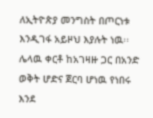ለኢትዮጵያ መንግስት በጦርነቱ እንዲገፋ አይዞህ እያሉት ነዉ፡፡ሌላዉ ቀርቶ ከአገዛዙ ጋር በአንድ ወቅት ሆድና ጀርባ ሆነዉ የነበሩ እንደ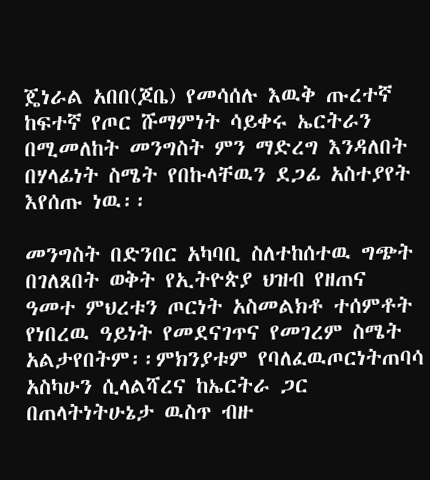ጄነራል አበበ(ጆቤ) የመሳሰሉ እዉቅ ጡረተኛ ከፍተኛ የጦር ሹማምነት ሳይቀሩ ኤርትራን በሚመለከት መንግስት ምን ማድረግ እንዳለበት በሃላፊነት ስሜት የበኩላቸዉን ደጋፊ አስተያየት እየሰጡ ነዉ፡፡

መንግስት በድንበር አካባቢ ስለተከሰተዉ ግጭት በገለጸበት ወቅት የኢትዮጵያ ህዝብ የዘጠና ዓመተ ምህረቱን ጦርነት አስመልክቶ ተሰምቶት የነበረዉ ዓይነት የመደናገጥና የመገረም ስሜት አልታየበትም፡፡ምክንያቱም የባለፈዉጦርነትጠባሳ አስካሁን ሲላልሻረና ከኤርትራ ጋር በጠላትነትሁኔታ ዉስጥ ብዙ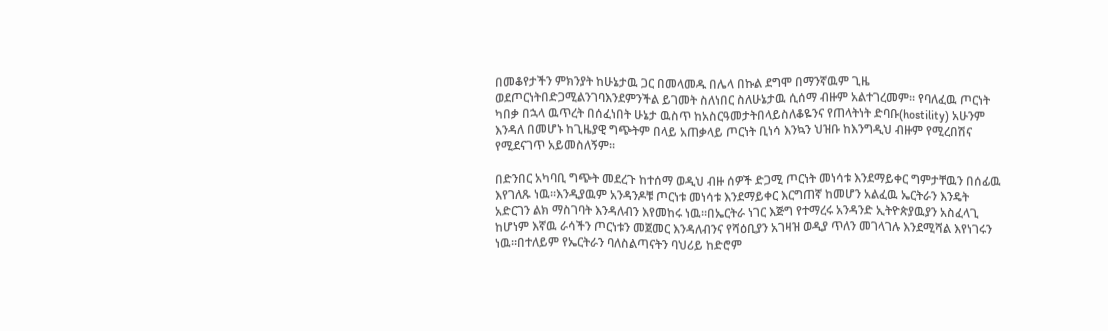በመቆየታችን ምክንያት ከሁኔታዉ ጋር በመላመዱ በሌላ በኩል ደግሞ በማንኛዉም ጊዜ ወደጦርነትበድጋሚልንገባእንደምንችል ይገመት ስለነበር ስለሁኔታዉ ሲሰማ ብዙም አልተገረመም፡፡ የባለፈዉ ጦርነት ካበቃ በኋላ ዉጥረት በሰፈነበት ሁኔታ ዉስጥ ከአስርዓመታትበላይስለቆዬንና የጠላትነት ድባቡ(hostility) አሁንም እንዳለ በመሆኑ ከጊዜያዊ ግጭትም በላይ አጠቃላይ ጦርነት ቢነሳ እንኳን ህዝቡ ከእንግዲህ ብዙም የሚረበሽና የሚደናገጥ አይመስለኝም፡፡

በድንበር አካባቢ ግጭት መደረጉ ከተሰማ ወዲህ ብዙ ሰዎች ድጋሚ ጦርነት መነሳቱ እንደማይቀር ግምታቸዉን በሰፊዉ እየገለጹ ነዉ፡፡እንዲያዉም አንዳንዶቹ ጦርነቱ መነሳቱ እንደማይቀር እርግጠኛ ከመሆን አልፈዉ ኤርትራን እንዴት አድርገን ልክ ማስገባት እንዳለብን እየመከሩ ነዉ፡፡በኤርትራ ነገር እጅግ የተማረሩ አንዳንድ ኢትዮጵያዉያን አስፈላጊ ከሆነም እኛዉ ራሳችን ጦርነቱን መጀመር እንዳለብንና የሻዕቢያን አገዛዝ ወዲያ ጥለን መገላገሉ እንደሚሻል እየነገሩን ነዉ፡፡በተለይም የኤርትራን ባለስልጣናትን ባህሪይ ከድሮም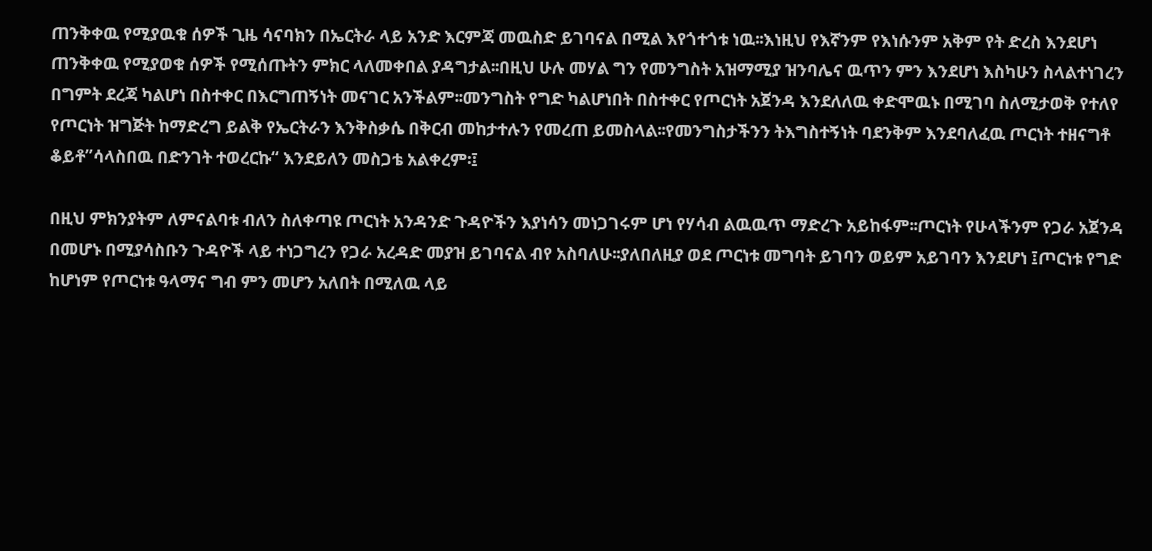ጠንቅቀዉ የሚያዉቁ ሰዎች ጊዜ ሳናባክን በኤርትራ ላይ አንድ እርምጃ መዉስድ ይገባናል በሚል እየጎተጎቱ ነዉ፡፡እነዚህ የእኛንም የእነሱንም አቅም የት ድረስ እንደሆነ ጠንቅቀዉ የሚያወቁ ሰዎች የሚሰጡትን ምክር ላለመቀበል ያዳግታል፡፡በዚህ ሁሉ መሃል ግን የመንግስት አዝማሚያ ዝንባሌና ዉጥን ምን እንደሆነ እስካሁን ስላልተነገረን በግምት ደረጃ ካልሆነ በስተቀር በእርግጠኝነት መናገር አንችልም፡፡መንግስት የግድ ካልሆነበት በስተቀር የጦርነት አጀንዳ እንደለለዉ ቀድሞዉኑ በሚገባ ስለሚታወቅ የተለየ የጦርነት ዝግጅት ከማድረግ ይልቅ የኤርትራን እንቅስቃሴ በቅርብ መከታተሉን የመረጠ ይመስላል፡፡የመንግስታችንን ትእግስተኝነት ባደንቅም እንደባለፈዉ ጦርነት ተዘናግቶ ቆይቶ”ሳላስበዉ በድንገት ተወረርኩ“ እንደይለን መስጋቴ አልቀረም፡፤

በዚህ ምክንያትም ለምናልባቱ ብለን ስለቀጣዩ ጦርነት አንዳንድ ጉዳዮችን እያነሳን መነጋገሩም ሆነ የሃሳብ ልዉዉጥ ማድረጉ አይከፋም፡፡ጦርነት የሁላችንም የጋራ አጀንዳ በመሆኑ በሚያሳስቡን ጉዳዮች ላይ ተነጋግረን የጋራ አረዳድ መያዝ ይገባናል ብየ አስባለሁ፡፡ያለበለዚያ ወደ ጦርነቱ መግባት ይገባን ወይም አይገባን እንደሆነ ፤ጦርነቱ የግድ ከሆነም የጦርነቱ ዓላማና ግብ ምን መሆን አለበት በሚለዉ ላይ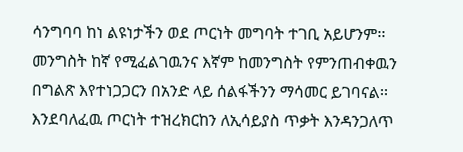ሳንግባባ ከነ ልዩነታችን ወደ ጦርነት መግባት ተገቢ አይሆንም፡፡መንግስት ከኛ የሚፈልገዉንና እኛም ከመንግስት የምንጠብቀዉን በግልጽ እየተነጋጋርን በአንድ ላይ ሰልፋችንን ማሳመር ይገባናል፡፡ እንደባለፈዉ ጦርነት ተዝረክርከን ለኢሳይያስ ጥቃት እንዳንጋለጥ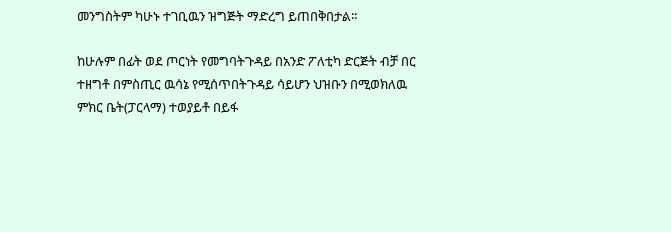መንግስትም ካሁኑ ተገቢዉን ዝግጅት ማድረግ ይጠበቅበታል፡፡

ከሁሉም በፊት ወደ ጦርነት የመግባትጉዳይ በአንድ ፖለቲካ ድርጅት ብቻ በር ተዘግቶ በምስጢር ዉሳኔ የሚሰጥበትጉዳይ ሳይሆን ህዝቡን በሚወክለዉ ምክር ቤት(ፓርላማ) ተወያይቶ በይፋ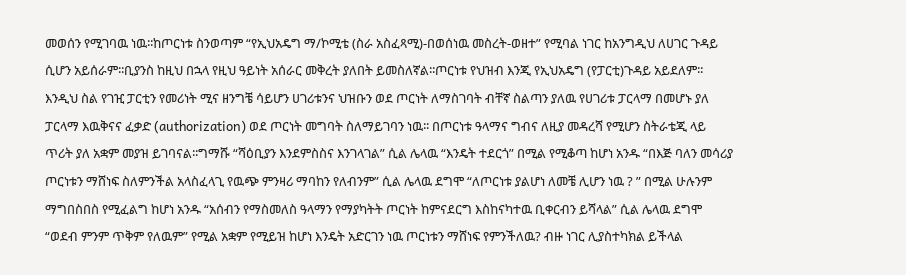መወሰን የሚገባዉ ነዉ፡፡ከጦርነቱ ስንወጣም “የኢህአዴግ ማ/ኮሚቴ (ስራ አስፈጻሚ)-በወሰነዉ መስረት-ወዘተ” የሚባል ነገር ከአንግዲህ ለሀገር ጉዳይ ሲሆን አይሰራም፡፡ቢያንስ ከዚህ በኋላ የዚህ ዓይነት አሰራር መቅረት ያለበት ይመስለኛል፡፡ጦርነቱ የህዝብ እንጂ የኢህአዴግ (የፓርቲ)ጉዳይ አይደለም፡፡እንዲህ ስል የገዢ ፓርቲን የመሪነት ሚና ዘንግቼ ሳይሆን ሀገሪቱንና ህዝቡን ወደ ጦርነት ለማስገባት ብቸኛ ስልጣን ያለዉ የሀገሪቱ ፓርላማ በመሆኑ ያለ ፓርላማ እዉቅናና ፈቃድ (authorization) ወደ ጦርነት መግባት ስለማይገባን ነዉ፡፡ በጦርነቱ ዓላማና ግብና ለዚያ መዳረሻ የሚሆን ስትራቴጂ ላይ ጥሪት ያለ አቋም መያዝ ይገባናል፡፡ግማሹ “ሻዕቢያን እንደምስስና እንገላገል” ሲል ሌላዉ “እንዴት ተደርጎ” በሚል የሚቆጣ ከሆነ አንዱ “በእጅ ባለን መሳሪያ ጦርነቱን ማሸነፍ ስለምንችል አላስፈላጊ የዉጭ ምንዛሪ ማባከን የለብንም” ሲል ሌላዉ ደግሞ “ለጦርነቱ ያልሆነ ለመቼ ሊሆን ነዉ ? ” በሚል ሁሉንም ማግበስበስ የሚፈልግ ከሆነ አንዱ “አሰብን የማስመለስ ዓላማን የማያካትት ጦርነት ከምናደርግ እስከናካተዉ ቢቀርብን ይሻላል” ሲል ሌላዉ ደግሞ “ወደብ ምንም ጥቅም የለዉም” የሚል አቋም የሚይዝ ከሆነ እንዴት አድርገን ነዉ ጦርነቱን ማሸነፍ የምንችለዉ? ብዙ ነገር ሊያስተካክል ይችላል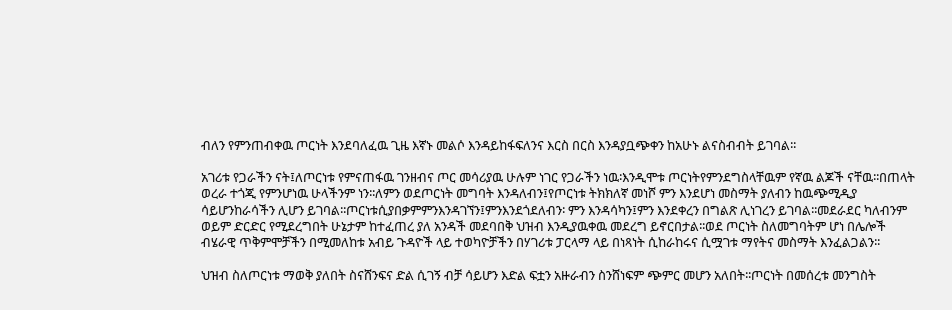ብለን የምንጠብቀዉ ጦርነት እንደባለፈዉ ጊዜ እኛኑ መልሶ እንዳይከፋፍለንና እርስ በርስ እንዳያቧጭቀን ከአሁኑ ልናስብብት ይገባል፡፡

አገሪቱ የጋራችን ናት፤ለጦርነቱ የምናጠፋዉ ገንዘብና ጦር መሳሪያዉ ሁሉም ነገር የጋራችን ነዉ፡እንዲሞቱ ጦርነትየምንደግስላቸዉም የኛዉ ልጆች ናቸዉ፡፡በጠላት ወረራ ተጎጂ የምንሆነዉ ሁላችንም ነን፡፡ለምን ወደጦርነት መግባት እንዳለብን፤የጦርነቱ ትክክለኛ መነሾ ምን እንደሆነ መስማት ያለብን ከዉጭሚዲያ ሳይሆንከራሳችን ሊሆን ይገባል፡፡ጦርነቱሲያበቃምምንእንዳገኘን፤ምንእንደጎደለብን፡ ምን እንዳሳካን፤ምን እንደቀረን በግልጽ ሊነገረን ይገባል፡፡መደራደር ካለብንም ወይም ድርድር የሚደረግበት ሁኔታም ከተፈጠረ ያለ አንዳች መደባበቅ ህዝብ እንዲያዉቀዉ መደረግ ይኖርበታል፡፡ወደ ጦርነት ስለመግባትም ሆነ በሌሎች ብሄራዊ ጥቅምሞቻችን በሚመለከቱ አብይ ጉዳዮች ላይ ተወካዮቻችን በሃገሪቱ ፓርላማ ላይ በነጻነት ሲከራከሩና ሲሟገቱ ማየትና መስማት እንፈልጋልን፡፡

ህዝብ ስለጦርነቱ ማወቅ ያለበት ስናሸንፍና ድል ሲገኝ ብቻ ሳይሆን እድል ፍቷን አዙራብን ስንሸነፍም ጭምር መሆን አለበት፡፡ጦርነት በመሰረቱ መንግስት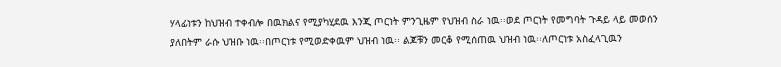ሃላፊነቱን ከህዝብ ተቀብሎ በዉክልና የሚያካሂደዉ እንጂ ጦርነት ምንጊዜም የህዝብ ስራ ነዉ፡፡ወደ ጦርነት የመግባት ጉዳይ ላይ መወሰን ያለበትም ራሱ ህዝቡ ነዉ፡፡በጦርነቱ የሚወድቀዉም ህዝብ ነዉ፡፡ ልጆቹን መርቆ የሚሰጠዉ ህዝብ ነዉ፡፡ለጦርነቱ አስፈላጊዉን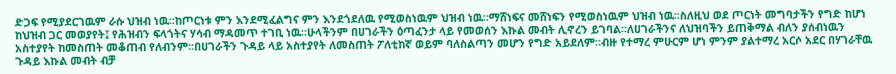ድጋፍ የሚያደርገዉም ራሱ ህዝብ ነዉ፡፡ከጦርነቱ ምን እንደሚፈልግና ምን እንደጎደለዉ የሚወስነዉም ህዝብ ነዉ፡፡ማሸነፍና መሸነፍን የሚወስነዉም ህዝብ ነዉ፡፡ስለዚህ ወደ ጦርነት መግባታችን የግድ ከሆነ ከህዝብ ጋር መወያየት፤ የሕዝብን ፍላጎትና ሃሳብ ማዳመጥ ተገቢ ነዉ፡፡ሁላችንም በሀገራችን ዕጣፈንታ ላይ የመወሰን እኩል መብት ሊኖረን ይገባል፡፡ለሀገራችንና ለህዝባችን ይጠቅማል ብለን ያሰብነዉን አስተያየት ከመስጠት መቆጠብ የለብንም፡፡በሀገራችን ጉዳይ ላይ አስተያየት ለመስጠት ፖለቲከኛ ወይም ባለስልጣን መሆን የግድ አይደለም፡፡ብዙ የተማረ ምሁርም ሆነ ምንም ያልተማረ አርሶ አደር በሃገራቸዉ ጉዳይ እኩል መብት ብቻ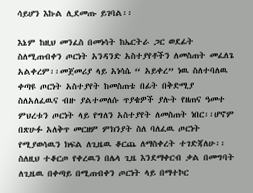ሳይሆን እኩል ሊደመጡ ይገባል፡፡

እኔም ከዚህ መንፈስ በመነሳት ከኤርትራ ጋር ወደፊት ስለሚጠብቀን ጦርነት አንዳንድ አስተያየቶችን ለመስጠት መፈለጌ አልቀረም፡፡መጀመሪያ ላይ አነሳሴ “ አይቀረ” ነዉ ስለተባለዉ ቀጣዩ ጦርነት አስተያየት ከመስጠቴ በፊት በቅድሚያ ስለአለፈዉና ብዙ ያልተመለሱ ጥያቄዎች ያሉት የዘጠና ዓመተ ምህረቱን ጦርነት ላይ የግለን አስተያየት ለመስጠት ነበር፡፡ሆኖም በጽሁፉ አለቅጥ መርዘም ምክንያት ስለ ባለፈዉ ጦርነት የሚያወሳዉን ክፍል ለጊዜዉ ቆርጨ ለማስቀረት ተገድጃለሁ፡፡ስለዚህ ተቆርጦ የቀረዉን በሌላ ጊዜ እንደማቀርብ ቃል በመግባት ለጊዜዉ በቀጣይ በሚጠብቀን ጦርነት ላይ በማተኮር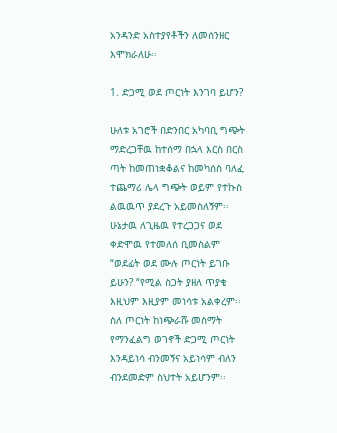አንዳንድ አስተያየቶችን ለመሰንዘር እሞክራለሁ፡፡

1. ድጋሚ ወደ ጦርነት እንገባ ይሆን?

ሁለቱ አገሮች በድንበር አካባቢ ግጭት ማድረጋቸዉ ከተሰማ በኋላ እርስ በርስ ጣት ከመጠነቋቆልና ከመካሰስ ባለፈ ተጨማሪ ሌላ ግጭት ወይም የተኩስ ልዉዉጥ ያደረጉ አይመስለኝም፡፡ ሁኔታዉ ለጊዜዉ የተረጋጋና ወደ ቀድሞዉ የተመለሰ ቢመስልም “ወደፊት ወደ ሙሉ ጦርነት ይገቡ ይሁን? “የሚል ስጋት ያዘለ ጥያቄ እዚህም እዚያም መነሳቱ አልቀረም፡፡ስለ ጦርነት ከነጭራሹ መስማት የማንፈልግ ወገኖች ድጋሚ ጦርነት እንዳይነሳ ብንመኝና አይነሳም ብለን ብንደመድም ስህተት አይሆንም፡፡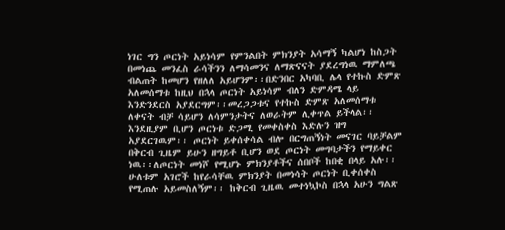ነገር ግን ጦርነት አይነሳም የምንልበት ምክንያት አሳማኝ ካልሆነ ከስጋት በመነጨ መንፈስ ራሳችንን ለማሳመንና ለማጽናናት ያደረግነዉ ማምለጫ ብልጠት ከመሆን የዘለለ አይሆንም፡፡በድንበር አካባቢ ሌላ የተኩስ ድምጽ አለመሰማቱ ከዚህ በኋላ ጦርነት አይነሳም ብለን ድምዳሜ ላይ እንድንደርስ አያደርግም፡፡መረጋጋቱና የተኩስ ድምጽ አለመሰማቱ ለቀናት ብቻ ሳይሆን ለሳምንታትና ለወራትም ሊቀጥል ይችላል፡፡ እንደዚያም ቢሆን ጦርነቱ ድጋሚ የመቀስቀስ እድሉን ዝግ አያደርገዉም፡፡ ጦርነት ይቀሰቀሳል ብሎ በርግጠኝነት መናገር ባይቻልም በቅርብ ጊዜም ይሁን ዘግይቶ ቢሆን ወደ ጦርነት መግባታችን የማይቀር ነዉ፡፡ለጦርነት መነሾ የሚሆኑ ምክንያቶችና ሰበቦች ከበቂ በላይ አሉ፡፡ ሁለቱም አገሮች ከየራሳቸዉ ምክንያት በመነሳት ጦርነት ቢቀሰቀስ የሚጠሉ አይመስለኝም፡፡ ከቅርብ ጊዜዉ መተነኳኮስ በኋላ አሁን ግልጽ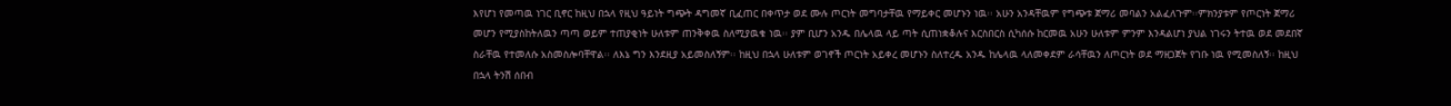እየሆነ የመጣዉ ነገር ቢኖር ከዚህ በኋላ የዚህ ዓይነት ግጭት ዳግመኛ ቢፈጠር በቀጥታ ወደ ሙሉ ጦርነት መግባታቸዉ የማይቀር መሆኑን ነዉ፡፡ አሁን አንዳቸዉም የግጭቱ ጀማሪ መባልን አልፈለጉም፡፡ምክንያቱም የጦርነት ጀማሪ መሆን የሚያስከትለዉን ጣጣ ወይም ተጠያቂነት ሁለቱም ጠንቅቀዉ ስለሚያዉቁ ነዉ፡፡ ያም ቢሆን አንዱ በሌላዉ ላይ ጣት ሲጠነቋቆሉና እርስበርስ ሲካሰሱ ከርመዉ አሁን ሁለቱም ምንም እንዳልሆነ ያህል ነገሩን ትተዉ ወደ መደበኛ ስራቸዉ የተመለሱ አስመስሎባቸዋል፡፡ ለእኔ ግን እንደዚያ አይመስለኝም፡፡ ከዚህ በኋላ ሁለቱም ወገኖች ጦርነት አይቀረ መሆኑን ስለተረዱ አንዱ ከሌላዉ ላለመቀደም ራሳቸዉን ለጦርነት ወደ ማዘጋጀት የገቡ ነዉ የሚመስለኝ፡፡ ከዚህ በኋላ ትንሽ ሰበብ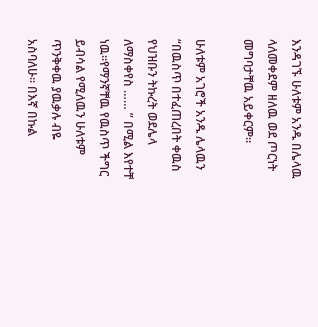እንዳገኙ ሁለቱም አንዱ በሌላዉ ላለመቀደም ዘለዉ ወደ ጦርነት መግባታቸዉ አይቀርም፡፡

ሁለቱም አገሮች አንዱ ሌላዉን “በዉስጥ በተፈጠረበት ቀዉስ የህዝቡን ትኩረት ወደሌላ ለማስቀየስ …… ” በሚል እየተቸ ነዉ፡፡የማንኛቸዉ የዉስጥ ችግር ይብሳል የሚለዉን ሁለቱም ጥንቅቀዉ ያዉቃሉ ብዬ አስባለሁ፡፡ በእኛ በኩል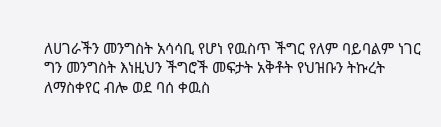ለሀገራችን መንግስት አሳሳቢ የሆነ የዉስጥ ችግር የለም ባይባልም ነገር ግን መንግስት እነዚህን ችግሮች መፍታት አቅቶት የህዝቡን ትኩረት ለማስቀየር ብሎ ወደ ባሰ ቀዉስ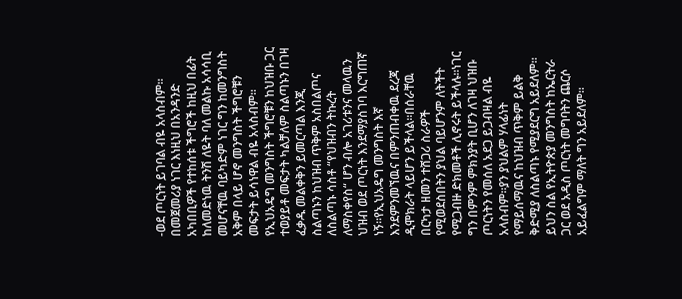-ወደ ጦርነት ይገባል ብዬ አላስብም፡፡በመጀመሪያ ነገር እነዚህ በአንዳንድ አካበቢዎች የተከሰቱ ችግሮች ከዚህ በፊት ከለመድነዉ ትንሽ ለዬት ባለ መልኩ አሳሳቢ መሆናቸዉ ባይካድም ነገር ግን ከመንግስት አቅም በላይ ሆኖ መንግስት ችግሮቹን መፍታት ይሳነዋል ብዬ አላስብም፡፡የኢህአዴግ መንግስት ችግሮቹን ከህዝቡ ጋር ተወያይቶ መፍታት ካልቻለም ስልጣኑን በገዛ ፈቃዱ መልቀቅን ይመርጣል እንጂ ስልጣኑን ከህዝብ ጥቅም አስበልጦና ለስልጣኑ ሳስቶ “የህዝብን ትኩረት ለማስቀየስ“ ሆን ብሎ አገሪቱንና መላዉን ህዝብ ወደ ጦርነት እንደማያስገባ እርግጠኛ ነኝ፡፡የኢህአዴግ መንግስት እኛ እንደምንመኘዉና በምንጠብቀዉ ደረጃ ዲሞክራት ላይሆን ይችላል፡፡በሰራቸዉ በርካታ ዘመን ተሸጋሪ ስራዎች የሚወደስበትን ያህል ባይሆንም ለትችት የሚጋብዙ ድክመቶች ሊኖሩት ይችላሉ፡፡ነገር ግን በምንም ምክንያት ቢሆን ለገዛ ህዝቡ ጦርነትን የመሰለ አደጋ ይጋብዛል ብዬ አላስብም፡፡ያን ያህልም ሃላፊነት የማይሰማዉና ከህዝብ ጥቅም ይልቅ ቅድሚያ ለስልጣኑ የሚያደርግ አይደለም፡፡ይህን ስል የኢትዮጵያ መንግስት ከኤርትራ ጋር ወደ አዲስ ጦርነት መግባትን ጨርሶ አይፈልግም ማለት ግን አይደለም፡፡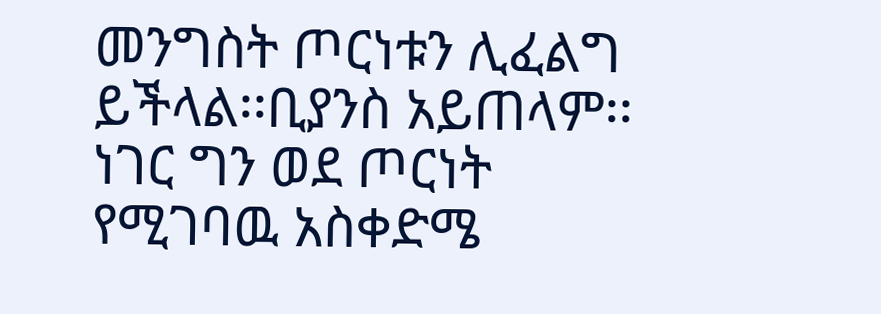መንግስት ጦርነቱን ሊፈልግ ይችላል፡፡ቢያንስ አይጠላም፡፡ነገር ግን ወደ ጦርነት የሚገባዉ አስቀድሜ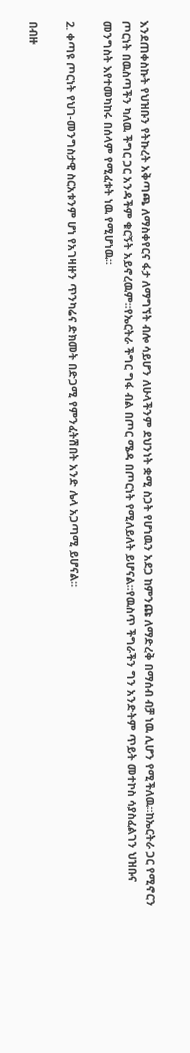እንደጠቀስኩት የህዝቡን የትኩረት አቅጣጫ ለማስቀየርና ፋታ ለማግኘት ብሎ ሳይሆን ለሁላችንም ደህንነት ቋሚ ስጋት የሆነዉን አደጋ ከምንጩ ለማድረቅ በማሰብ ብቻ ነዉ ሊሆን የሚችለዉ፡፡ከኤርትራ ጋር የሚኖርን ጦርነት በዉስጣችን ካለዉ ችግር ጋር አንዳችም ቁርኝት አይኖረዉም፡፡የኤርትራ ችግር ግፋ ብል በጦር ሜዳ በጦርነት የሚለይለት ይሆናል፡፡የዉስጥ ችግራችን ግን አንድትም ጥይት መተኮስ ሳያስፈልገን ህዝቡና መንግስት እየተመካከሩ በሰላም የሚፈቱት ነዉ የሚሆነዉ፡፡

2. ቀጣዩ ጦርነት የህገ-መንግስታዊ ስርአቱንም ሆነ የአገዛዙን ጥንካሬና ድክመት በድጋሚ የምንፈትሽበት አንድ ሌላ አጋጣሚ ይሆናል፡፡

በብዙ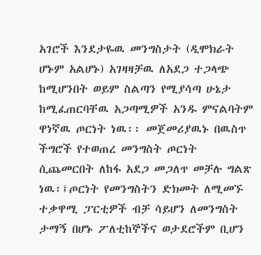አገሮች እንደታዬዉ መንግስታት (ዲሞክራት ሆኑም አልሆኑ) አገዛዛቻዉ ለአደጋ ተጋላጭ ከሚሆንበት ወይም ስልጣን የሚያሳጣ ሁኔታ ከሚፈጠርባቸዉ አጋጣሚዎች አንዱ ምናልባትም ዋነኛዉ ጦርነት ነዉ፡፡ መጀመሪያዉኑ በዉስጥ ችግሮች የተወጠረ መንግስት ጦርነት ሲጨመርበት ለከፋ አደጋ መጋለጥ መቻሉ ግልጽ ነዉ፡፤ጦርነት የመንግስትን ድክመት ለሚመኙ ተቃዋሚ ፓርቲዎች ብቻ ሳይሆን ለመንግስት ታማኝ በሆኑ ፖለቲከኞችና ወታደሮችም ቢሆን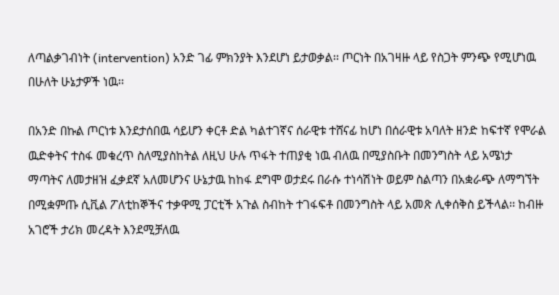ለጣልቃገብነት (intervention) አንድ ገፊ ምክንያት እንደሆነ ይታወቃል፡፡ ጦርነት በአገዛዙ ላይ የስጋት ምንጭ የሚሆነዉ በሁለት ሁኔታዎች ነዉ፡፡

በአንድ በኩል ጦርነቱ እንደታሰበዉ ሳይሆን ቀርቶ ድል ካልተገኛና ሰራዊቱ ተሸናፊ ከሆነ በሰራዊቱ አባለት ዘንድ ከፍተኛ የሞራል ዉድቀትና ተስፋ መቁረጥ ስለሚያስከትል ለዚህ ሁሉ ጥፋት ተጠያቂ ነዉ ብለዉ በሚያስቡት በመንግስት ላይ አሜነታ ማጣትና ለመታዘዝ ፈቃደኛ አለመሆንና ሁኔታዉ ከከፋ ደግሞ ወታደሩ በራሱ ተነሳሽነት ወይም ስልጣን በአቋራጭ ለማግኘት በሚቋምጡ ሲቪል ፖለቲከኞችና ተቃዋሚ ፓርቲች አጉል ስብከት ተገፋፍቶ በመንግስት ላይ አመጽ ሊቀሰቅስ ይችላል፡፡ ከብዙ አገሮች ታሪክ መረዳት እንደሚቻለዉ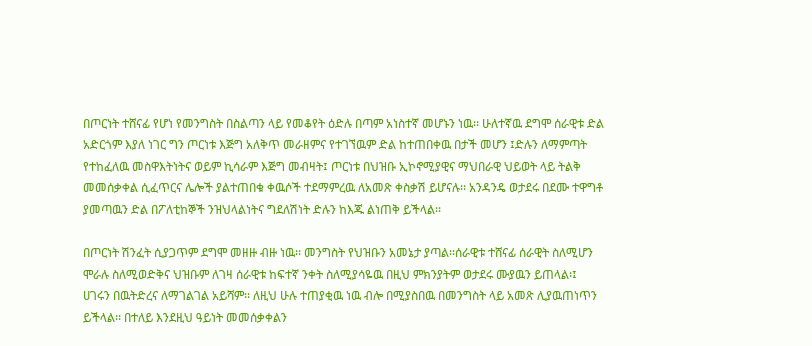በጦርነት ተሸናፊ የሆነ የመንግስት በስልጣን ላይ የመቆየት ዕድሉ በጣም አነስተኛ መሆኑን ነዉ፡፡ ሁለተኛዉ ደግሞ ሰራዊቱ ድል አድርጎም እያለ ነገር ግን ጦርነቱ እጅግ አለቅጥ መራዘምና የተገኘዉም ድል ከተጠበቀዉ በታች መሆን ፤ድሉን ለማምጣት የተከፈለዉ መስዋእትነትና ወይም ኪሳራም እጅግ መብዛት፤ ጦርነቱ በህዝቡ ኢኮኖሚያዊና ማህበራዊ ህይወት ላይ ትልቅ መመሰቃቀል ሲፈጥርና ሌሎች ያልተጠበቁ ቀዉሶች ተደማምረዉ ለአመጽ ቀስቃሽ ይሆናሉ፡፡ አንዳንዴ ወታደሩ በደሙ ተዋግቶ ያመጣዉን ድል በፖለቲከኞች ንዝህላልነትና ግደለሽነት ድሉን ከእጁ ልነጠቅ ይችላል፡፡

በጦርነት ሽንፈት ሲያጋጥም ደግሞ መዘዙ ብዙ ነዉ፡፡ መንግስት የህዝቡን አመኔታ ያጣል፡፡ሰራዊቱ ተሸናፊ ሰራዊት ስለሚሆን ሞራሉ ስለሚወድቅና ህዝቡም ለገዛ ሰራዊቱ ከፍተኛ ንቀት ስለሚያሳዬዉ በዚህ ምክንያትም ወታደሩ ሙያዉን ይጠላል፡፤ ሀገሩን በዉትድረና ለማገልገል አይሻም፡፡ ለዚህ ሁሉ ተጠያቂዉ ነዉ ብሎ በሚያስበዉ በመንግስት ላይ አመጽ ሊያዉጠነጥን ይችላል፡፡ በተለይ እንደዚህ ዓይነት መመሰቃቀልን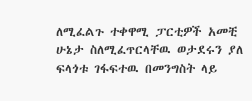ለሚፈልጉ ተቀዋሚ ፓርቲዎች አመቺ ሁኔታ ስለሚፈጥርላቸዉ ወታደሩን ያለ ፍላጎቱ ገፋፍተዉ በመንግስት ላይ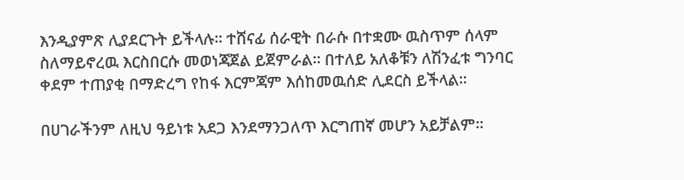እንዲያምጽ ሊያደርጉት ይችላሉ፡፡ ተሸናፊ ሰራዊት በራሱ በተቋሙ ዉስጥም ሰላም ስለማይኖረዉ እርስበርሱ መወነጃጀል ይጀምራል፡፡ በተለይ አለቆቹን ለሽንፈቱ ግንባር ቀደም ተጠያቂ በማድረግ የከፋ እርምጃም እሰከመዉሰድ ሊደርስ ይችላል፡፡

በሀገራችንም ለዚህ ዓይነቱ አደጋ እንደማንጋለጥ እርግጠኛ መሆን አይቻልም፡፡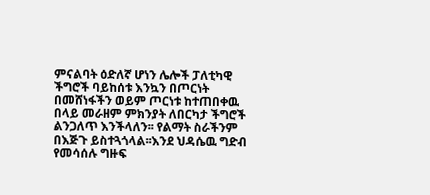ምናልባት ዕድለኛ ሆነን ሌሎች ፓለቲካዊ ችግሮች ባይከሰቱ እንኳን በጦርነት በመሸነፋችን ወይም ጦርነቱ ከተጠበቀዉ በላይ መራዘም ምክንያት ለበርካታ ችግሮች ልንጋለጥ እንችላለን፡፡ የልማት ስራችንም በእጅጉ ይስተጓጎላል፡፡እንደ ህዳሴዉ ግድብ የመሳሰሉ ግዙፍ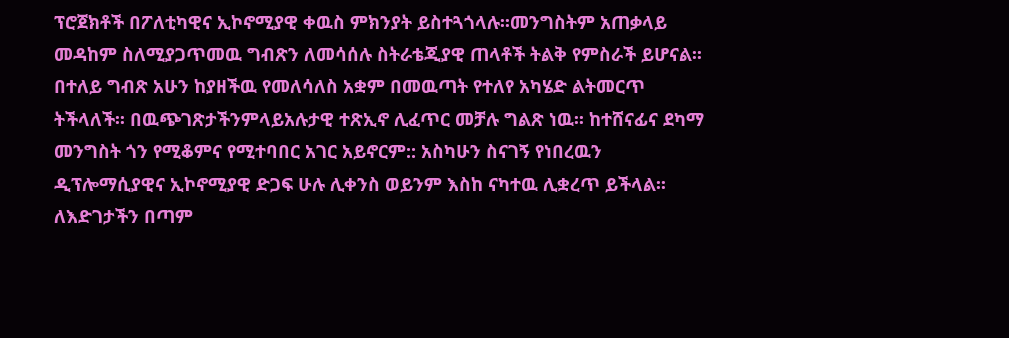ፕሮጀክቶች በፖለቲካዊና ኢኮኖሚያዊ ቀዉስ ምክንያት ይስተጓጎላሉ፡፡መንግስትም አጠቃላይ መዳከም ስለሚያጋጥመዉ ግብጽን ለመሳሰሉ ስትራቴጂያዊ ጠላቶች ትልቅ የምስራች ይሆናል፡፡ በተለይ ግብጽ አሁን ከያዘችዉ የመለሳለስ አቋም በመዉጣት የተለየ አካሄድ ልትመርጥ ትችላለች፡፡ በዉጭገጽታችንምላይአሉታዊ ተጽኢኖ ሊፈጥር መቻሉ ግልጽ ነዉ፡፡ ከተሸናፊና ደካማ መንግስት ጎን የሚቆምና የሚተባበር አገር አይኖርም:: አስካሁን ስናገኝ የነበረዉን ዲፕሎማሲያዊና ኢኮኖሚያዊ ድጋፍ ሁሉ ሊቀንስ ወይንም እስከ ናካተዉ ሊቋረጥ ይችላል፡፡ ለእድገታችን በጣም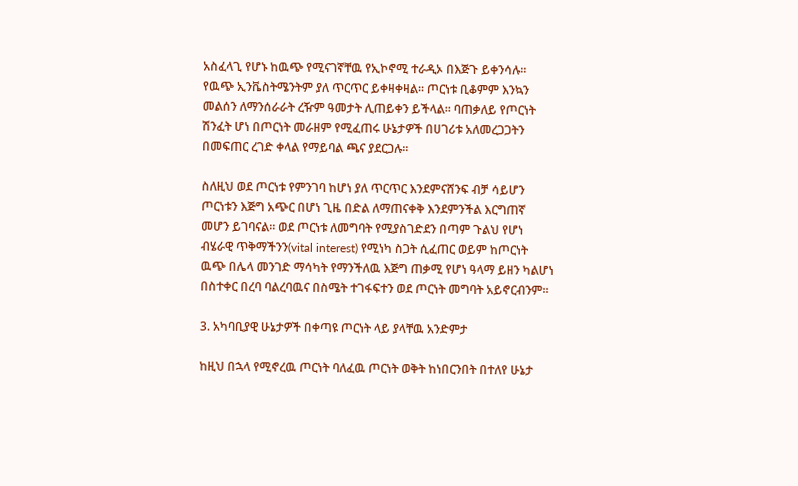አስፈላጊ የሆኑ ከዉጭ የሚናገኛቸዉ የኢኮኖሚ ተራዲኦ በእጅጉ ይቀንሳሉ፡፡ የዉጭ ኢንቬስትሜንትም ያለ ጥርጥር ይቀዛቀዛል፡፡ ጦርነቱ ቢቆምም እንኳን መልሰን ለማንሰራራት ረዥም ዓመታት ሊጠይቀን ይችላል፡፡ ባጠቃለይ የጦርነት ሽንፈት ሆነ በጦርነት መራዘም የሚፈጠሩ ሁኔታዎች በሀገሪቱ አለመረጋጋትን በመፍጠር ረገድ ቀላል የማይባል ጫና ያደርጋሉ፡፡

ስለዚህ ወደ ጦርነቱ የምንገባ ከሆነ ያለ ጥርጥር እንደምናሸንፍ ብቻ ሳይሆን ጦርነቱን እጅግ አጭር በሆነ ጊዜ በድል ለማጠናቀቅ እንደምንችል እርግጠኛ መሆን ይገባናል፡፡ ወደ ጦርነቱ ለመግባት የሚያስገድደን በጣም ጉልህ የሆነ ብሄራዊ ጥቅማችንን(vital interest) የሚነካ ስጋት ሲፈጠር ወይም ከጦርነት ዉጭ በሌላ መንገድ ማሳካት የማንችለዉ እጅግ ጠቃሚ የሆነ ዓላማ ይዘን ካልሆነ በስተቀር በረባ ባልረባዉና በስሜት ተገፋፍተን ወደ ጦርነት መግባት አይኖርብንም፡፡

3. አካባቢያዊ ሁኔታዎች በቀጣዩ ጦርነት ላይ ያላቸዉ አንድምታ

ከዚህ በኋላ የሚኖረዉ ጦርነት ባለፈዉ ጦርነት ወቅት ከነበርንበት በተለየ ሁኔታ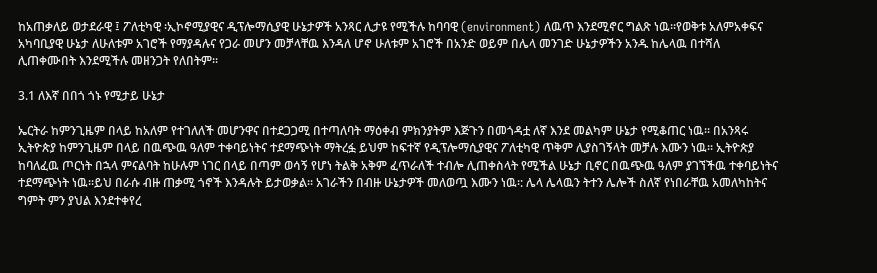ከአጠቃለይ ወታደራዊ ፤ ፖለቲካዊ ፡ኢኮኖሚያዊና ዲፕሎማሲያዊ ሁኔታዎች አንጻር ሊታዩ የሚችሉ ከባባዊ (environment) ለዉጥ እንደሚኖር ግልጽ ነዉ፡፡የወቅቱ አለምአቀፍና አካባቢያዊ ሁኔታ ለሁለቱም አገሮች የማያዳሉና የጋራ መሆን መቻላቸዉ እንዳለ ሆኖ ሁለቱም አገሮች በአንድ ወይም በሌላ መንገድ ሁኔታዎችን አንዱ ከሌላዉ በተሻለ ሊጠቀሙበት እንደሚችሉ መዘንጋት የለበትም፡፡

3.1 ለእኛ በበጎ ጎኑ የሚታይ ሁኔታ

ኤርትራ ከምንጊዜም በላይ ከአለም የተገለለች መሆንዋና በተደጋጋሚ በተጣለባት ማዕቀብ ምክንያትም እጅጉን በመጎዳቷ ለኛ እንደ መልካም ሁኔታ የሚቆጠር ነዉ፡፡ በአንጻሩ ኢትዮጵያ ከምንጊዜም በላይ በዉጭዉ ዓለም ተቀባይነትና ተደማጭነት ማትረፏ ይህም ከፍተኛ የዲፕሎማሲያዊና ፖለቲካዊ ጥቅም ሊያስገኝላት መቻሉ እሙን ነዉ፡፡ ኢትዮጵያ ከባለፈዉ ጦርነት በኋላ ምናልባት ከሁሉም ነገር በላይ በጣም ወሳኝ የሆነ ትልቅ አቅም ፈጥራለች ተብሎ ሊጠቀስላት የሚችል ሁኔታ ቢኖር በዉጭዉ ዓለም ያገኘችዉ ተቀባይነትና ተደማጭነት ነዉ፡፡ይህ በራሱ ብዙ ጠቃሚ ጎኖች እንዳሉት ይታወቃል፡፡ አገራችን በብዙ ሁኔታዎች መለወጧ እሙን ነዉ፡: ሌላ ሌላዉን ትተን ሌሎች ስለኛ የነበራቸዉ አመለካከትና ግምት ምን ያህል እንደተቀየረ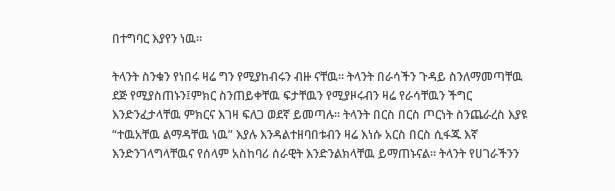በተግባር እያየን ነዉ፡፡

ትላንት ስንቁን የነበሩ ዛሬ ግን የሚያከብሩን ብዙ ናቸዉ፡፡ ትላንት በራሳችን ጉዳይ ስንለማመጣቸዉ ደጅ የሚያስጠኑን፤ምክር ስንጠይቀቸዉ ፍታቸዉን የሚያዞሩብን ዛሬ የራሳቸዉን ችግር እንድንፈታላቸዉ ምክርና እገዛ ፍለጋ ወደኛ ይመጣሉ፡፡ ትላንት በርስ በርስ ጦርነት ስንጨራረስ እያዩ “ተዉአቸዉ ልማዳቸዉ ነዉ” እያሉ እንዳልተዘባበቱብን ዛሬ እነሱ አርስ በርስ ሲፋጁ እኛ እንድንገላግላቸዉና የሰላም አስከባሪ ሰራዊት እንድንልክላቸዉ ይማጠኑናል፡፡ ትላንት የሀገራችንን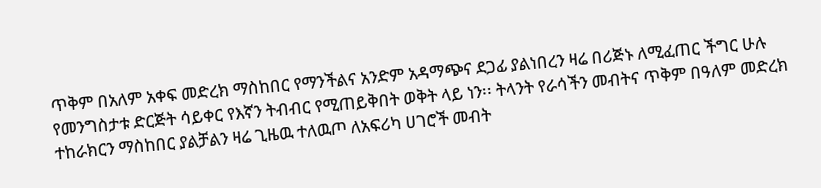ጥቅም በአለም አቀፍ መድረክ ማስከበር የማንችልና አንድም አዳማጭና ደጋፊ ያልነበረን ዛሬ በሪጅኑ ለሚፈጠር ችግር ሁሉ የመንግስታቱ ድርጅት ሳይቀር የእኛን ትብብር የሚጠይቅበት ወቅት ላይ ነን፡፡ ትላንት የራሳችን መብትና ጥቅም በዓለም መድረክ ተከራክርን ማስከበር ያልቻልን ዛሬ ጊዜዉ ተለዉጦ ለአፍሪካ ሀገሮች መብት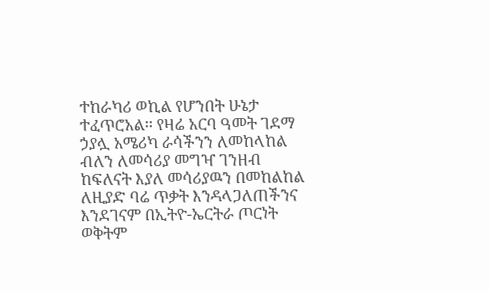ተከራካሪ ወኪል የሆንበት ሁኔታ ተፈጥሮአል፡፡ የዛሬ አርባ ዓመት ገደማ ኃያሏ አሜሪካ ራሳችንን ለመከላከል ብለን ለመሳሪያ መግዣ ገንዘብ ከፍለናት እያለ መሳሪያዉን በመከልከል ለዚያድ ባሬ ጥቃት እንዳላጋለጠችንና እንደገናም በኢትዮ-ኤርትራ ጦርነት ወቅትም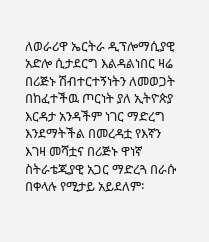ለወራሪዋ ኤርትራ ዲፕሎማሲያዊ አድሎ ሲታደርግ እልዳልነበር ዛሬ በሪጅኑ ሽብተርተኝነትን ለመወጋት በከፈተችዉ ጦርነት ያለ ኢትዮጵያ እርዳታ አንዳችም ነገር ማድረግ እንደማትችል በመረዳቷ የእኛን እገዛ መሻቷና በሪጅኑ ዋነኛ ስትራቴጂያዊ አጋር ማድረጓ በራሱ በቀላሉ የሚታይ አይደለም፡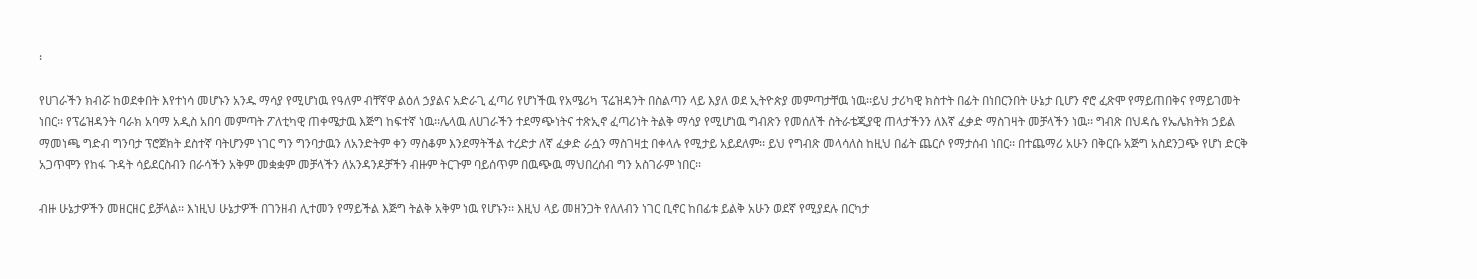፡

የሀገራችን ክብሯ ከወደቀበት እየተነሳ መሆኑን አንዱ ማሳያ የሚሆነዉ የዓለም ብቸኛዋ ልዕለ ኃያልና አድራጊ ፈጣሪ የሆነችዉ የአሜሪካ ፕሬዝዳንት በስልጣን ላይ እያለ ወደ ኢትዮጵያ መምጣታቸዉ ነዉ፡፡ይህ ታሪካዊ ክስተት በፊት በነበርንበት ሁኔታ ቢሆን ኖሮ ፈጽሞ የማይጠበቅና የማይገመት ነበር፡፡ የፕሬዝዳንት ባራክ አባማ አዲስ አበባ መምጣት ፖለቲካዊ ጠቀሜታዉ እጅግ ከፍተኛ ነዉ፡፡ሌላዉ ለሀገራችን ተደማጭነትና ተጽኢኖ ፈጣሪነት ትልቅ ማሳያ የሚሆነዉ ግብጽን የመሰለች ስትራቴጂያዊ ጠላታችንን ለእኛ ፈቃድ ማስገዛት መቻላችን ነዉ፡፡ ግብጽ በህዳሴ የኤሌክትክ ኃይል ማመነጫ ግድብ ግንባታ ፕሮጀክት ደስተኛ ባትሆንም ነገር ግን ግንባታዉን ለአንድትም ቀን ማስቆም እንደማትችል ተረድታ ለኛ ፈቃድ ራሷን ማስገዛቷ በቀላሉ የሚታይ አይደለም፡፡ ይህ የግብጽ መላሳለስ ከዚህ በፊት ጨርሶ የማታሰብ ነበር፡፡ በተጨማሪ አሁን በቅርቡ አጅግ አስደንጋጭ የሆነ ድርቅ አጋጥሞን የከፋ ጉዳት ሳይደርስብን በራሳችን አቅም መቋቋም መቻላችን ለአንዳንዶቻችን ብዙም ትርጉም ባይሰጥም በዉጭዉ ማህበረሰብ ግን አስገራም ነበር፡፡

ብዙ ሁኔታዎችን መዘርዘር ይቻላል፡፡ እነዚህ ሁኔታዎች በገንዘብ ሊተመን የማይችል እጅግ ትልቅ አቅም ነዉ የሆኑን፡፡ እዚህ ላይ መዘንጋት የለለብን ነገር ቢኖር ከበፊቱ ይልቅ አሁን ወደኛ የሚያደሉ በርካታ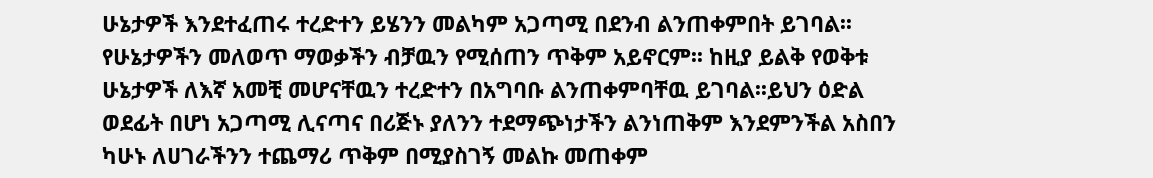ሁኔታዎች እንደተፈጠሩ ተረድተን ይሄንን መልካም አጋጣሚ በደንብ ልንጠቀምበት ይገባል፡፡ የሁኔታዎችን መለወጥ ማወቃችን ብቻዉን የሚሰጠን ጥቅም አይኖርም፡፡ ከዚያ ይልቅ የወቅቱ ሁኔታዎች ለእኛ አመቺ መሆናቸዉን ተረድተን በአግባቡ ልንጠቀምባቸዉ ይገባል፡፡ይህን ዕድል ወደፊት በሆነ አጋጣሚ ሊናጣና በሪጅኑ ያለንን ተደማጭነታችን ልንነጠቅም እንደምንችል አስበን ካሁኑ ለሀገራችንን ተጨማሪ ጥቅም በሚያስገኝ መልኩ መጠቀም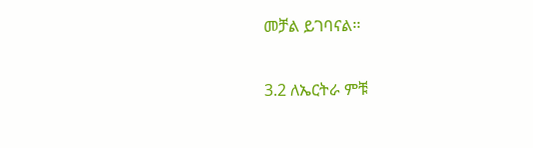መቻል ይገባናል፡፡

3.2 ለኤርትራ ምቹ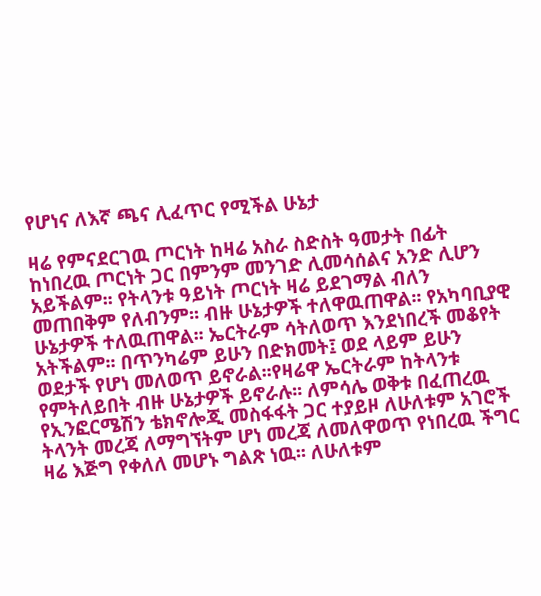የሆነና ለእኛ ጫና ሊፈጥር የሚችል ሁኔታ

ዛሬ የምናደርገዉ ጦርነት ከዛሬ አስራ ስድስት ዓመታት በፊት ከነበረዉ ጦርነት ጋር በምንም መንገድ ሊመሳሰልና አንድ ሊሆን አይችልም፡፡ የትላንቱ ዓይነት ጦርነት ዛሬ ይደገማል ብለን መጠበቅም የለብንም፡፡ ብዙ ሁኔታዎች ተለዋዉጠዋል፡፡ የአካባቢያዊ ሁኔታዎች ተለዉጠዋል፡፡ ኤርትራም ሳትለወጥ እንደነበረች መቆየት አትችልም፡፡ በጥንካሬም ይሁን በድክመት፤ ወደ ላይም ይሁን ወደታች የሆነ መለወጥ ይኖራል፡፡የዛሬዋ ኤርትራም ከትላንቱ የምትለይበት ብዙ ሁኔታዎች ይኖራሉ፡፡ ለምሳሌ ወቅቱ በፈጠረዉ የኢንፎርሜሽን ቴክኖሎጂ መስፋፋት ጋር ተያይዞ ለሁለቱም አገሮች ትላንት መረጃ ለማግኘትም ሆነ መረጃ ለመለዋወጥ የነበረዉ ችግር ዛሬ እጅግ የቀለለ መሆኑ ግልጽ ነዉ፡፡ ለሁለቱም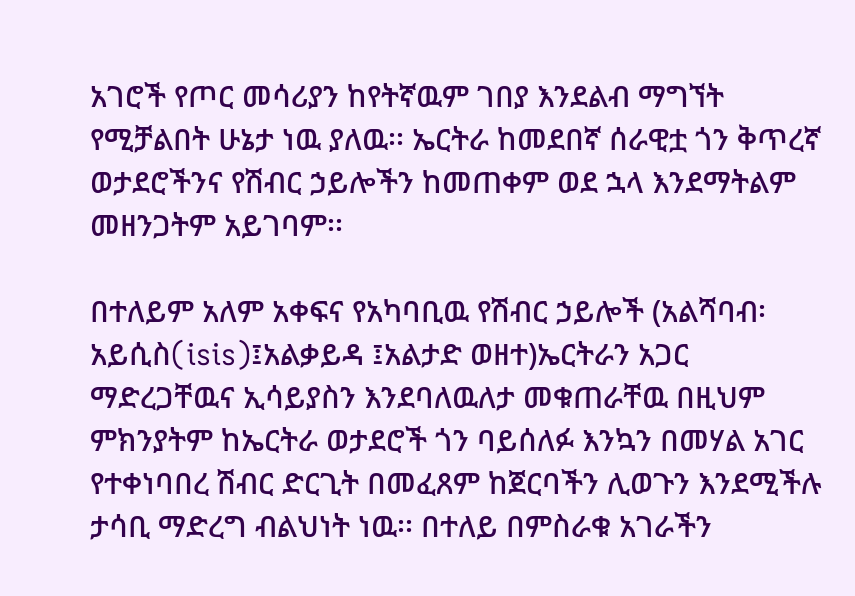አገሮች የጦር መሳሪያን ከየትኛዉም ገበያ እንደልብ ማግኘት የሚቻልበት ሁኔታ ነዉ ያለዉ፡፡ ኤርትራ ከመደበኛ ሰራዊቷ ጎን ቅጥረኛ ወታደሮችንና የሽብር ኃይሎችን ከመጠቀም ወደ ኋላ እንደማትልም መዘንጋትም አይገባም፡፡

በተለይም አለም አቀፍና የአካባቢዉ የሽብር ኃይሎች (አልሻባብ፡አይሲስ(isis)፤አልቃይዳ ፤አልታድ ወዘተ)ኤርትራን አጋር ማድረጋቸዉና ኢሳይያስን እንደባለዉለታ መቁጠራቸዉ በዚህም ምክንያትም ከኤርትራ ወታደሮች ጎን ባይሰለፉ እንኳን በመሃል አገር የተቀነባበረ ሽብር ድርጊት በመፈጸም ከጀርባችን ሊወጉን እንደሚችሉ ታሳቢ ማድረግ ብልህነት ነዉ፡፡ በተለይ በምስራቁ አገራችን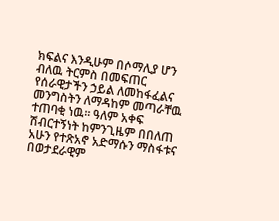ክፍልና እንዲሁም በሶማሊያ ሆን ብለዉ ትርምስ በመፍጠር የሰራዊታችን ኃይል ለመከፋፈልና መንግስትን ለማዳከም መጣራቸዉ ተጠባቂ ነዉ፡፡ ዓለም አቀፍ ሽብርተኝነት ከምንጊዜም በበለጠ አሁን የተጽአኖ አድማሱን ማስፋቱና በወታደራዊም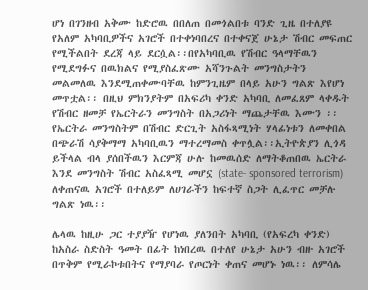ሆነ በገንዘብ አቅሙ ከድሮዉ በበለጠ በመጎልበቱ ባንድ ጊዜ በተለያዩ የአለም አካባቢዎችና አገሮች በተቀነባበረና በተቀናጀ ሁኔታ ሽብር መፍጠር የሚችልበት ደረጃ ላይ ደርሷል፡፡በየአካባቢዉ የሽብር ዓላማቸዉን የሚደግፉና በዉክልና የሚያስፈጽሙ አሻንጉልት መንግስታትን መልመለዉ እንደሚጠቀሙባቸዉ ከምንጊዜም በላይ አሁን ግልጽ እየሆነ መጥቷል፡፡ በዚህ ምክንያትም በአፍሪካ ቀንድ አካባቢ ለመፈጸም ላቀዱት የሽብር ዘመቻ የኤርትራን መንግስት በአጋሪነት ማጨታቸዉ እሙን ፡፡ የኤርትራ መንግስትም በሽብር ድርጊት አስፋጻሚነት ሃላፊነቱን ለመቀበል በጭራሽ ሳያቅማማ አካባቢዉን ማተረማመስ ቀጥሏል፡፡ኢትዮጵያን ሊጎዳ ይችላል ብላ ያሰበችዉን እርምጃ ሁሉ ከመዉሰድ ለማትቆጠበዉ ኤርትራ እንደ መንግስት ሽብር አስፈጻሚ መሆኗ (state- sponsored terrorism) ለቀጠናዉ አገሮች በተለይም ለሀገራችን ከፍተኛ ስጋት ሊፈጥር መቻሉ ግልጽ ነዉ፡፡

ሌላዉ ከዚሁ ጋር ተያያዥ የሆነዉ ያለንበት አካባቢ (የአፍረካ ቀንድ) ከአስራ ስድስት ዓመት በፊት ከነበረዉ በተለየ ሁኔታ አሁን ብዙ አገሮች በጥቅም የሚራኮቱበትና የማያባራ የጦርነት ቀጠና መሆኑ ነዉ፡፡ ለምሳሌ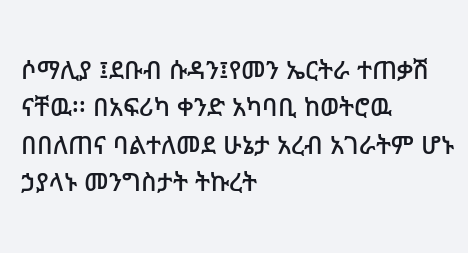ሶማሊያ ፤ደቡብ ሱዳን፤የመን ኤርትራ ተጠቃሽ ናቸዉ፡፡ በአፍሪካ ቀንድ አካባቢ ከወትሮዉ በበለጠና ባልተለመደ ሁኔታ አረብ አገራትም ሆኑ ኃያላኑ መንግስታት ትኩረት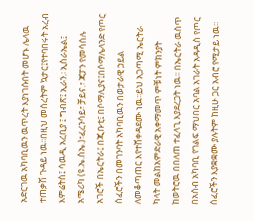አድርገዉ አካባቢዉን ዉጥረት እያነገሱበት መሆኑ ሌላዉ ተጠቃሽ ጉዳይ ነዉ፡፡በዚህ መሰረትም ኳታር፤የተባበሩት አረብ እምሬትስ፤ ሳዉዲ አረቢያ ፤ ግብጽ፤ ኢራን.፡ ኢስራኤል፤ አሜሪካ (ዩ.ኤ.ስኤ.)፣ፈረንሳይ፣ ቻይና.፣ ጃፓን የመሳሰሉ አገሮች በኤርትራ፤ በጂቡቲ፤ በሶማሊያና፤በሶማሌላንድ የጦር ሰፈሮችን በመገንባት አካባቢዉን በወታራዊ ኃይል ለመቆጣጠር እየተሸቀዳደሙ ነዉ፡፡ይህ አጋጣሚ ኤርትራ ካላት መልከአምድራዊ አቀማመጥ ምቹነት ምክንያት ከወትሮዉ በበለጠ ተፈላጊ እያደረጋት ነዉ፡፡ በኤርትራ ዉስጥ በአሰብ አካባቢ የገልፍ ማህበር አባል አገራት አዳዲስ የጦር ሰፈሮችን እያቋቋሙ ያሉትም ከዚሁ ጋር አብሮ የሚታይ ነዉ፡፡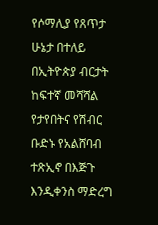የሶማሊያ የጸጥታ ሁኔታ በተለይ በኢትዮጵያ ብርታት ከፍተኛ መሻሻል የታየበትና የሽብር ቡድኑ የአልሸባብ ተጽኢኖ በእጅጉ እንዲቀንስ ማድረግ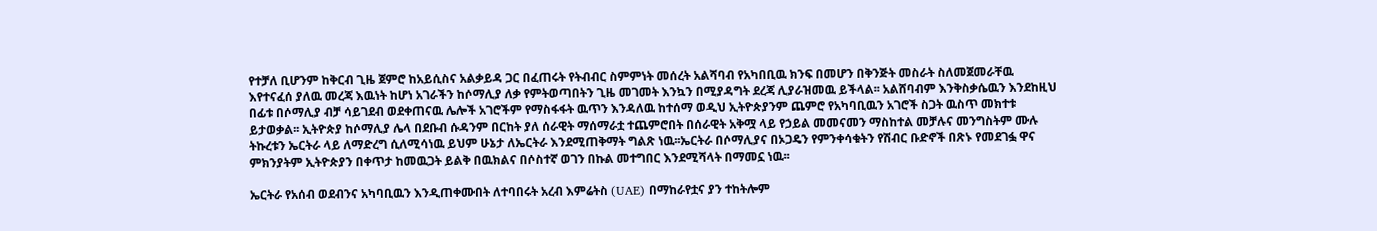የተቻለ ቢሆንም ከቅርብ ጊዜ ጀምሮ ከአይሲስና አልቃይዳ ጋር በፈጠሩት የትብብር ስምምነት መሰረት አልሻባብ የአካበቢዉ ክንፍ በመሆን በቅንጅት መስራት ስለመጀመራቸዉ እየተናፈሰ ያለዉ መረጃ እዉነት ከሆነ አገራችን ከሶማሊያ ለቃ የምትወጣበትን ጊዜ መገመት እንኳን በሚያዳግት ደረጃ ሊያራዝመዉ ይችላል፡፡ አልሸባብም እንቅስቃሴዉን እንደከዚህ በፊቱ በሶማሊያ ብቻ ሳይገደብ ወደቀጠናዉ ሌሎች አገሮችም የማስፋፋት ዉጥን እንዳለዉ ከተሰማ ወዲህ ኢትዮጵያንም ጨምሮ የአካባቢዉን አገሮች ስጋት ዉስጥ መክተቱ ይታወቃል፡፡ ኢትዮጵያ ከሶማሊያ ሌላ በደቡብ ሱዳንም በርከት ያለ ሰራዊት ማሰማራቷ ተጨምሮበት በሰራዊት አቅሟ ላይ የኃይል መመናመን ማስከተል መቻሉና መንግስትም ሙሉ ትኩረቱን ኤርትራ ላይ ለማድረግ ሲለሚሳነዉ ይህም ሁኔታ ለኤርትራ እንደሚጠቅማት ግልጽ ነዉ፡፡ኤርትራ በሶማሊያና በኦጋዴን የምንቀሳቁትን የሽብር ቡድኖች በጽኑ የመደገፏ ዋና ምክንያትም ኢትዮጵያን በቀጥታ ከመዉጋት ይልቅ በዉክልና በሶስተኛ ወገን በኩል መተግበር እንደሚሻላት በማመኗ ነዉ፡፡

ኤርትራ የአሰብ ወደብንና አካባቢዉን እንዲጠቀሙበት ለተባበሩት አረብ እምሬትስ (UAE) በማከራየቷና ያን ተከትሎም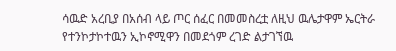ሳዉድ አረቢያ በአሰብ ላይ ጦር ሰፈር በመመስረቷ ለዚህ ዉሌታዋም ኤርትራ የተንኮታኮተዉን ኢኮኖሚዋን በመደጎም ረገድ ልታገኘዉ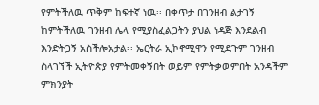የምትችለዉ ጥቅም ከፍተኛ ነዉ፡፡ በቀጥታ በገንዘብ ልታገኝ ከምትችለዉ ገንዘብ ሌላ የሚያስፈልጋትን ያህል ነዳጅ እንደልብ እንድትጋኝ አስችሎአታል፡፡ ኤርትራ ኢኮኖሚዋን የሚደጉም ገንዘብ ስላገኘች ኢትዮጵያ የምትመቀኝበት ወይም የምትቃወምበት አንዳችም ምክንያት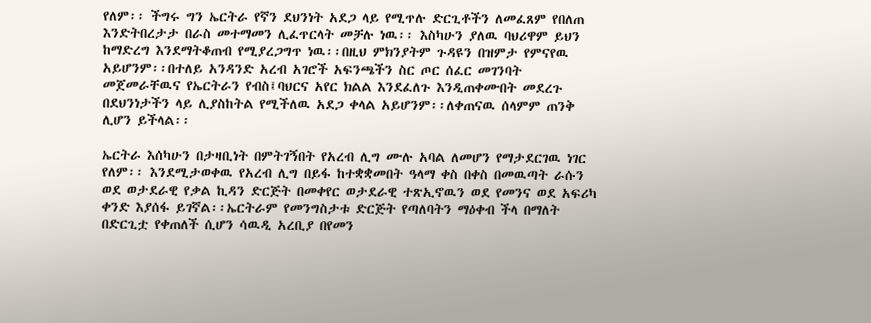የለም፡፡ ችግሩ ግን ኤርትራ የኛን ደህንነት አደጋ ላይ የሚጥሉ ድርጊቶችን ለመፈጸም የበለጠ እንድትበረታታ በራስ መተማመን ሊፈጥርላት መቻሉ ነዉ፡፡ እስካሁን ያለዉ ባህሪዋም ይህን ከማድረግ እንደማትቆጠብ የሚያረጋግጥ ነዉ፡፡በዚህ ምክንያትም ጉዳዩን በዝምታ የምናየዉ አይሆንም፡፡በተለይ አንዳንድ አረብ አገሮች አፍንጫችን ስር ጦር ሰፈር መገንባት መጀመራቸዉና የኤርትራን የብስ፤ባህርና አየር ክልል እንደፈለጉ እንዲጠቀሙበት መደረጉ በደህንነታችን ላይ ሊያስከትል የሚችለዉ አደጋ ቀላል አይሆንም፡፡ለቀጠናዉ ሰላምም ጠንቅ ሊሆን ይችላል፡፡

ኤርትራ እሰካሁን በታዛቢነት በምትገኝበት የአረብ ሊግ ሙሉ አባል ለመሆን የማታደርገዉ ነገር የለም፡፡ እንደሚታወቀዉ የአረብ ሊግ በይፋ ከተቋቋመበት ዓላማ ቀስ በቀስ በመዉጣት ራሱን ወደ ወታደራዊ የቃል ኪዳን ድርጅት በመቀየር ወታደራዊ ተጽኢኖዉን ወደ የመንና ወደ አፍሪካ ቀንድ እያሰፋ ይገኛል፡፡ኤርትራም የመንግስታቱ ድርጅት የጣለባትን ማዕቀብ ችላ በማለት በድርጊቷ የቀጠለች ሲሆን ሳዉዲ አረቢያ በየመን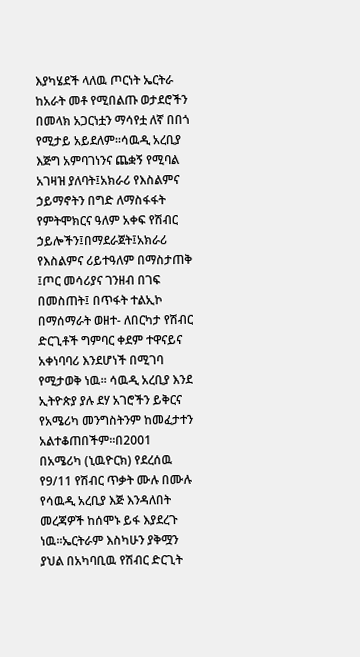እያካሄደች ላለዉ ጦርነት ኤርትራ ከአራት መቶ የሚበልጡ ወታደሮችን በመላክ አጋርነቷን ማሳየቷ ለኛ በበጎ የሚታይ አይደለም፡፡ሳዉዲ አረቢያ እጅግ አምባገነንና ጨቋኝ የሚባል አገዛዝ ያለባት፤አክራሪ የእስልምና ኃይማኖትን በግድ ለማስፋፋት የምትሞክርና ዓለም አቀፍ የሽብር ኃይሎችን፤በማደራጀት፤አክራሪ የእስልምና ሪይተዓለም በማስታጠቅ ፤ጦር መሳሪያና ገንዘብ በገፍ በመስጠት፤ በጥፋት ተልኢኮ በማሰማራት ወዘተ- ለበርካታ የሽብር ድርጊቶች ግምባር ቀደም ተዋናይና አቀነባባሪ እንደሆነች በሚገባ የሚታወቅ ነዉ፡፡ ሳዉዲ አረቢያ እንደ ኢትዮጵያ ያሉ ደሃ አገሮችን ይቅርና የአሜሪካ መንግስትንም ከመፈታተን አልተቆጠበችም፡፡በ2001 በአሜሪካ (ኒዉዮርክ) የደረሰዉ የ9/11 የሽብር ጥቃት ሙሉ በሙሉ የሳዉዲ አረቢያ እጅ እንዳለበት መረጃዎች ከሰሞኑ ይፋ እያደረጉ ነዉ፡፡ኤርትራም እስካሁን ያቅሟን ያህል በአካባቢዉ የሽብር ድርጊት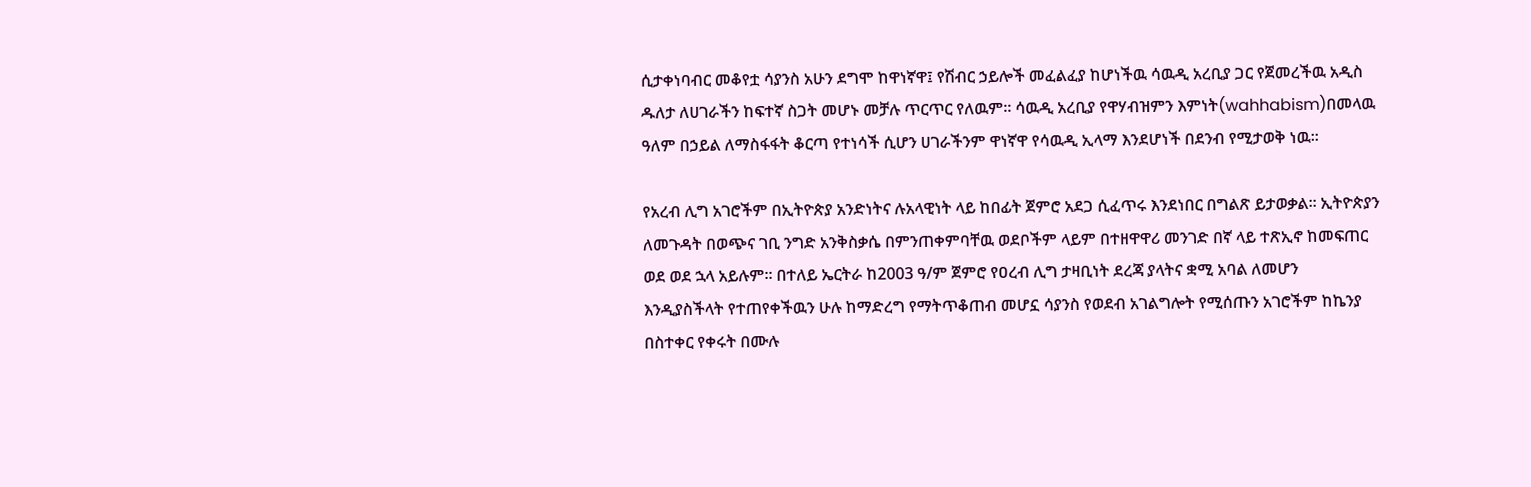ሲታቀነባብር መቆየቷ ሳያንስ አሁን ደግሞ ከዋነኛዋ፤ የሽብር ኃይሎች መፈልፈያ ከሆነችዉ ሳዉዲ አረቢያ ጋር የጀመረችዉ አዲስ ዱለታ ለሀገራችን ከፍተኛ ስጋት መሆኑ መቻሉ ጥርጥር የለዉም፡፡ ሳዉዲ አረቢያ የዋሃብዝምን እምነት(wahhabism)በመላዉ ዓለም በኃይል ለማስፋፋት ቆርጣ የተነሳች ሲሆን ሀገራችንም ዋነኛዋ የሳዉዲ ኢላማ እንደሆነች በደንብ የሚታወቅ ነዉ፡፡

የአረብ ሊግ አገሮችም በኢትዮጵያ አንድነትና ሉአላዊነት ላይ ከበፊት ጀምሮ አደጋ ሲፈጥሩ እንደነበር በግልጽ ይታወቃል፡፡ ኢትዮጵያን ለመጉዳት በወጭና ገቢ ንግድ አንቅስቃሴ በምንጠቀምባቸዉ ወደቦችም ላይም በተዘዋዋሪ መንገድ በኛ ላይ ተጽኢኖ ከመፍጠር ወደ ወደ ኋላ አይሉም፡፡ በተለይ ኤርትራ ከ2003 ዓ/ም ጀምሮ የዐረብ ሊግ ታዛቢነት ደረጃ ያላትና ቋሚ አባል ለመሆን እንዲያስችላት የተጠየቀችዉን ሁሉ ከማድረግ የማትጥቆጠብ መሆኗ ሳያንስ የወደብ አገልግሎት የሚሰጡን አገሮችም ከኬንያ በስተቀር የቀሩት በሙሉ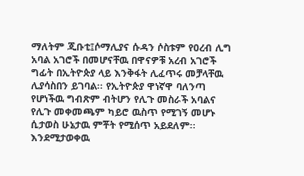ማለትም ጂቡቲ፤ሶማሊያና ሱዳን ሶስቱም የዐረብ ሊግ አባል አገሮች በመሆናቸዉ በዋናዎቹ አረብ አገሮች ግፊት በኢትዮጵያ ላይ እንቅፋት ሊፈጥሩ መቻላቸዉ ሊያሳስበን ይገባል፡፡ የኢትዮጵያ ዋነኛዋ ባለንጣ የሆነችዉ ግብጽም ብትሆን የሊጉ መስራች አባልና የሊጉ መቀመጫም ካይሮ ዉስጥ የሚገኝ መሆኑ ሲታወስ ሁኔታዉ ምቾት የሚሰጥ አይደለም፡፡ እንደሚታወቀዉ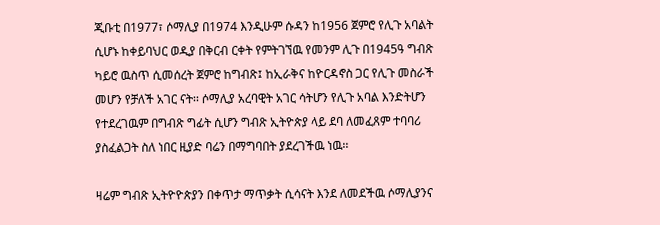ጂቡቲ በ1977፣ ሶማሊያ በ1974 እንዲሁም ሱዳን ከ1956 ጀምሮ የሊጉ አባልት ሲሆኑ ከቀይባህር ወዲያ በቅርብ ርቀት የምትገኘዉ የመንም ሊጉ በ1945ዓ ግብጽ ካይሮ ዉስጥ ሲመሰረት ጀምሮ ከግብጽ፤ ከኢራቅና ከዮርዳኖስ ጋር የሊጉ መስራች መሆን የቻለች አገር ናት፡፡ ሶማሊያ አረባዊት አገር ሳትሆን የሊጉ አባል እንድትሆን የተደረገዉም በግብጽ ግፊት ሲሆን ግብጽ ኢትዮጵያ ላይ ደባ ለመፈጸም ተባባሪ ያስፈልጋት ስለ ነበር ዚያድ ባሬን በማግባበት ያደረገችዉ ነዉ፡፡

ዛሬም ግብጽ ኢትዮዮጵያን በቀጥታ ማጥቃት ሲሳናት እንደ ለመደችዉ ሶማሊያንና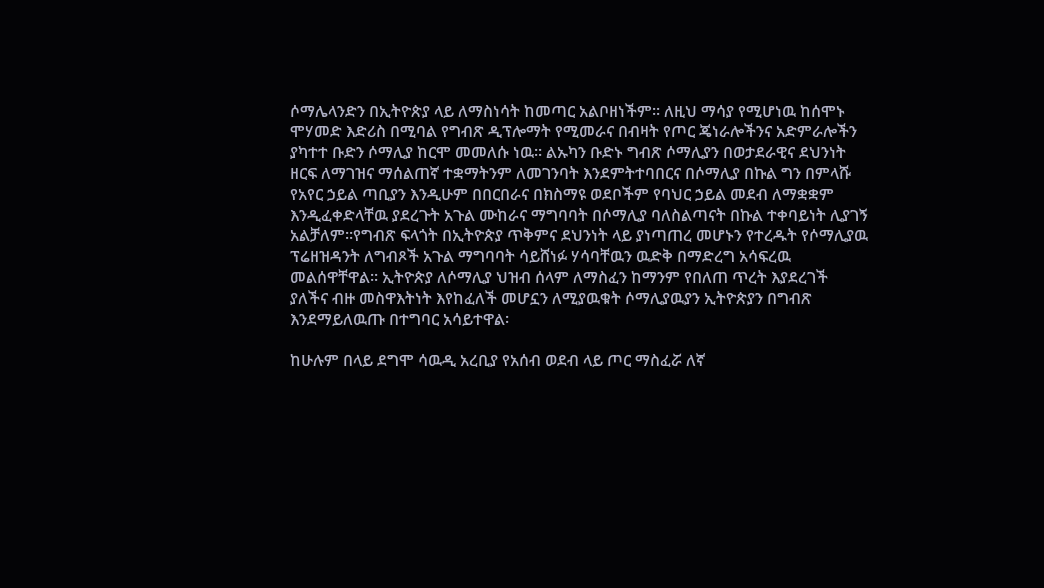ሶማሌላንድን በኢትዮጵያ ላይ ለማስነሳት ከመጣር አልቦዘነችም፡፡ ለዚህ ማሳያ የሚሆነዉ ከሰሞኑ ሞሃመድ እድሪስ በሚባል የግብጽ ዲፕሎማት የሚመራና በብዛት የጦር ጄነራሎችንና አድምራሎችን ያካተተ ቡድን ሶማሊያ ከርሞ መመለሱ ነዉ፡፡ ልኡካን ቡድኑ ግብጽ ሶማሊያን በወታደራዊና ደህንነት ዘርፍ ለማገዝና ማሰልጠኛ ተቋማትንም ለመገንባት እንደምትተባበርና በሶማሊያ በኩል ግን በምላሹ የአየር ኃይል ጣቢያን እንዲሁም በበርበራና በክስማዩ ወደቦችም የባህር ኃይል መደብ ለማቋቋም እንዲፈቀድላቸዉ ያደረጉት አጉል ሙከራና ማግባባት በሶማሊያ ባለስልጣናት በኩል ተቀባይነት ሊያገኝ አልቻለም፡፡የግብጽ ፍላጎት በኢትዮጵያ ጥቅምና ደህንነት ላይ ያነጣጠረ መሆኑን የተረዱት የሶማሊያዉ ፕሬዘዝዳንት ለግብጾች አጉል ማግባባት ሳይሸነፉ ሃሳባቸዉን ዉድቅ በማድረግ አሳፍረዉ መልሰዋቸዋል፡፡ ኢትዮጵያ ለሶማሊያ ህዝብ ሰላም ለማስፈን ከማንም የበለጠ ጥረት እያደረገች ያለችና ብዙ መስዋእትነት እየከፈለች መሆኗን ለሚያዉቁት ሶማሊያዉያን ኢትዮጵያን በግብጽ እንደማይለዉጡ በተግባር አሳይተዋል፡

ከሁሉም በላይ ደግሞ ሳዉዲ አረቢያ የአሰብ ወደብ ላይ ጦር ማስፈሯ ለኛ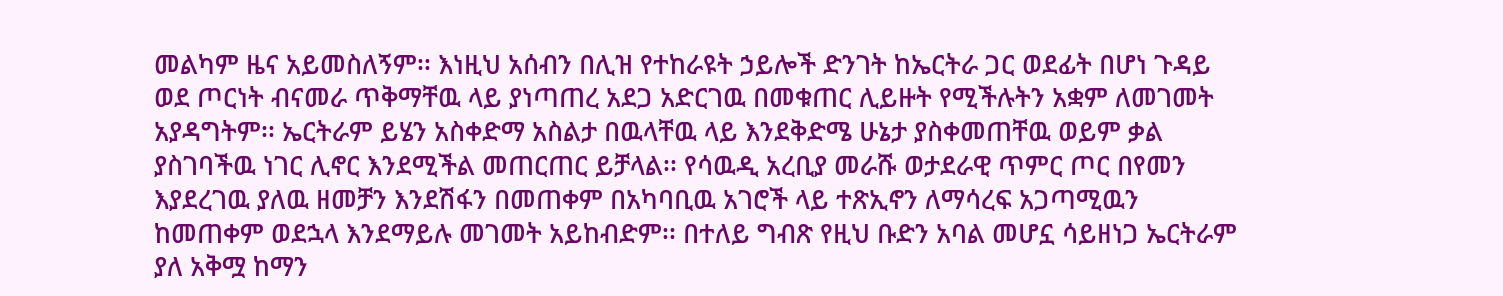መልካም ዜና አይመስለኝም፡፡ እነዚህ አሰብን በሊዝ የተከራዩት ኃይሎች ድንገት ከኤርትራ ጋር ወደፊት በሆነ ጉዳይ ወደ ጦርነት ብናመራ ጥቅማቸዉ ላይ ያነጣጠረ አደጋ አድርገዉ በመቁጠር ሊይዙት የሚችሉትን አቋም ለመገመት አያዳግትም፡፡ ኤርትራም ይሄን አስቀድማ አስልታ በዉላቸዉ ላይ እንደቅድሜ ሁኔታ ያስቀመጠቸዉ ወይም ቃል ያስገባችዉ ነገር ሊኖር እንደሚችል መጠርጠር ይቻላል፡፡ የሳዉዲ አረቢያ መራሹ ወታደራዊ ጥምር ጦር በየመን እያደረገዉ ያለዉ ዘመቻን እንደሽፋን በመጠቀም በአካባቢዉ አገሮች ላይ ተጽኢኖን ለማሳረፍ አጋጣሚዉን ከመጠቀም ወደኋላ እንደማይሉ መገመት አይከብድም፡፡ በተለይ ግብጽ የዚህ ቡድን አባል መሆኗ ሳይዘነጋ ኤርትራም ያለ አቅሟ ከማን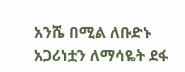አንሼ በሚል ለቡድኑ አጋሪነቷን ለማሳዬት ደፋ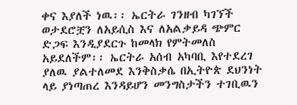ቀና እያለች ነዉ፡፡ ኤርትራ ገንዘብ ካገኘች ወታደሮቿን ለአይሲስ እና ለአልቃይዳ ጭምር ድጋፍ እንዲያደርጉ ከመላክ የምትመለስ አይደለችም፡፡ ኤርትራ አሰብ አካባቢ እየተደረገ ያለዉ ያልተለመደ እንቅስቃሴ በኢትዮጵ ደህንነት ላይ ያነጣጠረ እንዳይሆን መንግስታችን ተገቢዉን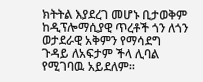ክትትል እያደረገ መሆኑ ቢታወቅም ከዲፕሎማሲያዊ ጥረቶች ጎን ለጎን ወታደራዊ አቅምን የማሳደግ ጉዳይ ለአፍታም ችላ ሊባል የሚገባዉ አይደለም፡፡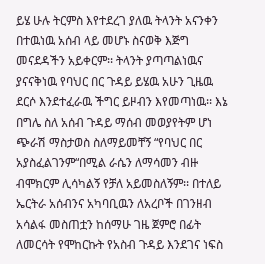ይሄ ሁሉ ትርምስ እየተደረገ ያለዉ ትላንት አናንቀን በተዉነዉ አሰብ ላይ መሆኑ ስናወቅ እጅግ መናደዳችን አይቀርም፡፡ ትላንት ያጣጣልነዉና ያናናቅነዉ የባህር በር ጉዳይ ይሄዉ አሁን ጊዜዉ ደርሶ እንደተፈራዉ ችግር ይዞብን እየመጣነዉ፡፡ እኔ በግሌ ስለ አሰብ ጉዳይ ማሰብ መወያየትም ሆነ ጭራሽ ማስታወስ ስለማይመቸኝ “የባህር በር አያስፈልገንም“በሚል ራሴን ለማሳመን ብዙ ብሞክርም ሊሳካልኝ የቻለ አይመስለኝም፡፡ በተለይ ኤርትራ አሰብንና አካባቢዉን ለአረቦች በገንዘብ አሳልፋ መስጠቷን ከሰማሁ ገዜ ጀምሮ በፊት ለመርሳት የሞከርኩት የአስብ ጉዳይ እንደገና ነፍስ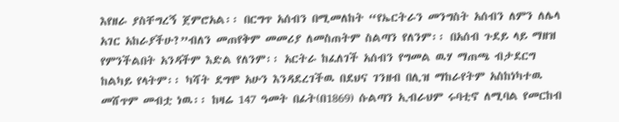እየዘራ ያስቸግረኝ ጀምሮአል፡፡ በርግጥ አሰብን በሚመለከት “የኤርትራን መንግስት አሰብን ለምን ለሌላ አገር አከራያችሁ?”ብለን መጠየቅም መመሪያ ለመስጠትም ስልጣን የለንም፡፡ በአሰብ ጉደይ ላይ ማዘዝ የምንችልበት አንዳችም እድል የለንም፡፡ አርትራ ከፈለገች አሰብን የግመል ዉሃ ማጠጫ ብታደርግ ከልካይ የላትም፡፡ ካሻት ደግሞ አሁን እንዳደረገችዉ በደህና ገንዘብ በሊዝ ማከራየትም አስከነካተዉ መሸጥም መብቷ ነዉ፡፡ ከዛሬ 147 ዓመት በፊት(በ1869) ሱልጣን ኢብራህም ሩባቲኖ ለሚባል የመርከብ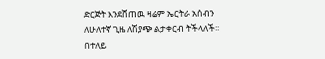ድርጅት እንደሸጠዉ ዛሬም ኤርትራ አሰብን ለሁለተኛ ጊዜ ለሽያጭ ልታቀርብ ትችላለች፡፡ በተለይ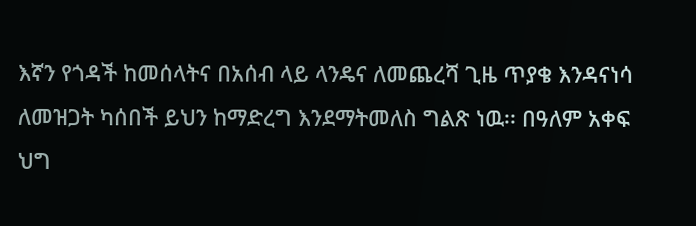እኛን የጎዳች ከመሰላትና በአሰብ ላይ ላንዴና ለመጨረሻ ጊዜ ጥያቄ እንዳናነሳ ለመዝጋት ካሰበች ይህን ከማድረግ እንደማትመለስ ግልጽ ነዉ፡፡ በዓለም አቀፍ ህግ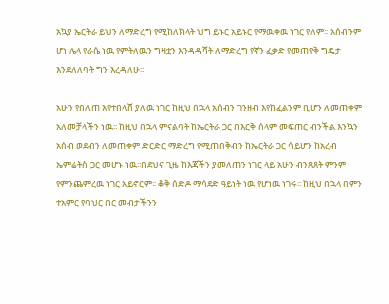አኳያ ኤርትራ ይህን ለማድረግ የሚከለክላት ህግ ይኑር አይኑር የማዉቀዉ ነገር የለም፡፡ አሰብንም ሆነ ሌላ የራሴ ነዉ የምትለዉን ግዛቷን እንዳዳሻት ለማድረግ የኛን ፈቃድ የመጠየቅ ግዴታ እንደለለባት ግን እረዳለሁ፡፡

አሁን የበለጠ እየተበላሸ ያለዉ ነገር ከዚህ በኋላ አሰብን ገንዘብ እየከፈልንም ቢሆን ለመጠቀም አለመቻላችን ነዉ፡፡ ከዚህ በኋላ ምናልባት ከኤርትራ ጋር በእርቅ ሰላም መፍጠር ብንችል እንኳን አሰብ ወደብን ለመጠቀም ድርድር ማድረግ የሚጠበቅብን ከኤርትራ ጋር ሳይሆን ከአረብ ኤምሬትስ ጋር መሆኑ ነዉ፡፡በደህና ጊዜ ከእጃችን ያመለጠን ነገር ላይ አሁን ብንጸጸት ምንም የምንጨምረዉ ነገር አይኖርም፡፡ ቆቅ ሰድዶ ማሳደድ ዓይነት ነዉ የሆነዉ ነገሩ፡፡ ከዚህ በኋላ በምን ተአምር የባህር በር መብታችንን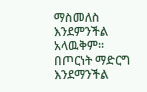ማስመለስ እንደምንችል አላዉቅም፡፡ በጦርነት ማድርግ እንደማንችል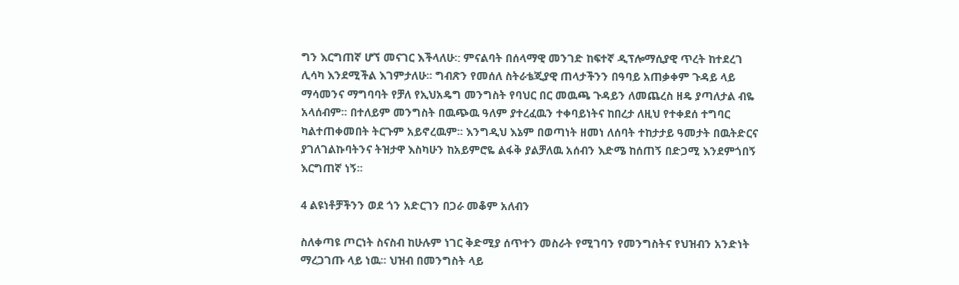ግን እርግጠኛ ሆኘ መናገር እችላለሁ፡: ምናልባት በሰላማዊ መንገድ ከፍተኛ ዲፕሎማሲያዊ ጥረት ከተደረገ ሊሳካ እንደሚችል እገምታለሁ፡፡ ግብጽን የመሰለ ስትራቴጂያዊ ጠላታችንን በዓባይ አጠቃቀም ጉዳይ ላይ ማሳመንና ማግባባት የቻለ የኢህአዴግ መንግስት የባህር በር መዉጫ ጉዳይን ለመጨረስ ዘዴ ያጣለታል ብዬ አላሰብም፡፡ በተለይም መንግስት በዉጭዉ ዓለም ያተረፈዉን ተቀባይነትና ከበረታ ለዚህ የተቀደሰ ተግባር ካልተጠቀመበት ትርጉም አይኖረዉም፡፡ እንግዲህ እኔም በወጣነት ዘመነ ለሰባት ተከታታይ ዓመታት በዉትድርና ያገለገልኩባትንና ትዝታዋ እስካሁን ከአይምሮዬ ልፋቅ ያልቻለዉ አሰብን እድሜ ከሰጠኝ በድጋሚ እንደምጎበኝ እርግጠኛ ነኝ፡፡

4 ልዩነቶቻችንን ወደ ጎን አድርገን በጋራ መቆም አለብን

ስለቀጣዩ ጦርነት ስናስብ ከሁሉም ነገር ቅድሚያ ሰጥተን መስራት የሚገባን የመንግስትና የህዝብን አንድነት ማረጋገጡ ላይ ነዉ፡፡ ህዝብ በመንግስት ላይ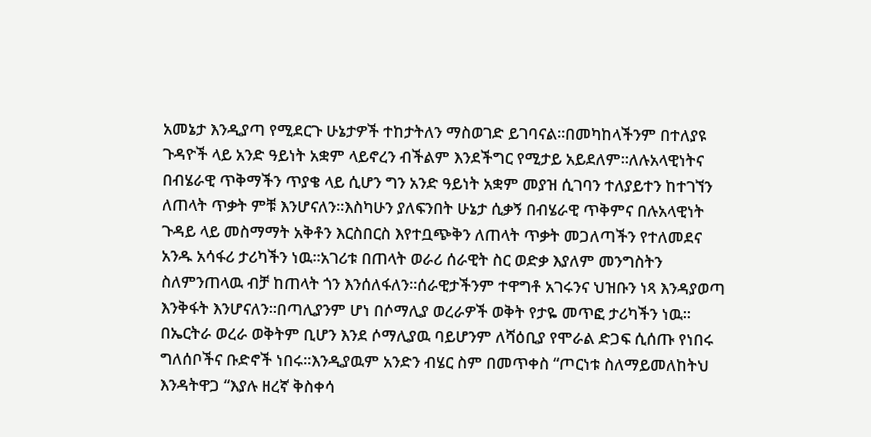አመኔታ እንዲያጣ የሚደርጉ ሁኔታዎች ተከታትለን ማስወገድ ይገባናል፡፡በመካከላችንም በተለያዩ ጉዳዮች ላይ አንድ ዓይነት አቋም ላይኖረን ብችልም እንደችግር የሚታይ አይደለም፡፡ለሉአላዊነትና በብሄራዊ ጥቅማችን ጥያቄ ላይ ሲሆን ግን አንድ ዓይነት አቋም መያዝ ሲገባን ተለያይተን ከተገኘን ለጠላት ጥቃት ምቹ እንሆናለን፡፡እስካሁን ያለፍንበት ሁኔታ ሲቃኝ በብሄራዊ ጥቅምና በሉአላዊነት ጉዳይ ላይ መስማማት አቅቶን እርስበርስ እየተቧጭቅን ለጠላት ጥቃት መጋለጣችን የተለመደና አንዱ አሳፋሪ ታሪካችን ነዉ፡፡አገሪቱ በጠላት ወራሪ ሰራዊት ስር ወድቃ እያለም መንግስትን ስለምንጠላዉ ብቻ ከጠላት ጎን እንሰለፋለን፡፡ሰራዊታችንም ተዋግቶ አገሩንና ህዝቡን ነጻ እንዳያወጣ እንቅፋት እንሆናለን፡፡በጣሊያንም ሆነ በሶማሊያ ወረራዎች ወቅት የታዬ መጥፎ ታሪካችን ነዉ፡፡በኤርትራ ወረራ ወቅትም ቢሆን እንደ ሶማሊያዉ ባይሆንም ለሻዕቢያ የሞራል ድጋፍ ሲሰጡ የነበሩ ግለሰቦችና ቡድኖች ነበሩ፡፡እንዲያዉም አንድን ብሄር ስም በመጥቀስ “ጦርነቱ ስለማይመለከትህ እንዳትዋጋ “እያሉ ዘረኛ ቅስቀሳ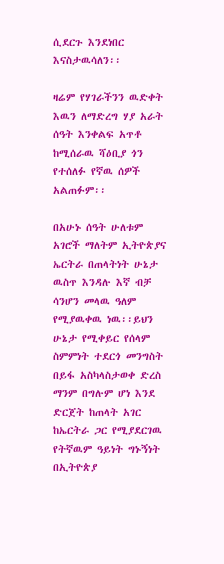ሲደርጉ እንደነበር እናስታዉሳለን፡፡

ዛሬም የሃገራችንን ዉድቀት እዉን ለማድረግ ሃያ አራት ሰዓት እንቀልፍ አጥቶ ከሚሰራዉ ሻዕቢያ ጎን የተሰለፉ የኛዉ ሰዎች አልጠፉም፡፡

በአሁኑ ሰዓት ሁለቱም አገሮች ማለትም ኢትዮጵያና ኤርትራ በጠላትነት ሁኔታ ዉስጥ እንዳሉ እኛ ብቻ ሳንሆን መላዉ ዓለም የሚያዉቀዉ ነዉ፡፡ይህን ሁኔታ የሚቀይር የሰላም ስምምነት ተደርጎ መንግስት በይፋ አስካላስታወቀ ድረስ ማንም በግሉም ሆነ እንደ ድርጀት ከጠላት አገር ከኤርትራ ጋር የሚያደርገዉ የትኛዉም ዓይነት ግኑኝነት በኢትዮጵያ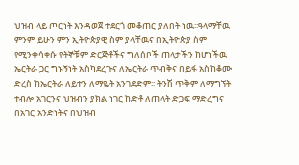ህዝብ ላይ ጦርነት እንዳወጀ ተደርጎ መቆጠር ያለበት ነዉ፡፡ዓላማቸዉ ምንም ይሁን ምን ኢትዮጵያዊ ስም ያላቸዉና በኢትዮጵያ ስም የሚንቀሳቀሱ የትኞቹም ድርጅቶችና ግለሰቦች ጠላታችን ከሆነችዉ ኤርትራ ጋር ግኑኝነት አስካደረጉና ለኤርትራ ጥብቅና በይፋ አስከቆሙ ድረስ ከኤርትራ ለይተን ለማዬት አንገደድም፡፡ ትንሽ ጥቅም ለማግኘት ተብሎ አገርንና ህዝብን ያክል ነገር ከድቶ ለጠላት ድጋፍ ማድረግና በአገር አንድነትና በህዝብ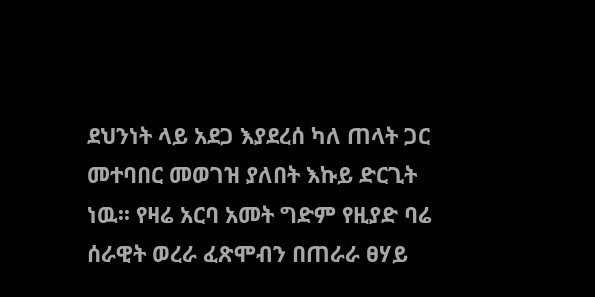ደህንነት ላይ አደጋ እያደረሰ ካለ ጠላት ጋር መተባበር መወገዝ ያለበት እኩይ ድርጊት ነዉ፡፡ የዛሬ አርባ አመት ግድም የዚያድ ባሬ ሰራዊት ወረራ ፈጽሞብን በጠራራ ፀሃይ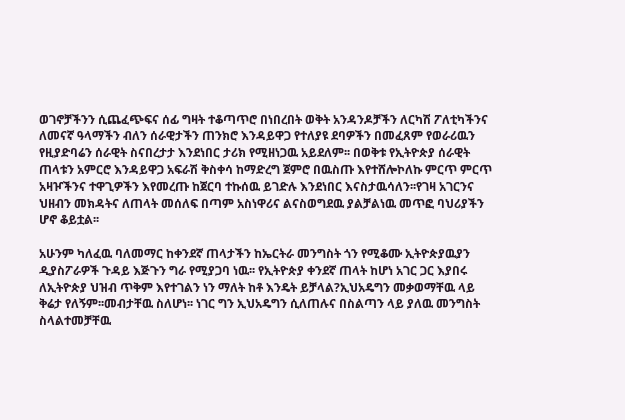ወገኖቻችንን ሲጨፈጭፍና ሰፊ ግዛት ተቆጣጥሮ በነበረበት ወቅት አንዳንዶቻችን ለርካሽ ፖለቲካችንና ለመናኛ ዓላማችን ብለን ሰራዊታችን ጠንክሮ እንዳይዋጋ የተለያዩ ደባዎችን በመፈጸም የወራሪዉን የዚያድባሬን ሰራዊት ስናበረታታ እንደነበር ታሪክ የሚዘነጋዉ አይደለም፡፡ በወቅቱ የኢትዮጵያ ሰራዊት ጠላቱን አምርሮ እንዳይዋጋ አፍራሽ ቅስቀሳ ከማድረግ ጀምሮ በዉስጡ እየተሸሎኮለኩ ምርጥ ምርጥ አዛዦችንና ተዋጊዎችን እየመረጡ ከጀርባ ተኩሰዉ ይገድሉ እንደነበር እናስታዉሳለን፡፡የገዛ አገርንና ህዘብን መክዳትና ለጠላት መሰለፍ በጣም አስነዋሪና ልናስወግደዉ ያልቻልነዉ መጥፎ ባህሪያችን ሆኖ ቆይቷል፡፡

አሁንም ካለፈዉ ባለመማር ከቀንደኛ ጠላታችን ከኤርትራ መንግስት ጎን የሚቆሙ ኢትዮጵያዉያን ዲያስፖራዎች ጉዳይ እጅጉን ግራ የሚያጋባ ነዉ፡፡ የኢትዮጵያ ቀንደኛ ጠላት ከሆነ አገር ጋር እያበሩ ለኢትዮጵያ ህዝብ ጥቅም እየተገልን ነን ማለት ከቶ እንዴት ይቻላል?ኢህአዴግን መቃወማቸዉ ላይ ቅሬታ የለኝም፡፡መብታቸዉ ስለሆነ፡፡ ነገር ግን ኢህአዴግን ሲለጠሉና በስልጣን ላይ ያለዉ መንግስት ስላልተመቻቸዉ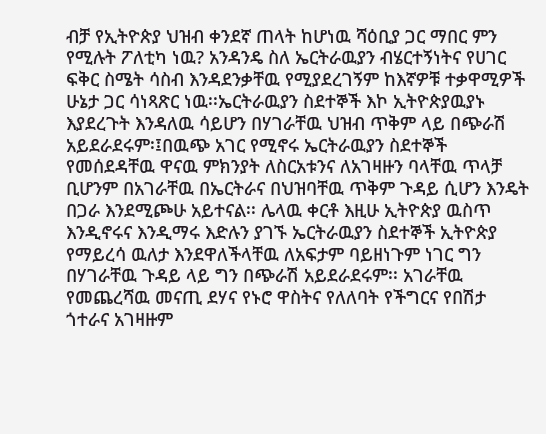ብቻ የኢትዮጵያ ህዝብ ቀንደኛ ጠላት ከሆነዉ ሻዕቢያ ጋር ማበር ምን የሚሉት ፖለቲካ ነዉ? አንዳንዴ ስለ ኤርትራዉያን ብሄርተኝነትና የሀገር ፍቅር ስሜት ሳስብ እንዳደንቃቸዉ የሚያደረገኝም ከእኛዎቹ ተቃዋሚዎች ሁኔታ ጋር ሳነጻጽር ነዉ፡፡ኤርትራዉያን ስደተኞች እኮ ኢትዮጵያዉያኑ እያደረጉት እንዳለዉ ሳይሆን በሃገራቸዉ ህዝብ ጥቅም ላይ በጭራሽ አይደራደሩም፡፤በዉጭ አገር የሚኖሩ ኤርትራዉያን ስደተኞች የመሰደዳቸዉ ዋናዉ ምክንያት ለስርአቱንና ለአገዛዙን ባላቸዉ ጥላቻ ቢሆንም በአገራቸዉ በኤርትራና በህዝባቸዉ ጥቅም ጉዳይ ሲሆን እንዴት በጋራ እንደሚጮሁ አይተናል፡፡ ሌላዉ ቀርቶ እዚሁ ኢትዮጵያ ዉስጥ እንዲኖሩና እንዲማሩ እድሉን ያገኙ ኤርትራዉያን ስደተኞች ኢትዮጵያ የማይረሳ ዉለታ እንደዋለችላቸዉ ለአፍታም ባይዘነጉም ነገር ግን በሃገራቸዉ ጉዳይ ላይ ግን በጭራሽ አይደራደሩም፡፡ አገራቸዉ የመጨረሻዉ መናጢ ደሃና የኑሮ ዋስትና የለለባት የችግርና የበሽታ ጎተራና አገዛዙም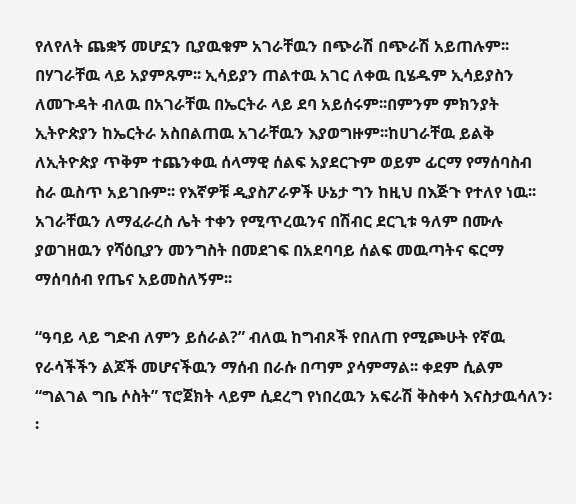የለየለት ጨቋኝ መሆኗን ቢያዉቁም አገራቸዉን በጭራሽ በጭራሽ አይጠሉም፡፡ በሃገራቸዉ ላይ አያምጹም፡፡ ኢሳይያን ጠልተዉ አገር ለቀዉ ቢሄዱም ኢሳይያስን ለመጉዳት ብለዉ በአገራቸዉ በኤርትራ ላይ ደባ አይሰሩም፡፡በምንም ምክንያት ኢትዮጵያን ከኤርትራ አስበልጠዉ አገራቸዉን እያወግዙም፡፡ከሀገራቸዉ ይልቅ ለኢትዮጵያ ጥቅም ተጨንቀዉ ሰላማዊ ሰልፍ አያደርጉም ወይም ፊርማ የማሰባስብ ስራ ዉስጥ አይገቡም፡፡ የእኛዎቹ ዲያስፖራዎች ሁኔታ ግን ከዚህ በእጅጉ የተለየ ነዉ፡፡ አገራቸዉን ለማፈራረስ ሌት ተቀን የሚጥረዉንና በሽብር ደርጊቱ ዓለም በሙሉ ያወገዘዉን የሻዕቢያን መንግስት በመደገፍ በአደባባይ ሰልፍ መዉጣትና ፍርማ ማሰባሰብ የጤና አይመስለኝም፡፡

“ዓባይ ላይ ግድብ ለምን ይሰራል?” ብለዉ ከግብጾች የበለጠ የሚጮሁት የኛዉ የራሳችችን ልጆች መሆናችዉን ማሰብ በራሱ በጣም ያሳምማል፡፡ ቀደም ሲልም “ግልገል ግቤ ሶስት” ፕሮጀክት ላይም ሲደረግ የነበረዉን አፍራሽ ቅስቀሳ እናስታዉሳለን፡፡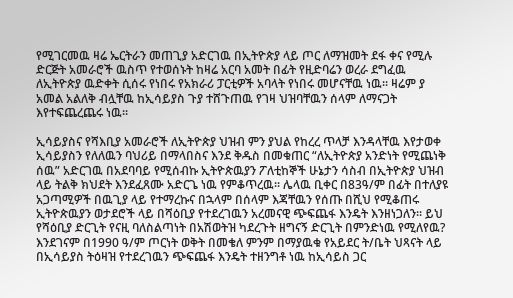የሚገርመዉ ዛሬ ኤርትራን መጠጊያ አድርገዉ በኢትዮጵያ ላይ ጦር ለማዝመት ደፋ ቀና የሚሉ ድርጅት አመራሮች ዉስጥ የተወሰኑት ከዛሬ አርባ አመት በፊት የዚድባሬን ወረራ ደግፈዉ ለኢትዮጵያ ዉድቀት ሲሰሩ የነበሩ የአክራሪ ፓርቲዎች አባላት የነበሩ መሆናቸዉ ነዉ፡፡ ዛሬም ያ አመል አልለቅ ብሏቸዉ ከኢሳይያስ ጉያ ተሸጉጠዉ የገዛ ህዝባቸዉን ሰላም ለማናጋት እየተፍጨረጨሩ ነዉ፡፡

ኢሳይያስና የሻእቢያ አመራሮች ለኢትዮጵያ ህዝብ ምን ያህል የከረረ ጥላቻ እንዳላቸዉ እየታወቀ ኢሳይያስን የለለዉን ባህሪይ በማላበስና እንደ ቅዱስ በመቁጠር “ለኢትዮጵያ አንድነት የሚጨነቅ ሰዉ” አድርገዉ በአደባባይ የሚሰብኩ ኢትዮጵዉያን ፖለቲከኞች ሁኔታን ሳስብ በኢትዮጵያ ህዝብ ላይ ትልቅ ክህደት እንደፈጸሙ አድርጌ ነዉ የምቆጥረዉ፡፡ ሌላዉ ቢቀር በ83ዓ/ም በፊት በተለያዩ አጋጣሚዎች በዉጊያ ላይ የተማረኩና በኋላም በሰላም እጃቸዉን የሰጡ በሺህ የሚቆጠሩ ኢትዮጵዉያን ወታደሮች ላይ በሻዕቢያ የተደረገዉን አረመናዊ ጭፍጨፋ እንዴት እንዘነጋለን፡፡ ይህ የሻዕቢያ ድርጊት የናዚ ባለስልጣነት በአሽወትዝ ካደረጉት ዘግናኝ ድርጊት በምንድነዉ የሚለየዉ? እንደገናም በ1990 ዓ/ም ጦርነት ወቅት በመቄለ ምንም በማያዉቁ የአይደር ት/ቤት ህጻናት ላይ በኢሳይያስ ትዕዛዝ የተደረገዉን ጭፍጨፋ እንዴት ተዘንግቶ ነዉ ከኢሳይስ ጋር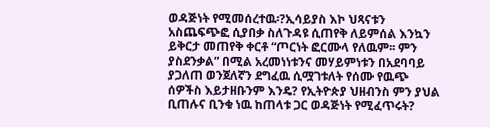ወዳጅነት የሚመሰረተዉ፡?ኢሳይያስ እኮ ህጻናቱን አስጨፍጭፎ ሲያበቃ ስለጉዳዩ ሲጠየቅ ለይምሰል እንኳን ይቅርታ መጠየቅ ቀርቶ “ጦርነት ፎርሙላ የለዉም፡፡ ምን ያስደንቃል” በሚል አረመነነቱንና መሃይምነቱን በአደባባይ ያጋለጠ ወንጀለኛን ደግፈዉ ሲሟገቱለት የሰሙ የዉጭ ሰዎችስ እይታዘቡንም እንዴ? የኢትዮጵያ ህዘብንስ ምን ያህል ቢጠሉና ቢንቁ ነዉ ከጠላቱ ጋር ወዳጅነት የሚፈጥሩት?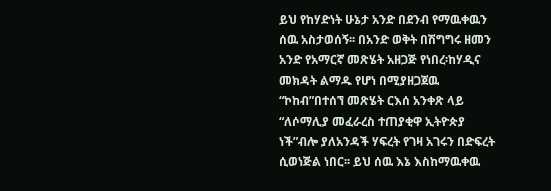ይህ የከሃድነት ሁኔታ አንድ በደንብ የማዉቀዉን ሰዉ አስታወሰኝ፡፡ በአንድ ወቅት በሽግግሩ ዘመን አንድ የአማርኛ መጽሄት አዘጋጅ የነበረ፡ከሃዲና መክዳት ልማዱ የሆነ በሚያዘጋጀዉ “ኮከብ”በተሰኘ መጽሄት ርእሰ አንቀጽ ላይ “ለሶማሊያ መፈራረስ ተጠያቂዋ ኢትዮጵያ ነች”ብሎ ያለአንዳች ሃፍረት የገዛ አገሩን በድፍረት ሲወነጅል ነበር፡፡ ይህ ሰዉ እኔ እስከማዉቀዉ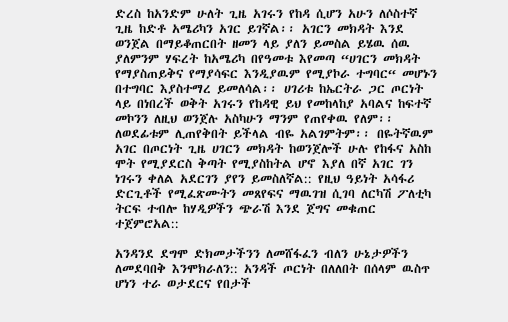ድረስ ከአንድም ሁለት ጊዜ አገሩን የከዳ ሲሆን አሁን ለሶስተኛ ጊዜ ከድቶ አሜሪካን አገር ይገኛል፡፡ አገርን መክዳት እንደ ወንጀል በማይቆጠርበት ዘመን ላይ ያለን ይመስል ይሄዉ ሰዉ ያለምንም ሃፍረት ከአሜሪካ በየዓመቱ እየመጣ “ሀገርን መክዳት የማያስጠይቅና የማያሳፍር እንዲያዉም የሚያኮራ ተግባር“ መሆኑን በተግባር እያስተማረ ይመለሳል፡፡ ሀገሪቱ ከኤርትራ ጋር ጦርነት ላይ በነበረች ወቅት አገሩን የከዳዊ ይህ የመከላከያ አባልና ከፍተኛ መኮንን ለዚህ ወንጀሉ አስካሁን ማንም የጠየቀዉ የለም፡፡ ለወደፊቱም ሊጠየቅበት ይችላል ብዬ አልገምትም፡፡ በዬትኛዉም አገር በጦርነት ጊዜ ሀገርን መክዳት ከወንጀሎች ሁሉ የከፋና አስከ ሞት የሚያደርስ ቅጣት የሚያስከትል ሆኖ እያለ በኛ አገር ገን ነገሩን ቀለል አደርገን ያየን ይመስለኛል:: የዚህ ዓይነት አሳፋሪ ድርጊቶች የሚፈጽሙትን መጸየፍና ማዉገዝ ሲገባ ለርካሽ ፖለቲካ ትርፍ ተብሎ ከሃዲዎችን ጭራሽ እንደ ጀግና መቁጠር ተጀምሮአል::

አንዳንደ ደግሞ ድክመታችንን ለመሸፋፈን ብለን ሁኔታዎችን ለመደባበቅ እንሞክራለን:: አንዳች ጦርነት በለለበት በሰላም ዉስጥ ሆነን ተራ ወታደርና የበታች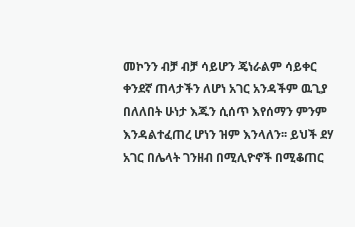መኮንን ብቻ ብቻ ሳይሆን ጄነራልም ሳይቀር ቀንደኛ ጠላታችን ለሆነ አገር አንዳችም ዉጊያ በለለበት ሁነታ እጁን ሲሰጥ እየሰማን ምንም እንዳልተፈጠረ ሆነን ዝም እንላለን፡፡ ይህች ደሃ አገር በሌላት ገንዘብ በሚሊዮኖች በሚቆጠር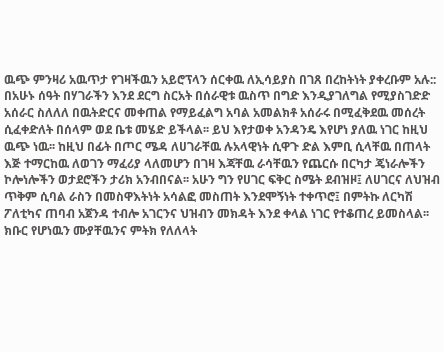ዉጭ ምንዛሪ አዉጥታ የገዛችዉን አይሮፕላን ሰርቀዉ ለኢሳይያስ በገጸ በረከትነት ያቀረቡም አሉ:: በአሁኑ ሰዓት በሃገራችን እንደ ደርግ ስርአት በሰራዊቱ ዉስጥ በግድ እንዲያገለግል የሚያስገድድ አሰራር ስለለለ በዉትድርና መቀጠል የማይፈልግ አባል አመልክቶ አሰራሩ በሚፈቅደዉ መሰረት ሲፈቀድለት በሰላም ወደ ቤቱ መሄድ ይችላል፡፡ ይህ እየታወቀ አንዳንዴ እየሆነ ያለዉ ነገር ከዚህ ዉጭ ነዉ፡፡ ከዚህ በፊት በጦር ሜዳ ለሀገራቸዉ ሉአላዊነት ሲዋጉ ድል እምቢ ሲላቸዉ በጠላት እጅ ተማርከዉ ለወገን ማፈሪያ ላለመሆን በገዛ እጃቸዉ ራሳቸዉን የጨርሱ በርካታ ጄነራሎችን ኮሎነሎችን ወታደሮችን ታሪክ አንብበናል፡፡ አሁን ግን የሀገር ፍቅር ስሜት ደብዝዞ፤ ለሀገርና ለህዝብ ጥቅም ሲባል ራስን በመስዋእትነት አሳልፎ መስጠት እንደሞኝነት ተቀጥሮ፤ በምትኩ ለርካሽ ፖለቲካና ጠባብ አጀንዳ ተብሎ አገርንና ህዝብን መክዳት እንደ ቀላል ነገር የተቆጠረ ይመስላል፡፡ ክቡር የሆነዉን ሙያቸዉንና ምትክ የለለላት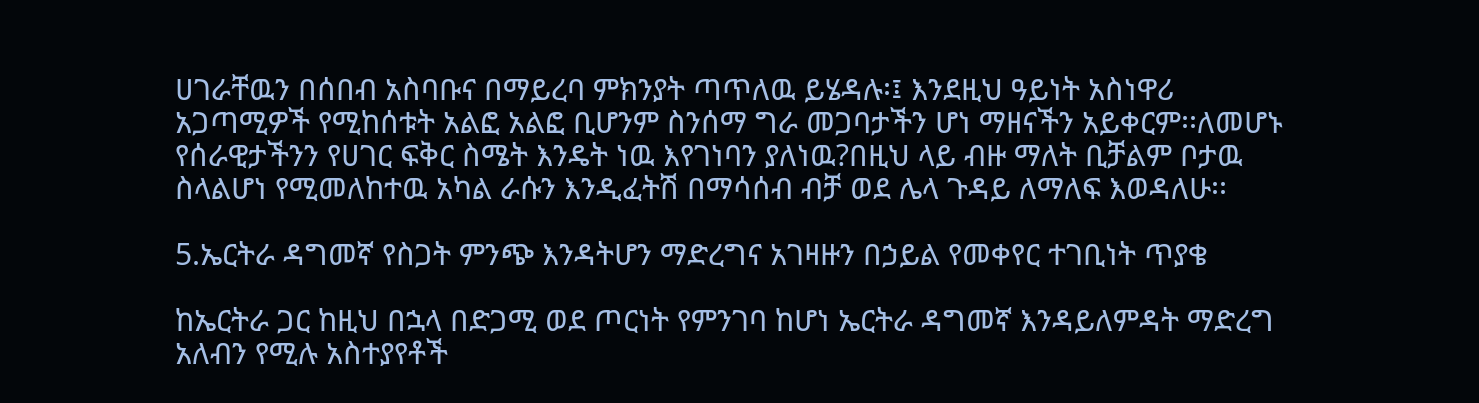ሀገራቸዉን በሰበብ አስባቡና በማይረባ ምክንያት ጣጥለዉ ይሄዳሉ፡፤ እንደዚህ ዓይነት አስነዋሪ አጋጣሚዎች የሚከሰቱት አልፎ አልፎ ቢሆንም ስንሰማ ግራ መጋባታችን ሆነ ማዘናችን አይቀርም፡፡ለመሆኑ የሰራዊታችንን የሀገር ፍቅር ስሜት እንዴት ነዉ እየገነባን ያለነዉ?በዚህ ላይ ብዙ ማለት ቢቻልም ቦታዉ ስላልሆነ የሚመለከተዉ አካል ራሱን እንዲፈትሽ በማሳሰብ ብቻ ወደ ሌላ ጉዳይ ለማለፍ እወዳለሁ፡፡

5.ኤርትራ ዳግመኛ የስጋት ምንጭ እንዳትሆን ማድረግና አገዛዙን በኃይል የመቀየር ተገቢነት ጥያቄ

ከኤርትራ ጋር ከዚህ በኋላ በድጋሚ ወደ ጦርነት የምንገባ ከሆነ ኤርትራ ዳግመኛ እንዳይለምዳት ማድረግ አለብን የሚሉ አስተያየቶች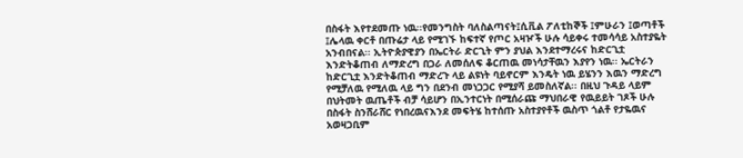በስፋት እየተደመጡ ነዉ፡፡የመንግስት ባለስልጣናት፤ሲቪል ፖለቲከኞች ፤ምሁራን ፤ወጣቶች ፤ሌላዉ ቀርቶ በጡሬታ ላይ የሚገኙ ከፍተኛ የጦር አዛዦች ሁሉ ሳይቀሩ ተመሳሳይ አስተያዬት አንብበናል፡፡ ኢትዮጵያዊያን በኤርትራ ድርጊት ምን ያህል እንደተማረሩና ከድርጊቷ እንድትቆጠብ ለማድረግ በጋራ ለመሰለፍ ቆርጠዉ መነሳታቸዉን እያየን ነዉ፡፡ ኤርትራን ከድርጊቷ እንድትቆጠብ ማድረጉ ላይ ልዩነት ባይኖርም እንዴት ነዉ ይሄንን እዉን ማድረግ የሚቻለዉ የሚለዉ ላይ ግን በደንብ መነጋጋር የሚያሻ ይመስለኛል፡፡ በዚህ ጉዳይ ላይም በህትመት ዉጤቶች ብቻ ሳይሆን በኢንተርነት በሚሰራጩ ማህበራዊ የዉይይት ገጾች ሁሉ በስፋት ስንሸራሸር የነበረዉናእንደ መፍትሄ ከተሰጡ አስተያየቶች ዉስጥ ጎልቶ የታዬዉና አወዛጋቢም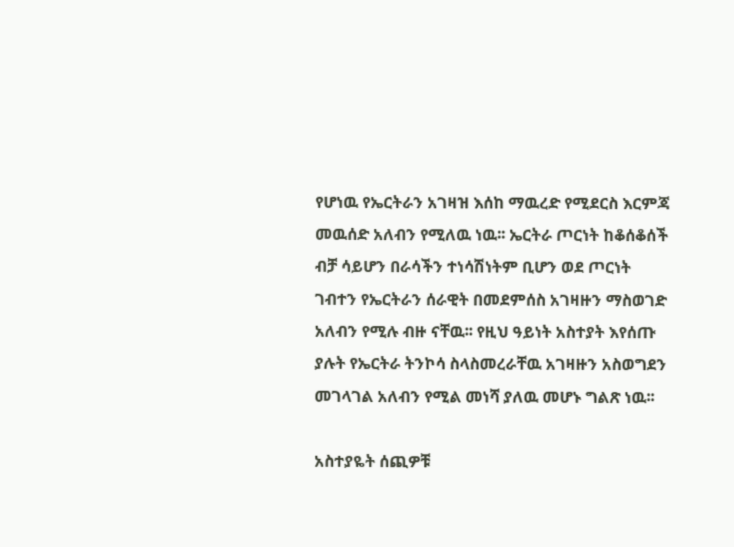የሆነዉ የኤርትራን አገዛዝ እሰከ ማዉረድ የሚደርስ እርምጃ መዉሰድ አለብን የሚለዉ ነዉ፡፡ ኤርትራ ጦርነት ከቆሰቆሰች ብቻ ሳይሆን በራሳችን ተነሳሽነትም ቢሆን ወደ ጦርነት ገብተን የኤርትራን ሰራዊት በመደምሰስ አገዛዙን ማስወገድ አለብን የሚሉ ብዙ ናቸዉ፡፡ የዚህ ዓይነት አስተያት እየሰጡ ያሉት የኤርትራ ትንኮሳ ስላስመረራቸዉ አገዛዙን አስወግደን መገላገል አለብን የሚል መነሻ ያለዉ መሆኑ ግልጽ ነዉ፡፡

አስተያዬት ሰጪዎቹ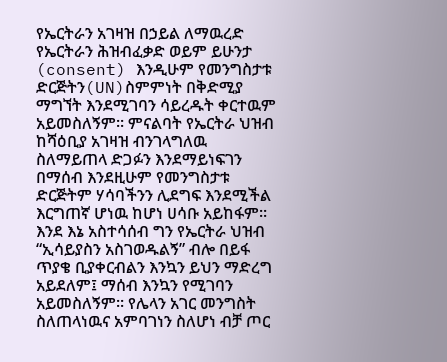የኤርትራን አገዛዝ በኃይል ለማዉረድ የኤርትራን ሕዝብፈቃድ ወይም ይሁንታ (consent) እንዲሁም የመንግስታቱ ድርጅትን(UN)ስምምነት በቅድሚያ ማግኘት እንደሚገባን ሳይረዱት ቀርተዉም አይመስለኝም፡፡ ምናልባት የኤርትራ ህዝብ ከሻዕቢያ አገዛዝ ብንገላግለዉ ስለማይጠላ ድጋፉን እንደማይነፍገን በማሰብ እንደዚሁም የመንግስታቱ ድርጅትም ሃሳባችንን ሊደግፍ እንደሚችል እርግጠኛ ሆነዉ ከሆነ ሀሳቡ አይከፋም፡፡እንደ እኔ አስተሳሰብ ግን የኤርትራ ህዝብ “ኢሳይያስን አስገወዱልኝ” ብሎ በይፋ ጥያቄ ቢያቀርብልን እንኳን ይህን ማድረግ አይደለም፤ ማሰብ እንኳን የሚገባን አይመስለኝም፡፡ የሌላን አገር መንግስት ስለጠላነዉና አምባገነን ስለሆነ ብቻ ጦር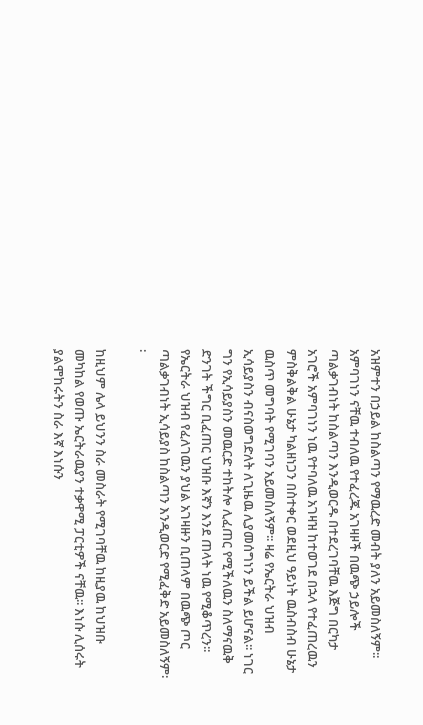አዝምተን በኃይል ከስልጣን የማዉረድ መብት ያለን አይመስለኝም፡፡ አምባገነን ናቸዉ ተብለዉ የተፈረጁ አገዛዞች በዉጭ ኃይሎች ጣልቃገብነት ከስልጣን እንዲወርዱ በተደረገባቸዉ እጅግ በርካታ አገሮች አምባገነን ነዉ የተባለዉ አገዛዝ ከተወገደ በኋላ የተፈጠረዉን ምስቅልቅል ሁኔታ ካልዘነጋን በስተቀር ወደዚህ ዓይነት ዉስብስብ ሁኔታ ዉስጥ መግባት የሚገባን አይመስለኝም፡፡ ዛሬ የኤርትራ ህዝብ ኢሳይያስን ብናስወግድለት ለጊዜዉ ሊያመሰግነን ይችል ይሆናል፡፡ ነገር ግን የኢሳይያስን መዉርድ ተከትሎ ሊፈጠር የሚችለዉን ስለማናዉቅ ድንገት ችግር ቢፈጠር ህዝቡ እኛን እንደ ጠላት ነዉ የሚቆጥረን፡፡ የኤርትራ ህዝብ የፈለገዉን ያህል አገዛዙን ቢጠላም በዉጭ ጦር ጣልቃገብነት ኢሳይያስ ከስልጣን እንዲወርድ የሚፈቅድ አይመስለኝም፡፡

ከዚህም ሌላ ይህንን ስራ መስራት የሚገባቸዉ ከዚያዉ ከህዝቡ መካከል የወጡ ኤርትራዉያን ተቃዋሚ ፓርቲዎች ናቸዉ፡፡ እነሱ ሊሰሩት ያልሞከሩትን ስራ እኛ እነሱን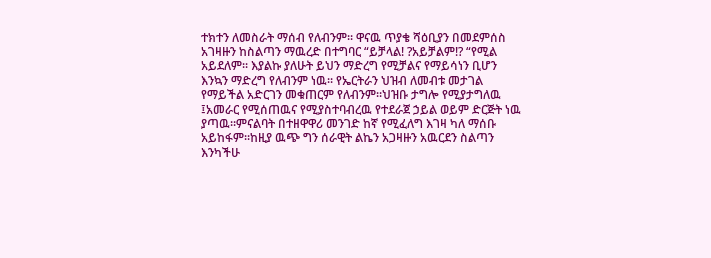ተክተን ለመስራት ማሰብ የለብንም፡፡ ዋናዉ ጥያቄ ሻዕቢያን በመደምሰስ አገዛዙን ከስልጣን ማዉረድ በተግባር “ይቻላል! ?አይቻልም!? “የሚል አይደለም፡፡ እያልኩ ያለሁት ይህን ማድረግ የሚቻልና የማይሳነን ቢሆን እንኳን ማድረግ የለብንም ነዉ፡፡ የኤርትራን ህዝብ ለመብቱ መታገል የማይችል አድርገን መቁጠርም የለብንም፡፡ህዝቡ ታግሎ የሚያታግለዉ ፤አመራር የሚሰጠዉና የሚያስተባብረዉ የተደራጀ ኃይል ወይም ድርጅት ነዉ ያጣዉ፡፡ምናልባት በተዘዋዋሪ መንገድ ከኛ የሚፈለግ እገዛ ካለ ማሰቡ አይከፋም፡፡ከዚያ ዉጭ ግን ሰራዊት ልኬን አጋዛዙን አዉርደን ስልጣን እንካችሁ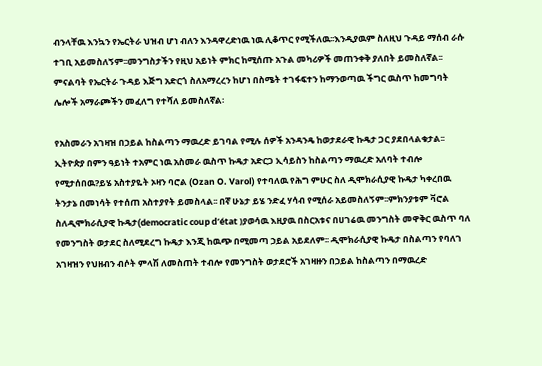ብንላቸዉ እንኳን የኤርትራ ህዝብ ሆነ ብለን እንዳዋረድነዉ ነዉ ሊቆጥር የሚችለዉ፡፡እንዲያዉም ስለዚህ ጉዳይ ማሰብ ራሱ ተገቢ አይመስለኝም፡፡መንግስታችን የዚህ አይነት ምክር ከሚሰጡ አጉል መካሪዎች መጠንቀቅ ያለበት ይመስለኛል፡፡ምናልባት የኤርትራ ጉዳይ እጅግ አድርጎ ስለአማረረን ከሆነ በስሜት ተገፋፍተን ከማንወጣዉ ችግር ዉስጥ ከመግባት ሌሎች አማራጮችን መፈለግ የተሻለ ይመስለኛል፡

የአስመራን አገዛዝ በኃይል ከስልጣን ማዉረድ ይገባል የሚሉ ሰዎች አንዳንዴ ከወታደራዊ ኩዴታ ጋር ያደበላልቁታል፡፡ኢትዮጵያ በምን ዓይነት ተአምር ነዉ አስመራ ዉስጥ ኩዴታ አድርጋ ኢሳይስን ከስልጣን ማዉረድ አለባት ተብሎ የሚታሰበዉ?ይሄ አስተያዬት ኦዛን ባሮል (Ozan O. Varol) የተባለዉ የሕግ ምሁር ስለ ዲሞክራሲያዊ ኩዴታ ካቀረበዉ ትንታኔ በመነሳት የተሰጠ አስተያየት ይመስላል፡፡ በኛ ሁኔታ ይሄ ንድፈ ሃሳብ የሚሰራ አይመስለኝም፡፡ምክንያቱም ቫሮል ስለዲሞክራሲያዊ ኩዴታ(democratic coup d’état )ያወሳዉ እዚያዉ በስርአቱና በሀገሬዉ መንግስት መዋቅር ዉስጥ ባለ የመንግስት ወታደር ስለሚደረግ ኩዴታ እንጂ ከዉጭ በሚመጣ ኃይል አይደለም፡፡ ዲሞክራሲያዊ ኩዴታ በስልጣን የባለገ አገዛዝን የህዘብን ብሶት ምላሽ ለመስጠት ተብሎ የመንግስት ወታደሮች አገዛዙን በኃይል ከስልጣን በማዉረድ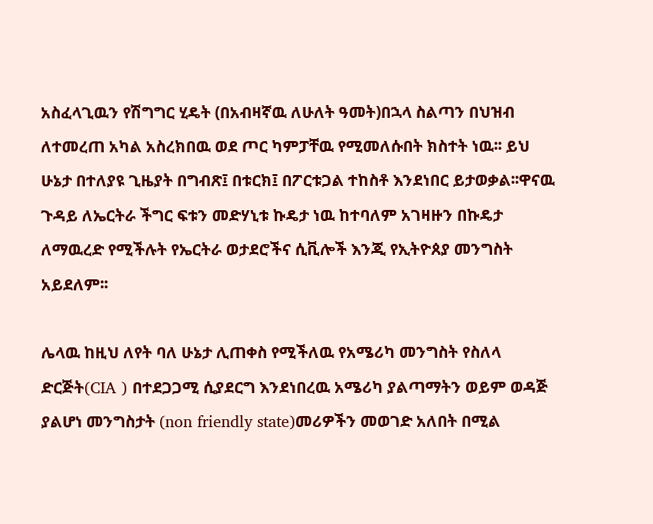አስፈላጊዉን የሽግግር ሂዴት (በአብዛኛዉ ለሁለት ዓመት)በኋላ ስልጣን በህዝብ ለተመረጠ አካል አስረክበዉ ወደ ጦር ካምፓቸዉ የሚመለሱበት ክስተት ነዉ፡፡ ይህ ሁኔታ በተለያዩ ጊዜያት በግብጽ፤ በቱርክ፤ በፖርቱጋል ተከስቶ እንደነበር ይታወቃል፡፡ዋናዉ ጉዳይ ለኤርትራ ችግር ፍቱን መድሃኒቱ ኩዴታ ነዉ ከተባለም አገዛዙን በኩዴታ ለማዉረድ የሚችሉት የኤርትራ ወታደሮችና ሲቪሎች እንጂ የኢትዮጰያ መንግስት አይደለም፡፡

ሌላዉ ከዚህ ለየት ባለ ሁኔታ ሊጠቀስ የሚችለዉ የአሜሪካ መንግስት የስለላ ድርጅት(CIA ) በተደጋጋሚ ሲያደርግ እንደነበረዉ አሜሪካ ያልጣማትን ወይም ወዳጅ ያልሆነ መንግስታት (non friendly state)መሪዎችን መወገድ አለበት በሚል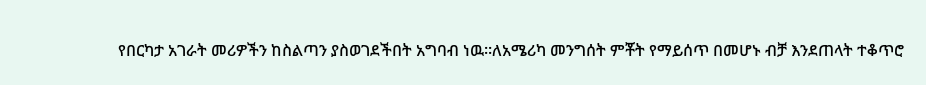የበርካታ አገራት መሪዎችን ከስልጣን ያስወገደችበት አግባብ ነዉ፡፡ለአሜሪካ መንግሰት ምቾት የማይሰጥ በመሆኑ ብቻ እንደጠላት ተቆጥሮ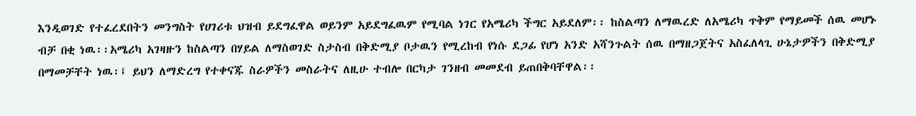እንዲወገድ የተፈረደበትን መንግስት የሀገሪቱ ህዝብ ይደግፈዋል ወይንም አይደግፈዉም የሚባል ነገር የአሜሪካ ችግር አይደለም፡፡ ከስልጣን ለማዉረድ ለአሜሪካ ጥቅም የማይመች ሰዉ መሆኑ ብቻ በቂ ነዉ፡፡አሜሪካ አገዛዙን ከስልጣን በሃይል ለማስወገድ ስታስብ በቅድሚያ ቦታዉን የሚረከብ የነሱ ደጋፊ የሆነ አንድ አሻንጉልት ሰዉ በማዘጋጀትና አስፈለላጊ ሁኔታዎችን በቅድሚያ በማመቻቸት ነዉ፡፤ ይህን ለማድረግ የተቀናጁ ስራዎችን መስራትና ለዚሁ ተብሎ በርካታ ገንዘብ መመደብ ይጠበቅባቸዋል፡፡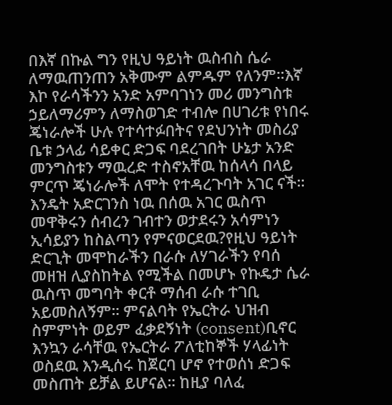በእኛ በኩል ግን የዚህ ዓይነት ዉስብስ ሴራ ለማዉጠንጠን አቅሙም ልምዱም የለንም፡፡እኛ እኮ የራሳችንን አንድ አምባገነን መሪ መንግስቱ ኃይለማሪምን ለማስወገድ ተብሎ በሀገሪቱ የነበሩ ጄነራሎች ሁሉ የተሳተፉበትና የደህንነት መስሪያ ቤቱ ኃላፊ ሳይቀር ድጋፍ ባደረገበት ሁኔታ አንድ መንግስቱን ማዉረድ ተስኖአቸዉ ከሰላሳ በላይ ምርጥ ጄነራሎች ለሞት የተዳረጉባት አገር ናች፡፡ እንዴት አድርገንስ ነዉ በሰዉ አገር ዉስጥ መዋቅሩን ሰብረን ገብተን ወታደሩን አሳምነን ኢሳይያን ከስልጣን የምናወርደዉ?የዚህ ዓይነት ድርጊት መሞከራችን በራሱ ለሃገራችን የባሰ መዘዝ ሊያስከትል የሚችል በመሆኑ የኩዴታ ሴራ ዉስጥ መግባት ቀርቶ ማሰብ ራሱ ተገቢ አይመስለኝም፡፡ ምናልባት የኤርትራ ህዝብ ስምምነት ወይም ፈቃደኝነት (consent)ቢኖር እንኳን ራሳቸዉ የኤርትራ ፖለቲከኞች ሃላፊነት ወስደዉ እንዲሰሩ ከጀርባ ሆኖ የተወሰነ ድጋፍ መስጠት ይቻል ይሆናል፡፡ ከዚያ ባለፈ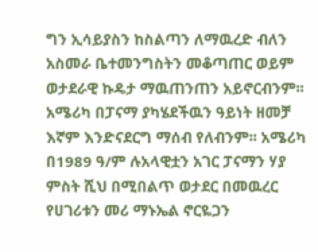ግን ኢሳይያስን ከስልጣን ለማዉረድ ብለን አስመራ ቤተመንግስትን መቆጣጠር ወይም ወታደራዊ ኩዴታ ማዉጠንጠን አይኖርብንም፡፡ አሜሪካ በፓናማ ያካሄደችዉን ዓይነት ዘመቻ እኛም እንድናደርግ ማሰብ የለብንም፡፡ አሜሪካ በ1989 ዓ/ም ሉአላዊቷን አገር ፓናማን ሃያ ምስት ሺህ በሚበልጥ ወታደር በመዉረር የሀገሪቱን መሪ ማኑኤል ኖርዬጋን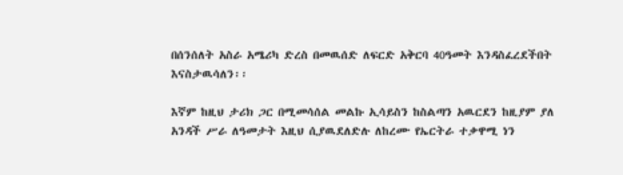በሰንሰለት አስራ አሜሪካ ድረስ በመዉሰድ ለፍርድ አቅርባ 40ዓመት እንዳስፈረደችበት እናስታዉሳለን፡፡

እኛም ከዚህ ታሪክ ጋር በሚመሳሰል መልኩ ኢሳይስን ከስልጣን አዉርደን ከዚያም ያለ አንዳች ሥራ ለዓመታት እዚህ ሲያዉደለድሉ ለከረሙ የኤርትራ ተቃዋሚ ነን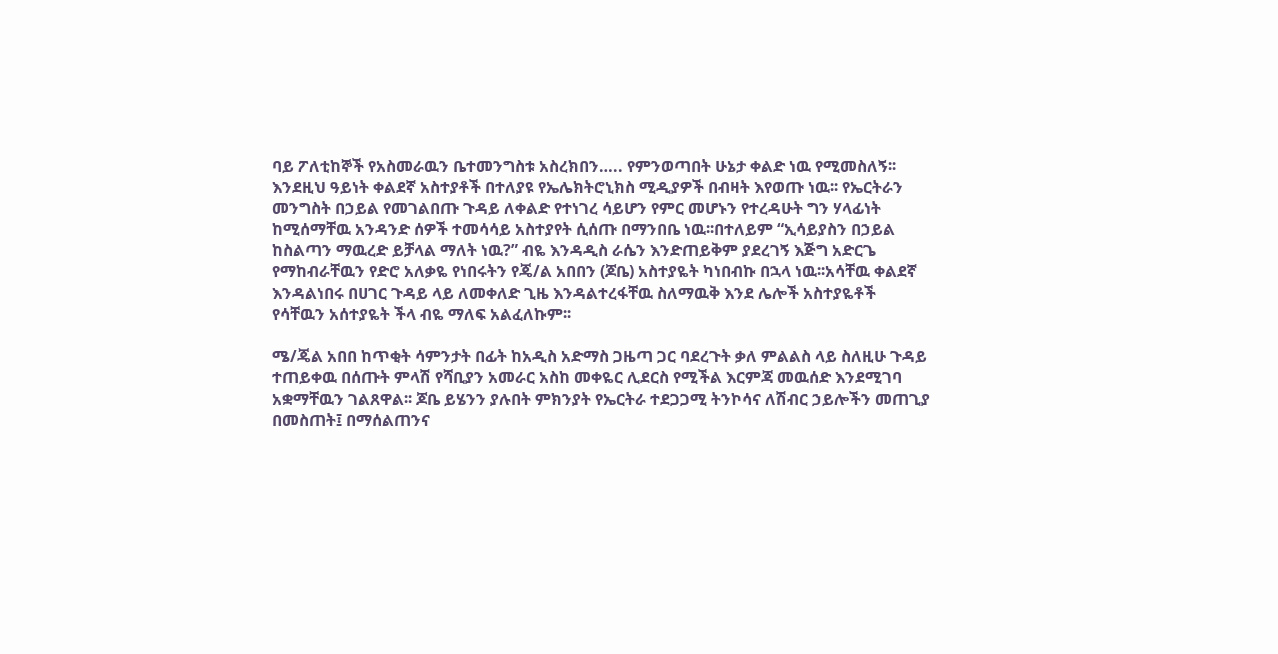ባይ ፖለቲከኞች የአስመራዉን ቤተመንግስቱ አስረክበን….. የምንወጣበት ሁኔታ ቀልድ ነዉ የሚመስለኝ፡፡ እንደዚህ ዓይነት ቀልደኛ አስተያቶች በተለያዩ የኤሌክትሮኒክስ ሚዲያዎች በብዛት እየወጡ ነዉ፡፡ የኤርትራን መንግስት በኃይል የመገልበጡ ጉዳይ ለቀልድ የተነገረ ሳይሆን የምር መሆኑን የተረዳሁት ግን ሃላፊነት ከሚሰማቸዉ አንዳንድ ሰዎች ተመሳሳይ አስተያየት ሲሰጡ በማንበቤ ነዉ፡፡በተለይም “ኢሳይያስን በኃይል ከስልጣን ማዉረድ ይቻላል ማለት ነዉ?” ብዬ እንዳዲስ ራሴን እንድጠይቅም ያደረገኝ እጅግ አድርጌ የማከብራቸዉን የድሮ አለቃዬ የነበሩትን የጄ/ል አበበን (ጆቤ) አስተያዬት ካነበብኩ በኋላ ነዉ፡፡አሳቸዉ ቀልደኛ እንዳልነበሩ በሀገር ጉዳይ ላይ ለመቀለድ ጊዜ እንዳልተረፋቸዉ ስለማዉቅ እንደ ሌሎች አስተያዬቶች የሳቸዉን አሰተያዬት ችላ ብዬ ማለፍ አልፈለኩም፡፡

ሜ/ጄል አበበ ከጥቂት ሳምንታት በፊት ከአዲስ አድማስ ጋዜጣ ጋር ባደረጉት ቃለ ምልልስ ላይ ስለዚሁ ጉዳይ ተጠይቀዉ በሰጡት ምላሽ የሻቢያን አመራር አስከ መቀዬር ሊደርስ የሚችል እርምጃ መዉሰድ እንደሚገባ አቋማቸዉን ገልጸዋል፡፡ ጆቤ ይሄንን ያሉበት ምክንያት የኤርትራ ተደጋጋሚ ትንኮሳና ለሽብር ኃይሎችን መጠጊያ በመስጠት፤ በማሰልጠንና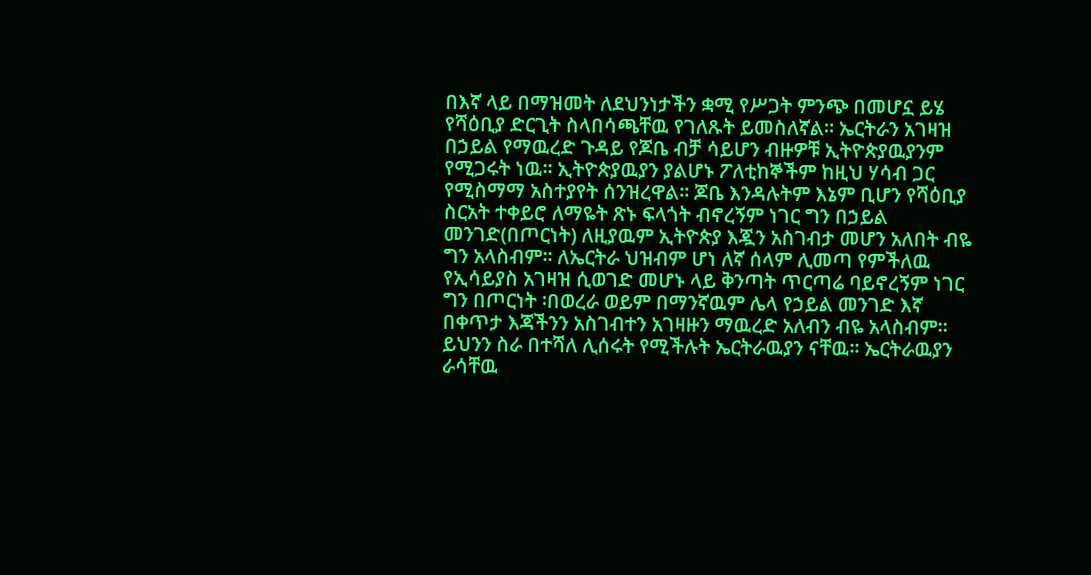በእኛ ላይ በማዝመት ለደህንነታችን ቋሚ የሥጋት ምንጭ በመሆኗ ይሄ የሻዕቢያ ድርጊት ስላበሳጫቸዉ የገለጹት ይመስለኛል፡፡ ኤርትራን አገዛዝ በኃይል የማዉረድ ጉዳይ የጆቤ ብቻ ሳይሆን ብዙዎቹ ኢትዮጵያዉያንም የሚጋሩት ነዉ፡፡ ኢትዮጵያዉያን ያልሆኑ ፖለቲከኞችም ከዚህ ሃሳብ ጋር የሚስማማ አስተያየት ሰንዝረዋል፡፡ ጆቤ እንዳሉትም እኔም ቢሆን የሻዕቢያ ስርአት ተቀይሮ ለማዬት ጽኑ ፍላጎት ብኖረኝም ነገር ግን በኃይል መንገድ(በጦርነት) ለዚያዉም ኢትዮጵያ እጇን አስገብታ መሆን አለበት ብዬ ግን አላስብም፡፡ ለኤርትራ ህዝብም ሆነ ለኛ ሰላም ሊመጣ የምችለዉ የኢሳይያስ አገዛዝ ሲወገድ መሆኑ ላይ ቅንጣት ጥርጣሬ ባይኖረኝም ነገር ግን በጦርነት ፡በወረራ ወይም በማንኛዉም ሌላ የኃይል መንገድ እኛ በቀጥታ እጃችንን አስገብተን አገዛዙን ማዉረድ አለብን ብዬ አላስብም፡፡ ይህንን ስራ በተሻለ ሊሰሩት የሚችሉት ኤርትራዉያን ናቸዉ፡፡ ኤርትራዉያን ራሳቸዉ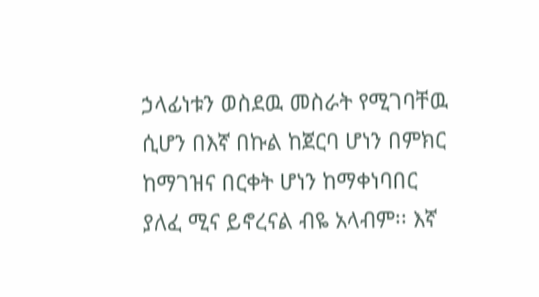ኃላፊነቱን ወስደዉ መስራት የሚገባቸዉ ሲሆን በእኛ በኩል ከጀርባ ሆነን በምክር ከማገዝና በርቀት ሆነን ከማቀነባበር ያለፈ ሚና ይኖረናል ብዬ አላብም፡፡ እኛ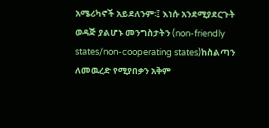አሜሪካኖች አይደለንም፡፤ እነሱ አንደሚያደርጉት ወዳጅ ያልሆኑ መንግስታትን (non-friendly states/non-cooperating states)ከስልጣን ለመዉረድ የሚያበቃን አቅም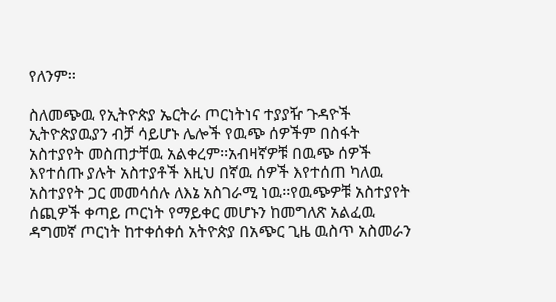የለንም፡፡

ስለመጭዉ የኢትዮጵያ ኤርትራ ጦርነትነና ተያያዥ ጉዳዮች ኢትዮጵያዉያን ብቻ ሳይሆኑ ሌሎች የዉጭ ሰዎችም በስፋት አስተያየት መስጠታቸዉ አልቀረም፡፡አብዛኛዎቹ በዉጭ ሰዎች እየተሰጡ ያሉት አስተያቶች እዚህ በኛዉ ሰዎች እየተሰጠ ካለዉ አስተያየት ጋር መመሳሰሉ ለእኔ አስገራሚ ነዉ፡፡የዉጭዎቹ አስተያየት ሰጪዎች ቀጣይ ጦርነት የማይቀር መሆኑን ከመግለጽ አልፈዉ ዳግመኛ ጦርነት ከተቀሰቀሰ አትዮጵያ በአጭር ጊዜ ዉስጥ አስመራን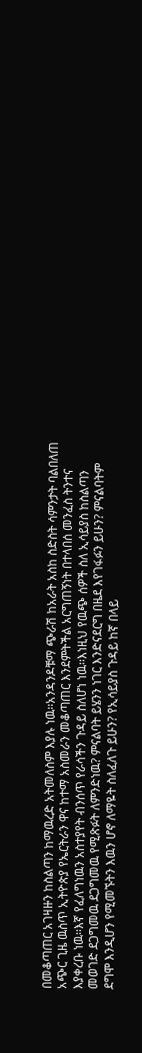በመቆጣጠር አገዛዙን ከስልጣን ከማዉረድ አትመለስም እያሉ ነዉ፡፡አንዳንዶቹማ ጭራሽ ከአራት አስከ ስድስት ሳምንታት ባልበለጠ አጭር ጊዜ ዉስጥ ኢትዮጵያ የኤርትራን ዋና ከተማ አስመራን መቆጣጠር እንደምትችል አርግጠኝነት በተላበሰ መንፈስ ትንተና እያቀረቡ ነዉ፡፡እኛ የፈለግነዉን አስተያየት ብንሰጥ የራሳችን ጉዳይ ስለሆነ ነዉ፡፡እነዚህ የዉጭ ሰዎች ስለ ኢሳይያስ ከስልጣን መወገድ ደጋግመዉ ደጋግመዉ የሚጽፉት ለምንድነዉ? ምናልባት ይሄንን ነገር እንድናደርግ በዜደ እየገፋፉን ይሁን? ምናልባትም ደግሞ እንዲሆን የሚመኙትን እዉን ሆኖ ለማዬት ስለፈለጉ ይሁን? የኢሳይያስ ጉዳይ ከኛ በላይ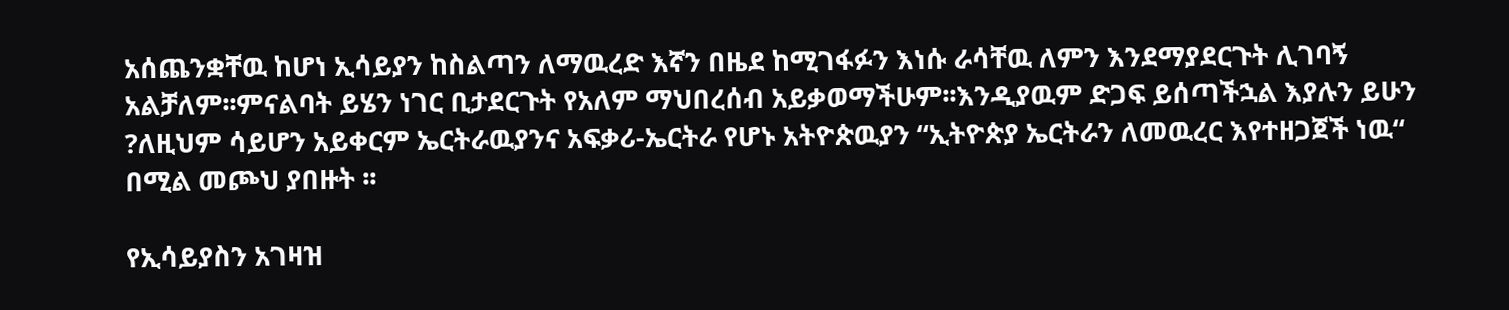አሰጨንቋቸዉ ከሆነ ኢሳይያን ከስልጣን ለማዉረድ እኛን በዜደ ከሚገፋፉን እነሱ ራሳቸዉ ለምን እንደማያደርጉት ሊገባኝ አልቻለም፡፡ምናልባት ይሄን ነገር ቢታደርጉት የአለም ማህበረሰብ አይቃወማችሁም፡፡እንዲያዉም ድጋፍ ይሰጣችኋል እያሉን ይሁን ?ለዚህም ሳይሆን አይቀርም ኤርትራዉያንና አፍቃሪ-ኤርትራ የሆኑ አትዮጵዉያን “ኢትዮጵያ ኤርትራን ለመዉረር እየተዘጋጀች ነዉ“ በሚል መጮህ ያበዙት ፡፡

የኢሳይያስን አገዛዝ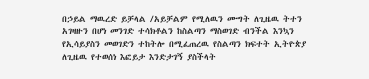በኃይል ማዉረድ ይቻላል /አይቻልም የሚለዉን ሙግት ለጊዜዉ ትተን አገዛዙን በሆነ መንገድ ተሳክቶልን ከስልጣን ማስወገድ ብንችል እንኳን የኢሳይያስን መወገድን ተከትሎ በሚፈጠረዉ የስልጣን ክፍተት ኢትዮጵያ ለጊዜዉ የተወሰነ እፎይታ እንድታገኝ ያስችላት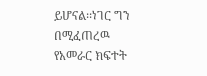ይሆናል፡፡ነገር ግን በሚፈጠረዉ የአመራር ክፍተት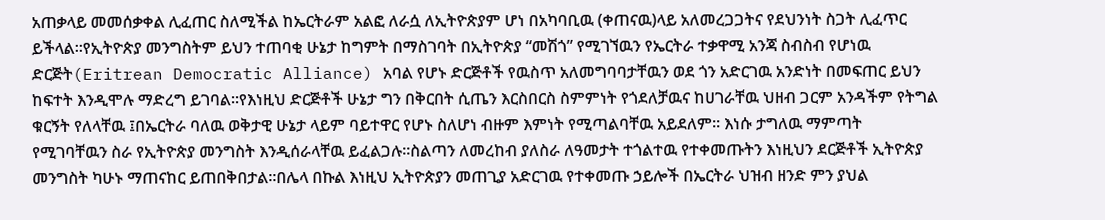አጠቃላይ መመሰቃቀል ሊፈጠር ስለሚችል ከኤርትራም አልፎ ለራሷ ለኢትዮጵያም ሆነ በአካባቢዉ (ቀጠናዉ)ላይ አለመረጋጋትና የደህንነት ስጋት ሊፈጥር ይችላል፡፡የኢትዮጵያ መንግስትም ይህን ተጠባቂ ሁኔታ ከግምት በማስገባት በኢትዮጵያ “መሽጎ” የሚገኘዉን የኤርትራ ተቃዋሚ አንጃ ስብስብ የሆነዉ ድርጅት(Eritrean Democratic Alliance) አባል የሆኑ ድርጅቶች የዉስጥ አለመግባባታቸዉን ወደ ጎን አድርገዉ አንድነት በመፍጠር ይህን ከፍተት እንዲሞሉ ማድረግ ይገባል፡፡የእነዚህ ድርጅቶች ሁኔታ ግን በቅርበት ሲጤን እርስበርስ ስምምነት የጎደለቻዉና ከሀገራቸዉ ህዘብ ጋርም አንዳችም የትግል ቁርኝት የለላቸዉ ፤በኤርትራ ባለዉ ወቅታዊ ሁኔታ ላይም ባይተዋር የሆኑ ስለሆነ ብዙም እምነት የሚጣልባቸዉ አይደለም፡፡ እነሱ ታግለዉ ማምጣት የሚገባቸዉን ስራ የኢትዮጵያ መንግስት እንዲሰራላቸዉ ይፈልጋሉ፡፡ስልጣን ለመረከብ ያለስራ ለዓመታት ተጎልተዉ የተቀመጡትን እነዚህን ደርጅቶች ኢትዮጵያ መንግስት ካሁኑ ማጠናከር ይጠበቅበታል፡፡በሌላ በኩል እነዚህ ኢትዮጵያን መጠጊያ አድርገዉ የተቀመጡ ኃይሎች በኤርትራ ህዝብ ዘንድ ምን ያህል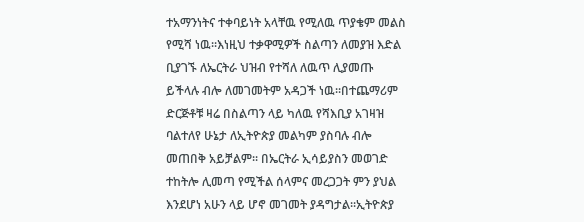ተአማንነትና ተቀባይነት አላቸዉ የሚለዉ ጥያቄም መልስ የሚሻ ነዉ፡፡እነዚህ ተቃዋሚዎች ስልጣን ለመያዝ እድል ቢያገኙ ለኤርትራ ህዝብ የተሻለ ለዉጥ ሊያመጡ ይችላሉ ብሎ ለመገመትም አዳጋች ነዉ፡፡በተጨማሪም ድርጅቶቹ ዛሬ በስልጣን ላይ ካለዉ የሻእቢያ አገዛዝ ባልተለየ ሁኔታ ለኢትዮጵያ መልካም ያስባሉ ብሎ መጠበቅ አይቻልም፡፡ በኤርትራ ኢሳይያስን መወገድ ተከትሎ ሊመጣ የሚችል ሰላምና መረጋጋት ምን ያህል እንደሆነ አሁን ላይ ሆኖ መገመት ያዳግታል፡፡ኢትዮጵያ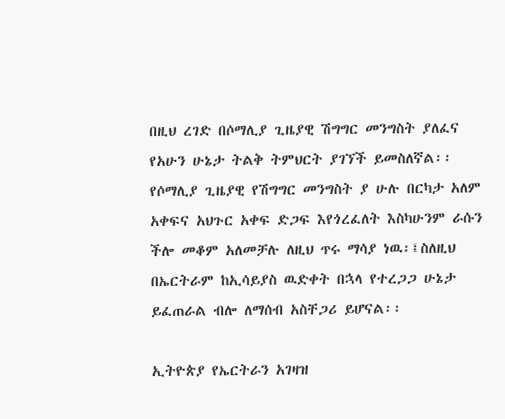በዚህ ረገድ በሶማሊያ ጊዜያዊ ሽግግር መንግስት ያለፈና የአሁን ሁኔታ ትልቅ ትምህርት ያገኘች ይመስለኛል፡፡ የሶማሊያ ጊዜያዊ የሽግግር መንግስት ያ ሁሉ በርካታ አለም አቀፍና አህጉር አቀፍ ድጋፍ እየጎረፈለት እስካሁንም ራሱን ችሎ መቆም አለመቻሉ ለዚህ ጥሩ ማሳያ ነዉ፡፤ስለዚህ በኤርትራም ከኢሳይያስ ዉድቀት በኋላ የተረጋጋ ሁኔታ ይፈጠራል ብሎ ለማሰብ አስቸጋሪ ይሆናል፡፡

ኢትዮጵያ የኤርትራን አገዛዝ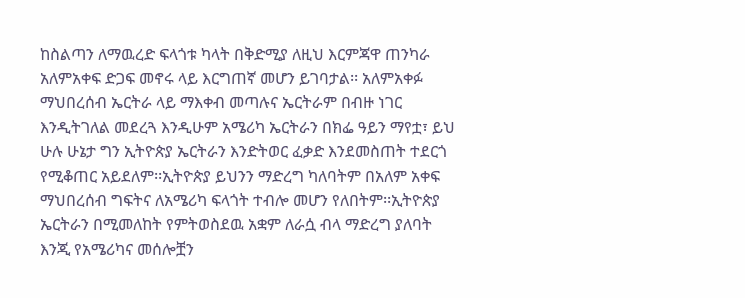ከስልጣን ለማዉረድ ፍላጎቱ ካላት በቅድሚያ ለዚህ እርምጃዋ ጠንካራ አለምአቀፍ ድጋፍ መኖሩ ላይ እርግጠኛ መሆን ይገባታል፡፡ አለምአቀፉ ማህበረሰብ ኤርትራ ላይ ማእቀብ መጣሉና ኤርትራም በብዙ ነገር እንዲትገለል መደረጓ እንዲሁም አሜሪካ ኤርትራን በክፌ ዓይን ማየቷ፣ ይህ ሁሉ ሁኔታ ግን ኢትዮጵያ ኤርትራን እንድትወር ፈቃድ እንደመስጠት ተደርጎ የሚቆጠር አይደለም፡፡ኢትዮጵያ ይህንን ማድረግ ካለባትም በአለም አቀፍ ማህበረሰብ ግፍትና ለአሜሪካ ፍላጎት ተብሎ መሆን የለበትም፡፡ኢትዮጵያ ኤርትራን በሚመለከት የምትወስደዉ አቋም ለራሷ ብላ ማድረግ ያለባት እንጂ የአሜሪካና መሰሎቿን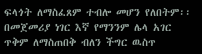ፍላጎት ለማስፈጸም ተብሎ መሆን የለበትም፡፡በመጀመሪያ ነገር እኛ የማንንም ሌላ አገር ጥቅም ለማስጠበቅ ብለን ችግር ዉስጥ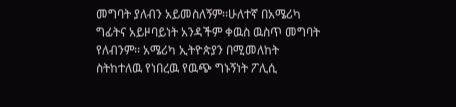መግባት ያለብን አይመስለኝም፡፡ሁለተኛ በአሜሪካ ግፊትና አይዞባይነት አንዳችም ቀዉስ ዉስጥ መግባት የለብንም፡፡ አሜሪካ ኢትዮጵያን በሚመለከት ስትከተለዉ የነበረዉ የዉጭ ግኑኝነት ፖሊሲ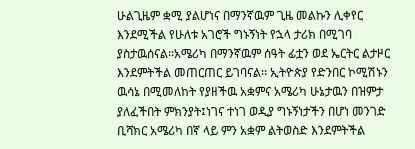ሁልጊዜም ቋሚ ያልሆነና በማንኛዉም ጊዜ መልኩን ሊቀየር እንደሚችል የሁለቱ አገሮች ግኑኝነት የኋላ ታሪክ በሚገባ ያስታዉሰናል፡፡አሜሪካ በማንኛዉም ሰዓት ፊቷን ወደ ኤርትር ልታዞር እንደምትችል መጠርጠር ይገባናል፡፡ ኢትዮጵያ የድንበር ኮሚሽኑን ዉሳኔ በሚመለከት የያዘችዉ አቋምና አሜሪካ ሁኔታዉን በዝምታ ያለፈችበት ምክንያት፤ነገና ተነገ ወዲያ ግኑኝነታችን በሆነ መንገድ ቢሻክር አሜሪካ በኛ ላይ ምን አቋም ልትወስድ እንደምትችል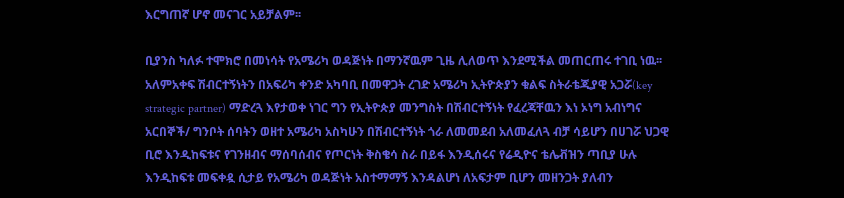እርግጠኛ ሆኖ መናገር አይቻልም፡፡

ቢያንስ ካለፉ ተሞክሮ በመነሳት የአሜሪካ ወዳጅነት በማንኛዉም ጊዜ ሊለወጥ እንደሚችል መጠርጠሩ ተገቢ ነዉ፡፡ አለምአቀፍ ሽብርተኝነትን በአፍሪካ ቀንድ አካባቢ በመዋጋት ረገድ አሜሪካ ኢትዮጵያን ቁልፍ ስትራቴጂያዊ አጋሯ(key strategic partner) ማድረጓ እየታወቀ ነገር ግን የኢትዮጵያ መንግስት በሽብርተኝነት የፈረጃቸዉን እነ ኦነግ አብነግና አርበኞች/ ግንቦት ሰባትን ወዘተ አሜሪካ አስካሁን በሽብርተኝነት ጎራ ለመመደብ አለመፈለጓ ብቻ ሳይሆን በሀገሯ ህጋዊ ቢሮ እንዲከፍቱና የገንዘብና ማሰባሰብና የጦርነት ቅስቄሳ ስራ በይፋ እንዲሰሩና የሬዲዮና ቴሌቭዝን ጣቢያ ሁሉ እንዲከፍቱ መፍቀዷ ሲታይ የአሜሪካ ወዳጅነት አስተማማኝ እንዳልሆነ ለአፍታም ቢሆን መዘንጋት ያለብን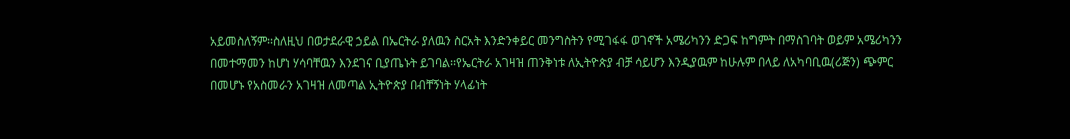አይመስለኝም፡፡ስለዚህ በወታደራዊ ኃይል በኤርትራ ያለዉን ስርአት እንድንቀይር መንግስትን የሚገፋፋ ወገኖች አሜሪካንን ድጋፍ ከግምት በማስገባት ወይም አሜሪካንን በመተማመን ከሆነ ሃሳባቸዉን እንደገና ቢያጤኑት ይገባል፡፡የኤርትራ አገዛዝ ጠንቅነቱ ለኢትዮጵያ ብቻ ሳይሆን እንዲያዉም ከሁሉም በላይ ለአካባቢዉ(ሪጅን) ጭምር በመሆኑ የአስመራን አገዛዝ ለመጣል ኢትዮጵያ በብቸኝነት ሃላፊነት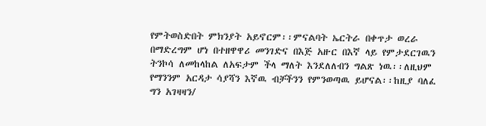የምትወስድበት ምክንያት አይኖርም፡፡ምናልባት ኤርትራ በቀጥታ ወረራ በማድረግም ሆነ በተዘዋዋሪ መንገድና በእጅ አዙር በእኛ ላይ የምታደርገዉን ትንኮሳ ለመከላከል ለአፍታም ችላ ማለት እንደለለብን ግልጽ ነዉ፡፡ለዚህም የማንንም አርዳታ ሳያሻን እኛዉ ብቻችንን የምንወጣዉ ይሆናል፡፡ከዚያ ባለፈ ግን አገዛዛን/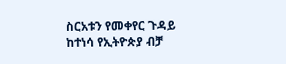ስርአቱን የመቀየር ጉዳይ ከተነሳ የኢትዮጵያ ብቻ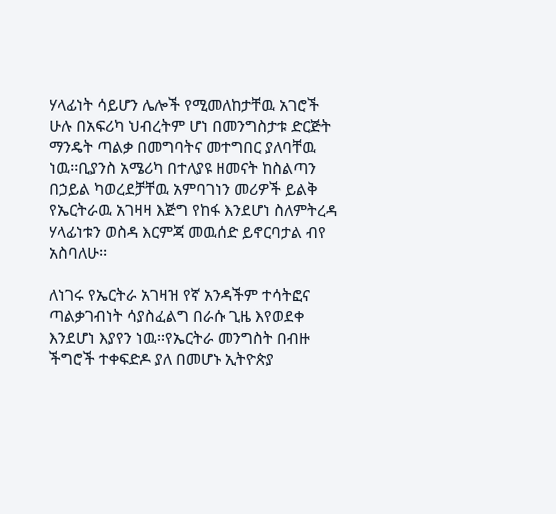ሃላፊነት ሳይሆን ሌሎች የሚመለከታቸዉ አገሮች ሁሉ በአፍሪካ ህብረትም ሆነ በመንግስታቱ ድርጅት ማንዴት ጣልቃ በመግባትና መተግበር ያለባቸዉ ነዉ፡፡ቢያንስ አሜሪካ በተለያዩ ዘመናት ከስልጣን በኃይል ካወረደቻቸዉ አምባገነን መሪዎች ይልቅ የኤርትራዉ አገዛዛ እጅግ የከፋ እንደሆነ ስለምትረዳ ሃላፊነቱን ወስዳ እርምጃ መዉሰድ ይኖርባታል ብየ አስባለሁ፡፡

ለነገሩ የኤርትራ አገዛዝ የኛ አንዳችም ተሳትፎና ጣልቃገብነት ሳያስፈልግ በራሱ ጊዜ እየወደቀ እንደሆነ እያየን ነዉ፡፡የኤርትራ መንግስት በብዙ ችግሮች ተቀፍድዶ ያለ በመሆኑ ኢትዮጵያ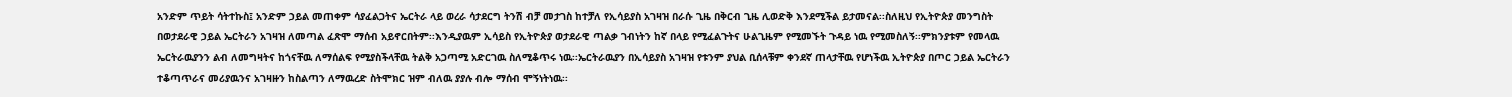አንድም ጥይት ሳትተኩስ፤ አንድም ኃይል መጠቀም ሳያፈልጋትና ኤርትራ ላይ ወረራ ሳታደርግ ትንሽ ብቻ መታገስ ከተቻለ የኢሳይያስ አገዛዝ በራሱ ጊዜ በቅርብ ጊዜ ሊወድቅ እንደሚችል ይታመናል፡፡ስለዚህ የኢትዮጵያ መንግስት በወታደራዊ ኃይል ኤርትራን አገዛዝ ለመጣል ፈጽሞ ማሰብ አይኖርበትም፡፡እንዲያዉም ኢሳይስ የኢትዮጵያ ወታደራዊ ጣልቃ ገብነትን ከኛ በላይ የሚፈልጉትና ሁልጊዜም የሚመኙት ጉዳይ ነዉ የሚመስለኝ፡፡ምክንያቱም የመላዉ ኤርትራዉያንን ልብ ለመግዛትና ከጎናቸዉ ለማሰልፍ የሚያስችላቸዉ ትልቅ አጋጣሚ አድርገዉ ስለሚቆጥሩ ነዉ፡፡ኤርትራዉያን በኢሳይያስ አገዛዝ የቱንም ያህል ቢሰላቹም ቀንደኛ ጠላታቸዉ የሆነችዉ ኢትዮጵያ በጦር ኃይል ኤርትራን ተቆጣጥራና መሪያዉንና አገዛዙን ከስልጣን ለማዉረድ ስትሞክር ዝም ብለዉ ያያሉ ብሎ ማሰብ ሞኝነትነዉ፡፡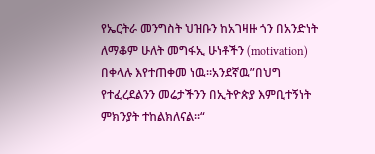የኤርትራ መንግስት ህዝቡን ከአገዛዙ ጎን በአንድነት ለማቆም ሁለት መግፋኢ ሁነቶችን (motivation) በቀላሉ እየተጠቀመ ነዉ፡፡አንደኛዉ”በህግ የተፈረደልንን መሬታችንን በኢትዮጵያ እምቢተኝነት ምክንያት ተከልክለናል፡፡“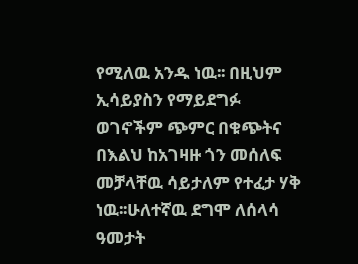የሚለዉ አንዱ ነዉ፡፡ በዚህም ኢሳይያስን የማይደግፉ ወገኖችም ጭምር በቁጭትና በእልህ ከአገዛዙ ጎን መሰለፍ መቻላቸዉ ሳይታለም የተፈታ ሃቅ ነዉ፡፡ሁለተኛዉ ደግሞ ለሰላሳ ዓመታት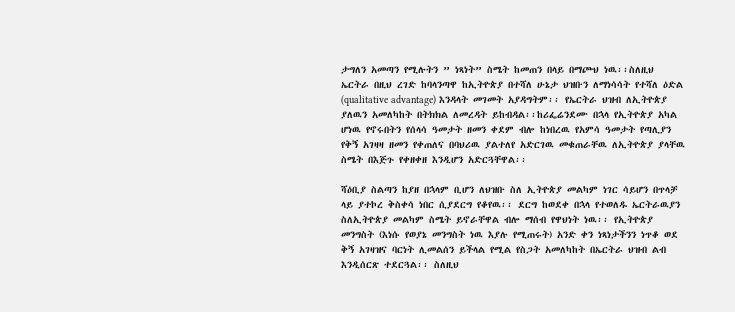ታግለን አመጣን የሚሉትን ” ነጻነት” ስሜት ከመጠን በላይ በማጮህ ነዉ፡፡ስለዚህ ኤርትራ በዚህ ረገድ ከባላንጣዋ ከኢትዮጵያ በተሻለ ሁኔታ ህዝቡን ለማነሳሳት የተሻለ ዕድል (qualitative advantage) እንዳላት መገመት አያዳግትም፡፡ የኤርትራ ህዝብ ለኢትዮጵያ ያለዉን አመለካከት በትክክል ለመረዳት ይከብዳል፡፡ከሪፌሬንደሙ በኋላ የኢትዮጵያ አካል ሆነዉ የኖሩበትን የሰላሳ ዓመታት ዘመን ቀደም ብሎ ከነበረዉ የአምሳ ዓመታት የጣሊያን የቅኝ አገዛዛ ዘመን የቀጠለና በባህሪዉ ያልተለየ አድርገዉ መቁጠራቸዉ ለኢትዮጵያ ያላቸዉ ስሜት በእጅጉ የቀዘቀዘ እንዲሆን አድርጓቸዋል፡፡

ሻዕቢያ ስልጣን ከያዘ በኋላም ቢሆን ለህዝቡ ስለ ኢትዮጵያ መልካም ነገር ሳይሆን በጥላቻ ላይ ያተኮረ ቅስቀሳ ነበር ሲያደርግ የቆየዉ፡፡ ደርግ ከወደቀ በኋላ የተወለዱ ኤርትራዉያን ስለኢትዮጵያ መልካም ስሜት ይኖራቸዋል ብሎ ማሰብ የዋህነት ነዉ፡፡ የኢትዮጵያ መንግስት (እነሱ የወያኔ መንግስት ነዉ እያሉ የሚጠሩት) አንድ ቀን ነጻነታችንን ነጥቆ ወደ ቅኝ አገዛዝና ባርነት ሊመልሰን ይችላል የሚል የስጋት አመለካከት በኤርትራ ህዝብ ልብ እንዲሰርጽ ተደርጓል፡፡ ስለዚህ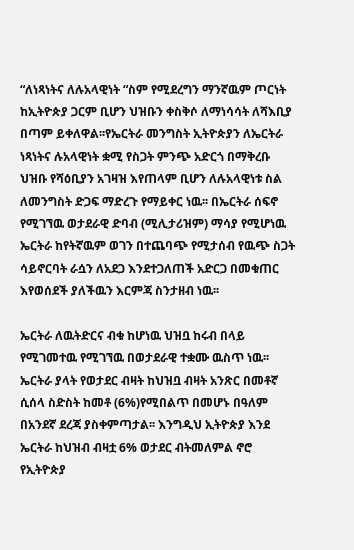“ለነጻነትና ለሉአላዊነት “ስም የሚደረግን ማንኛዉም ጦርነት ከኢትዮጵያ ጋርም ቢሆን ህዝቡን ቀስቅሶ ለማነሳሳት ለሻእቢያ በጣም ይቀለዋል፡፡የኤርትራ መንግስት ኢትዮጵያን ለኤርትራ ነጻነትና ሉአላዊነት ቋሚ የስጋት ምንጭ አድርጎ በማቅረቡ ህዝቡ የሻዕቢያን አገዛዝ እየጠላም ቢሆን ለሉአላዊነቱ ስል ለመንግስት ድጋፍ ማድረጉ የማይቀር ነዉ፡፡ በኤርትራ ሰፍኖ የሚገኘዉ ወታደራዊ ድባብ (ሚሊታሪዝም) ማሳያ የሚሆነዉ ኤርትራ ከየትኛዉም ወገን በተጨባጭ የሚታሰብ የዉጭ ስጋት ሳይኖርባት ራሷን ለአደጋ እንደተጋለጠች አድርጋ በመቁጠር እየወሰደች ያለችዉን እርምጃ ስንታዘብ ነዉ፡፡

ኤርትራ ለዉትድርና ብቁ ከሆነዉ ህዝቧ ከሩብ በላይ የሚገመተዉ የሚገኘዉ በወታደራዊ ተቋሙ ዉስጥ ነዉ፡፡ኤርትራ ያላት የወታደር ብዛት ከህዝቧ ብዛት አንጽር በመቶኛ ሲሰላ ስድስት ከመቶ (6%)የሚበልጥ በመሆኑ በዓለም በአንደኛ ደረጃ ያስቀምጣታል፡፡ እንግዲህ ኢትዮጵያ እንደ ኤርትራ ከህዝብ ብዛቷ 6% ወታደር ብትመለምል ኖሮ የኢትዮጵያ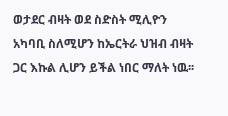ወታደር ብዛት ወደ ስድስት ሚሊዮን አካባቢ ስለሚሆን ከኤርትራ ህዝብ ብዛት ጋር እኩል ሊሆን ይችል ነበር ማለት ነዉ፡፡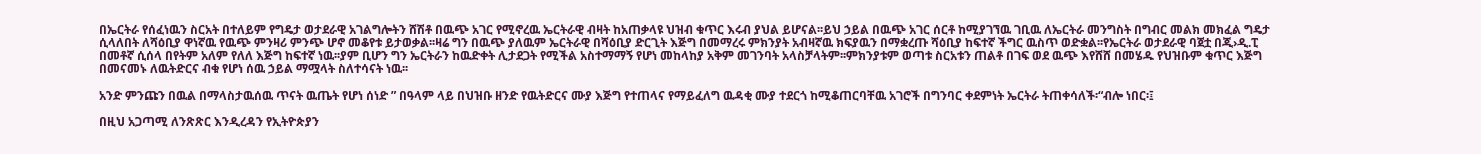በኤርትራ የሰፈነዉን ስርአት በተለይም የግዴታ ወታደራዊ አገልግሎትን ሸሽቶ በዉጭ አገር የሚኖረዉ ኤርትራዊ ብዛት ከአጠቃላዩ ህዝብ ቁጥር እሩብ ያህል ይሆናል፡፡ይህ ኃይል በዉጭ አገር ሰርቶ ከሚያገኘዉ ገቢዉ ለኤርትራ መንግስት በግብር መልክ መክፈል ግዴታ ሲላለበት ለሻዕቢያ ዋነኛዉ የዉጭ ምንዛሪ ምንጭ ሆኖ መቆየቱ ይታወቃል፡፡ዛሬ ግን በዉጭ ያለዉም ኤርትራዊ በሻዕቢያ ድርጊት እጅግ በመማረሩ ምክንያት አብዛኛዉ ክፍያዉን በማቋረጡ ሻዕቢያ ከፍተኛ ችግር ዉስጥ ወድቋል፡፡የኤርትራ ወታደራዊ ባጀቷ በጂ›ዲ.ፒ በመቶኛ ሲሰላ በየትም አለም የለለ እጅግ ከፍተኛ ነዉ፡፡ያም ቢሆን ግን ኤርትራን ከዉድቀት ሊታደጋት የሚችል አስተማማኝ የሆነ መከላከያ አቅም መገንባት አላስቻላትም፡፡ምክንያቱም ወጣቱ ስርአቱን ጠልቶ በገፍ ወደ ዉጭ እየሸሸ በመሄዱ የህዝቡም ቁጥር እጅግ በመናመኑ ለዉትድርና ብቁ የሆነ ሰዉ ኃይል ማሟላት ስለተሳናት ነዉ፡፡

አንድ ምንጩን በዉል በማላስታዉሰዉ ጥናት ዉጤት የሆነ ሰነድ ” በዓላም ላይ በህዝቡ ዘንድ የዉትድርና ሙያ እጅግ የተጠላና የማይፈለግ ዉዳቂ ሙያ ተደርጎ ከሚቆጠርባቸዉ አገሮች በግንባር ቀደምነት ኤርትራ ትጠቀሳለች፡“ብሎ ነበር፡፤

በዚህ አጋጣሚ ለንጽጽር እንዲረዳን የኢትዮጵያን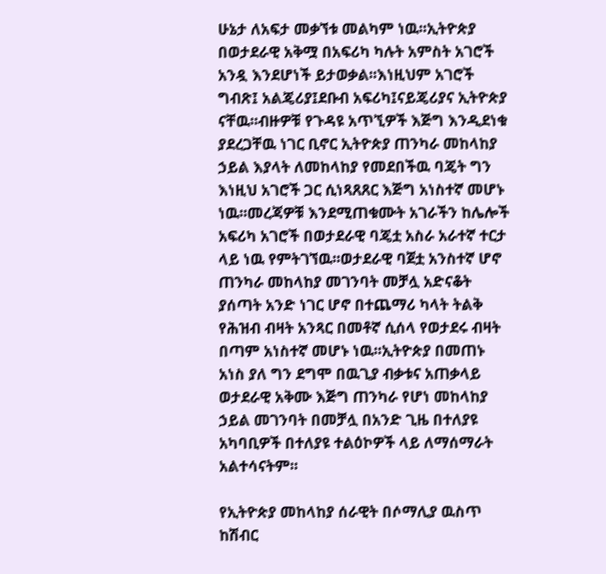ሁኔታ ለአፍታ መቃኘቱ መልካም ነዉ፡፡ኢትዮጵያ በወታደራዊ አቅሟ በአፍሪካ ካሉት አምስት አገሮች አንዷ እንደሆነች ይታወቃል፡፡እነዚህም አገሮች ግብጽ፤ አልጄሪያ፤ደቡብ አፍሪካ፤ናይጄሪያና ኢትዮጵያ ናቸዉ፡፡ብዙዎቹ የጉዳዩ አጥኚዎች እጅግ እንዲደነቁ ያደረጋቸዉ ነገር ቢኖር ኢትዮጵያ ጠንካራ መከላከያ ኃይል እያላት ለመከላከያ የመደበችዉ ባጄት ግን እነዚህ አገሮች ጋር ሲነጻጸጸር እጅግ አነስተኛ መሆኑ ነዉ፡፡መረጃዎቹ እንደሚጠቁሙት አገራችን ከሌሎች አፍሪካ አገሮች በወታደራዊ ባጄቷ አስራ አራተኛ ተርታ ላይ ነዉ የምትገኘዉ፡፡ወታደራዊ ባጀቷ አንስተኛ ሆኖ ጠንካራ መከላከያ መገንባት መቻሏ አድናቆት ያሰጣት አንድ ነገር ሆኖ በተጨማሪ ካላት ትልቅ የሕዝብ ብዛት አንጻር በመቶኛ ሲሰላ የወታደሩ ብዛት በጣም አነስተኛ መሆኑ ነዉ፡፡ኢትዮጵያ በመጠኑ አነስ ያለ ግን ደግሞ በዉጊያ ብቃቱና አጠቃላይ ወታደራዊ አቅሙ እጅግ ጠንካራ የሆነ መከላከያ ኃይል መገንባት በመቻሏ በአንድ ጊዜ በተለያዩ አካባቢዎች በተለያዩ ተልዕኮዎች ላይ ለማሰማራት አልተሳናትም፡፡

የኢትዮጵያ መከላከያ ሰራዊት በሶማሊያ ዉስጥ ከሽብር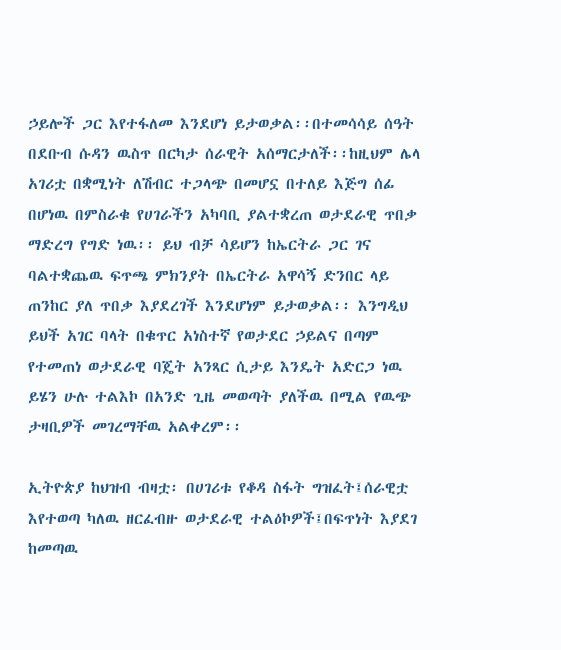ኃይሎች ጋር እየተፋለመ እንደሆነ ይታወቃል፡፡በተመሳሳይ ሰዓት በደቡብ ሱዳን ዉስጥ በርካታ ሰራዊት አሰማርታለች፡፡ከዚህም ሌላ አገሪቷ በቋሚነት ለሽብር ተጋላጭ በመሆኗ በተለይ እጅግ ሰፊ በሆነዉ በምስራቁ የሀገራችን አካባቢ ያልተቋረጠ ወታደራዊ ጥበቃ ማድረግ የግድ ነዉ፡፡ ይህ ብቻ ሳይሆን ከኤርትራ ጋር ገና ባልተቋጨዉ ፍጥጫ ምክንያት በኤርትራ አዋሳኝ ድንበር ላይ ጠንከር ያለ ጥበቃ እያደረገች እንደሆነም ይታወቃል፡፡ እንግዲህ ይህች አገር ባላት በቁጥር አነስተኛ የወታደር ኃይልና በጣም የተመጠነ ወታደራዊ ባጄት አንጻር ሲታይ እንዴት አድርጋ ነዉ ይሄን ሁሉ ተልእኮ በአንድ ጊዜ መወጣት ያለችዉ በሚል የዉጭ ታዛቢዎች መገረማቸዉ አልቀረም፡፡

ኢትዮጵያ ከህዝብ ብዛቷ፡ በሀገሪቱ የቆዳ ስፋት ግዝፈት፤ሰራዊቷ እየተወጣ ካለዉ ዘርፈብዙ ወታደራዊ ተልዕኮዎች፤በፍጥነት እያደገ ከመጣዉ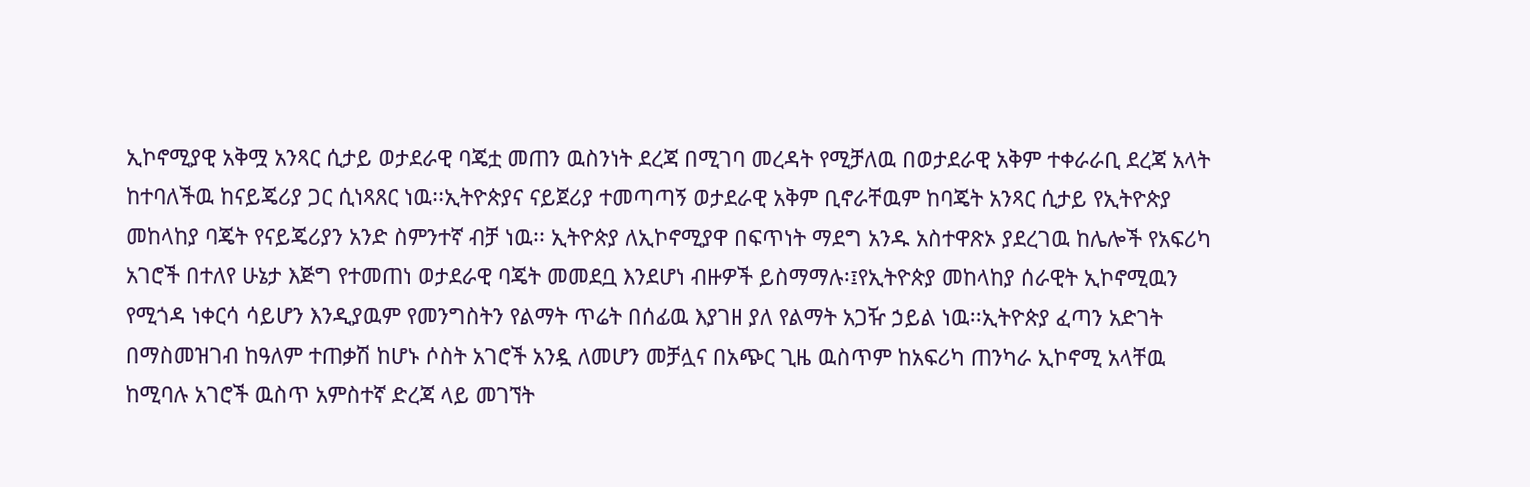ኢኮኖሚያዊ አቅሟ አንጻር ሲታይ ወታደራዊ ባጄቷ መጠን ዉስንነት ደረጃ በሚገባ መረዳት የሚቻለዉ በወታደራዊ አቅም ተቀራራቢ ደረጃ አላት ከተባለችዉ ከናይጄሪያ ጋር ሲነጻጸር ነዉ፡፡ኢትዮጵያና ናይጀሪያ ተመጣጣኝ ወታደራዊ አቅም ቢኖራቸዉም ከባጄት አንጻር ሲታይ የኢትዮጵያ መከላከያ ባጄት የናይጄሪያን አንድ ስምንተኛ ብቻ ነዉ፡፡ ኢትዮጵያ ለኢኮኖሚያዋ በፍጥነት ማደግ አንዱ አስተዋጽኦ ያደረገዉ ከሌሎች የአፍሪካ አገሮች በተለየ ሁኔታ እጅግ የተመጠነ ወታደራዊ ባጄት መመደቧ እንደሆነ ብዙዎች ይስማማሉ፡፤የኢትዮጵያ መከላከያ ሰራዊት ኢኮኖሚዉን የሚጎዳ ነቀርሳ ሳይሆን እንዲያዉም የመንግስትን የልማት ጥሬት በሰፊዉ እያገዘ ያለ የልማት አጋዥ ኃይል ነዉ፡፡ኢትዮጵያ ፈጣን አድገት በማስመዝገብ ከዓለም ተጠቃሽ ከሆኑ ሶስት አገሮች አንዷ ለመሆን መቻሏና በአጭር ጊዜ ዉስጥም ከአፍሪካ ጠንካራ ኢኮኖሚ አላቸዉ ከሚባሉ አገሮች ዉስጥ አምስተኛ ድረጃ ላይ መገኘት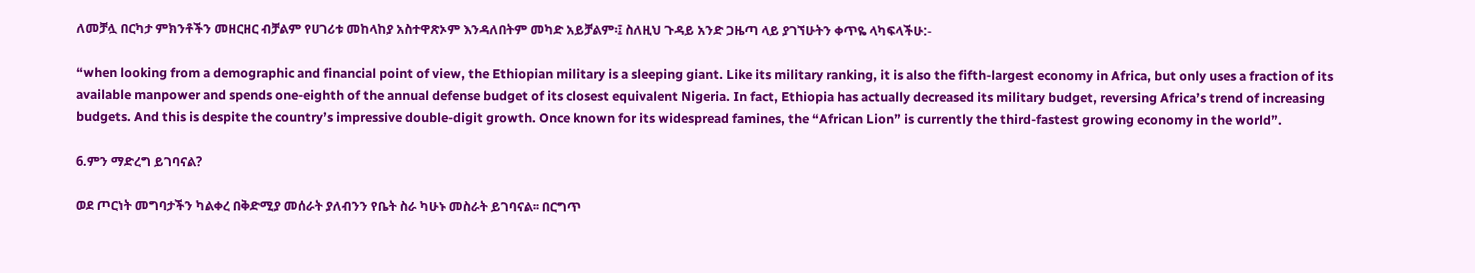ለመቻሏ በርካታ ምክንቶችን መዘርዘር ብቻልም የሀገሪቱ መከላከያ አስተዋጽኦም እንዳለበትም መካድ አይቻልም፡፤ ስለዚህ ጉዳይ አንድ ጋዜጣ ላይ ያገኘሁትን ቀጥዬ ላካፍላችሁ:-

“when looking from a demographic and financial point of view, the Ethiopian military is a sleeping giant. Like its military ranking, it is also the fifth-largest economy in Africa, but only uses a fraction of its available manpower and spends one-eighth of the annual defense budget of its closest equivalent Nigeria. In fact, Ethiopia has actually decreased its military budget, reversing Africa’s trend of increasing budgets. And this is despite the country’s impressive double-digit growth. Once known for its widespread famines, the “African Lion” is currently the third-fastest growing economy in the world”.

6.ምን ማድረግ ይገባናል?

ወደ ጦርነት መግባታችን ካልቀረ በቅድሚያ መሰራት ያለብንን የቤት ስራ ካሁኑ መስራት ይገባናል፡፡ በርግጥ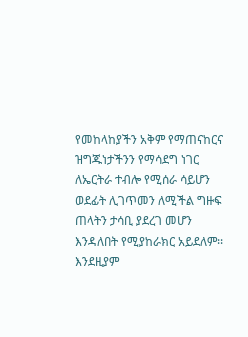የመከላከያችን አቅም የማጠናከርና ዝግጁነታችንን የማሳደግ ነገር ለኤርትራ ተብሎ የሚሰራ ሳይሆን ወደፊት ሊገጥመን ለሚችል ግዙፍ ጠላትን ታሳቢ ያደረገ መሆን እንዳለበት የሚያከራክር አይደለም፡፡እንደዚያም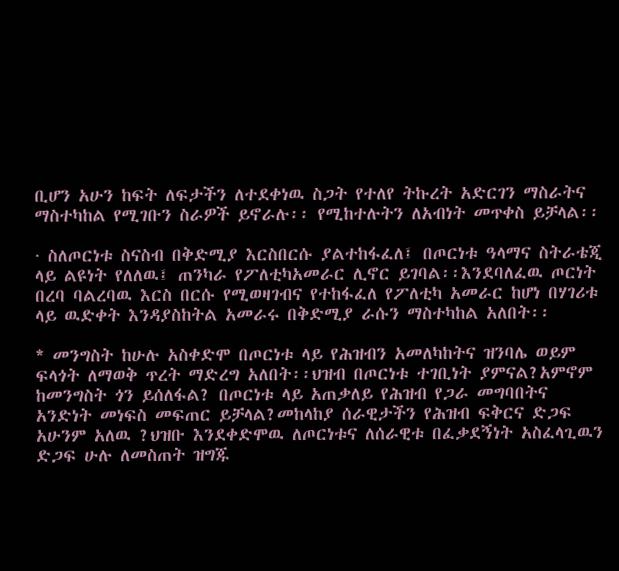ቢሆን አሁን ከፍት ለፍታችን ለተደቀነዉ ስጋት የተለየ ትኩረት አድርገን ማስራትና ማስተካከል የሚገቡን ስራዎች ይኖራሉ፡፡ የሚከተሉትን ለአብነት መጥቀስ ይቻላል፡፡

· ስለጦርነቱ ስናስብ በቅድሚያ እርስበርሱ ያልተከፋፈለ፤ በጦርነቱ ዓላማና ስትራቴጂ ላይ ልዩነት የለለዉ፤ ጠንካራ የፖለቲካአመራር ሊኖር ይገባል፡፡እንደባለፈዉ ጦርነት በረባ ባልረባዉ እርስ በርሱ የሚወዛገብና የተከፋፈለ የፖለቲካ አመራር ከሆነ በሃገሪቱ ላይ ዉድቀት እንዳያስከትል አመራሩ በቅድሚያ ራሱን ማስተካከል አለበት፡፡

* መንግስት ከሁሉ አስቀድሞ በጦርነቱ ላይ የሕዝብን አመለካከትና ዝንባሌ ወይም ፍላጎት ለማወቅ ጥረት ማድረግ አለበት፡፡ህዝብ በጦርነቱ ተገቢነት ያምናል?አምኖም ከመንግስት ጎን ይሰለፋል? በጦርነቱ ላይ አጠቃለይ የሕዝብ የጋራ መግባበትና አንድነት መነፍስ መፍጠር ይቻላል?መከላከያ ሰራዊታችን የሕዝብ ፍቅርና ድጋፍ አሁንም አለዉ ?ህዝቡ እንደቀድሞዉ ለጦርነቱና ለሰራዊቱ በፈቃደኝነት አስፈላጊዉን ድጋፍ ሁሉ ለመስጠት ዝግጁ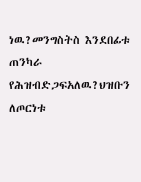ነዉ?መንግስትስ እንደበፊቱ ጠንካራ የሕዝብድጋፍአለዉ?ህዝቡን ለጦርነቱ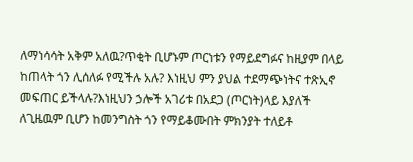ለማነሳሳት አቅም አለዉ?ጥቂት ቢሆኑም ጦርነቱን የማይደግፉና ከዚያም በላይ ከጠላት ጎን ሊሰለፉ የሚችሉ አሉ? እነዚህ ምን ያህል ተደማጭነትና ተጽኢኖ መፍጠር ይችላሉ?እነዚህን ኃሎች አገሪቱ በአደጋ (ጦርነት)ላይ እያለች ለጊዜዉም ቢሆን ከመንግስት ጎን የማይቆሙበት ምክንያት ተለይቶ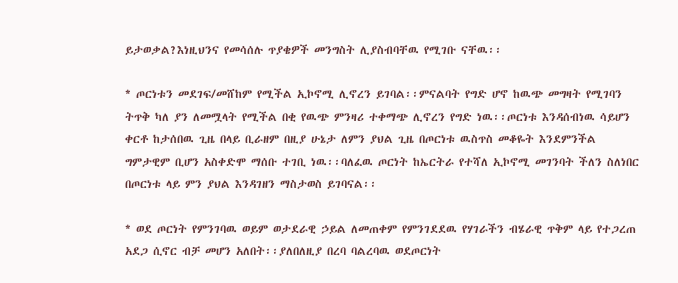ይታወቃል?እነዚህንና የመሳሰሉ ጥያቄዎች መንግስት ሊያስብባቸዉ የሚገቡ ናቸዉ፡፡

* ጦርነቱን መደገፍ/መሸከም የሚችል ኢኮኖሚ ሊኖረን ይገባል፡፡ምናልባት የግድ ሆኖ ከዉጭ መግዛት የሚገባን ትጥቅ ካለ ያን ለመሟላት የሚችል በቂ የዉጭ ምንዛሪ ተቀማጭ ሊኖረን የግድ ነዉ፡፡ጦርነቱ እንዳሰብነዉ ሳይሆን ቀርቶ ከታሰበዉ ጊዜ በላይ ቢራዘም በዚያ ሁኔታ ለምን ያህል ጊዜ በጦርነቱ ዉስጥስ መቆዬት እንደምንችል ግምታዊም ቢሆን አስቀድሞ ማሰቡ ተገቢ ነዉ፡፡ባለፈዉ ጦርነት ከኤርትራ የተሻለ ኢኮኖሚ መገንባት ችለን ስለነበር በጦርነቱ ላይ ምን ያህል እንዳገዘን ማስታወስ ይገባናል፡፡

* ወደ ጦርነት የምንገባዉ ወይም ወታደራዊ ኃይል ለመጠቀም የምንገደደዉ የሃገራችን ብሄራዊ ጥቅም ላይ የተጋረጠ አደጋ ሲኖር ብቻ መሆን አለበት፡፡ያለበለዚያ በረባ ባልረባዉ ወደጦርነት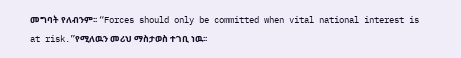መግባት የለብንም፡፡ “Forces should only be committed when vital national interest is at risk.”የሚለዉን መሪህ ማስታወስ ተገቢ ነዉ፡፡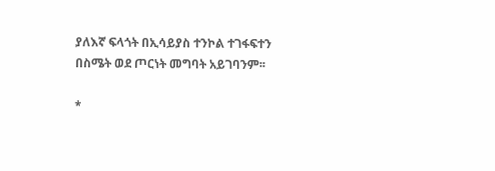ያለእኛ ፍላጎት በኢሳይያስ ተንኮል ተገፋፍተን በስሜት ወደ ጦርነት መግባት አይገባንም፡፡

*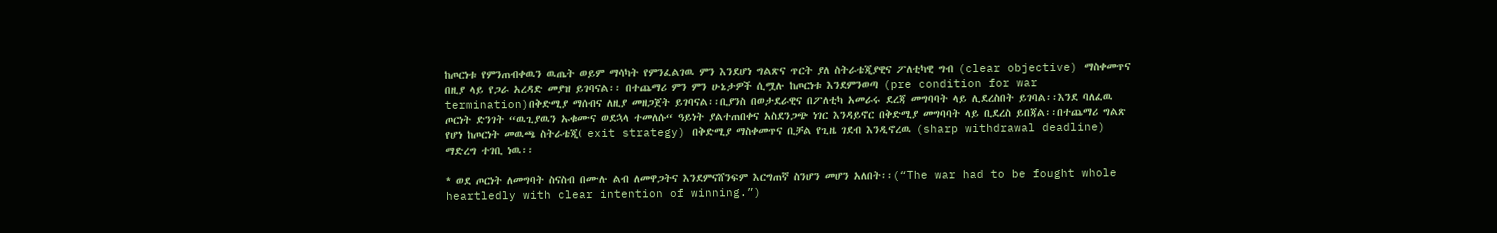ከጦርነቱ የምንጠብቀዉን ዉጤት ወይም ማሳካት የምንፈልገዉ ምን እንደሆነ ግልጽና ጥርት ያለ ስትራቴጂያዊና ፖለቲካዊ ግብ (clear objective) ማስቀመጥና በዚያ ላይ የጋራ አረዳድ መያዝ ይገባናል፡፡ በተጨማሪ ምን ምን ሁኔታዎች ሲሟሉ ከጦርነቱ እንደምንወጣ (pre condition for war termination)በቅድሚያ ማሰብና ለዚያ መዘጋጀት ይገባናል፡፡ቢያንስ በወታደራዊና በፖለቲካ አመራሩ ደረጃ መግባባት ላይ ሊደረስበት ይገባል፡፡እንደ ባለፈዉ ጦርነት ድንገት “ዉጊያዉን ኡቁሙና ወደኋላ ተመለሱ“ ዓይነት ያልተጠበቀና አስደንጋጭ ነገር እንዳይኖር በቅድሚያ መግባባት ላይ ቢደረስ ይበጃል፡፡በተጨማሪ ግልጽ የሆነ ከጦርነት መዉጫ ስትራቴጂ( exit strategy) በቅድሚያ ማስቀመጥና ቢቻል የጊዜ ገደብ እንዲኖረዉ (sharp withdrawal deadline) ማድረግ ተገቢ ነዉ፡፡

* ወደ ጦርነት ለመግባት ስናስብ በሙሉ ልብ ለመዋጋትና እንደምናሸንፍም እርግጠኛ ስንሆን መሆን አለበት፡፡(“The war had to be fought whole heartledly with clear intention of winning.”)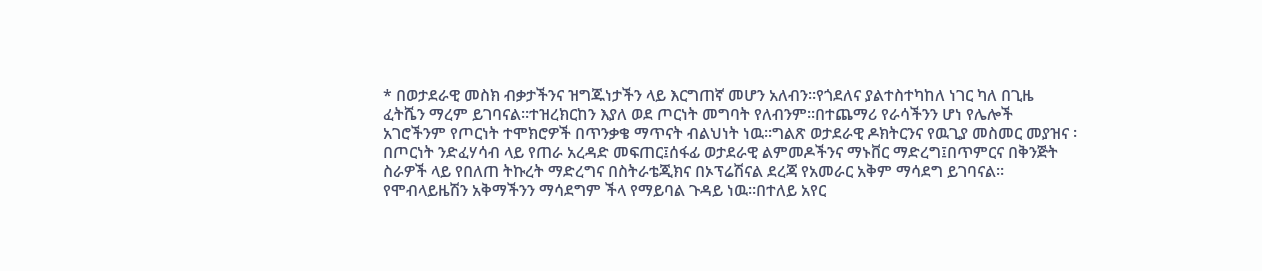* በወታደራዊ መስክ ብቃታችንና ዝግጁነታችን ላይ እርግጠኛ መሆን አለብን፡፡የጎደለና ያልተስተካከለ ነገር ካለ በጊዜ ፈትሼን ማረም ይገባናል፡፡ተዝረክርከን እያለ ወደ ጦርነት መግባት የለብንም፡፡በተጨማሪ የራሳችንን ሆነ የሌሎች አገሮችንም የጦርነት ተሞክሮዎች በጥንቃቄ ማጥናት ብልህነት ነዉ፡፡ግልጽ ወታደራዊ ዶክትርንና የዉጊያ መስመር መያዝና ፡በጦርነት ንድፈሃሳብ ላይ የጠራ አረዳድ መፍጠር፤ሰፋፊ ወታደራዊ ልምመዶችንና ማኑቨር ማድረግ፤በጥምርና በቅንጅት ስራዎች ላይ የበለጠ ትኩረት ማድረግና በስትራቴጂክና በኦፕሬሽናል ደረጃ የአመራር አቅም ማሳደግ ይገባናል፡፡የሞብላይዜሽን አቅማችንን ማሳደግም ችላ የማይባል ጉዳይ ነዉ፡፡በተለይ አየር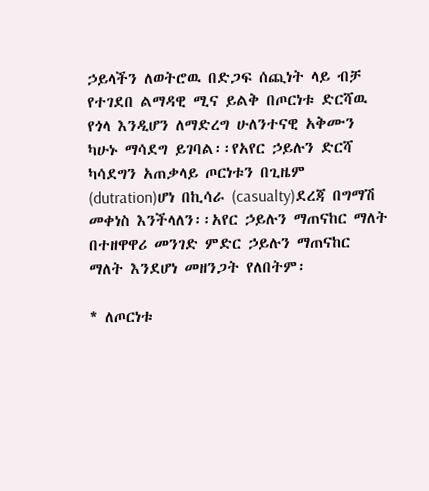ኃይላችን ለወትሮዉ በድጋፍ ሰጪነት ላይ ብቻ የተገደበ ልማዳዊ ሚና ይልቅ በጦርነቱ ድርሻዉ የጎላ እንዲሆን ለማድረግ ሁለንተናዊ አቅሙን ካሁኑ ማሳደግ ይገባል፡፡የአየር ኃይሉን ድርሻ ካሳደግን አጠቃላይ ጦርነቱን በጊዜም (dutration)ሆነ በኪሳራ (casualty)ደረጃ በግማሽ መቀነስ እንችላለን፡፡አየር ኃይሉን ማጠናከር ማለት በተዘዋዋሪ መንገድ ምድር ኃይሉን ማጠናከር ማለት እንደሆነ መዘንጋት የለበትም፡

* ለጦርነቱ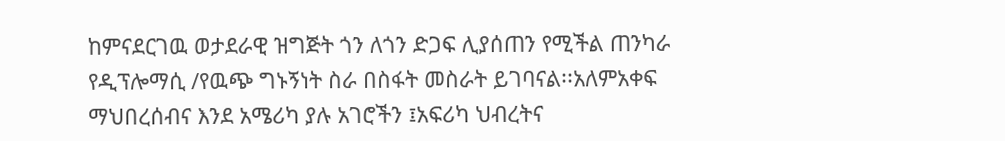ከምናደርገዉ ወታደራዊ ዝግጅት ጎን ለጎን ድጋፍ ሊያሰጠን የሚችል ጠንካራ የዲፕሎማሲ /የዉጭ ግኑኝነት ስራ በስፋት መስራት ይገባናል፡፡አለምአቀፍ ማህበረሰብና እንደ አሜሪካ ያሉ አገሮችን ፤አፍሪካ ህብረትና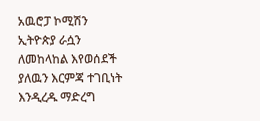አዉሮፓ ኮሚሽን ኢትዮጵያ ራሷን ለመከላከል እየወሰደች ያለዉን እርምጃ ተገቢነት እንዲረዱ ማድረግ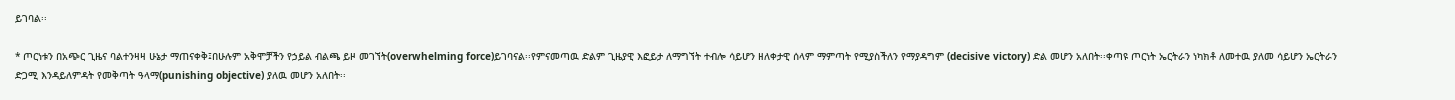ይገባል፡፡

* ጦርነቱን በአጭር ጊዜና ባልተንዛዛ ሁኔታ ማጠናቀቅ፤በሁሉም አቅሞቻችን የኃይል ብልጫ ይዞ መገኘት(overwhelming force)ይገባናል፡፡የምናመጣዉ ድልም ጊዜያዊ እፎይታ ለማግኘት ተብሎ ሳይሆን ዘለቀታዊ ሰላም ማምጣት የሚያስችለን የማያዳግም (decisive victory) ድል መሆን አለበት፡፡ቀጣዩ ጦርነት ኤርትራን ነካክቶ ለመተዉ ያለመ ሳይሆን ኤርትራን ድጋሚ እንዳይለምዳት የመቅጣት ዓላማ(punishing objective) ያለዉ መሆን አለበት፡፡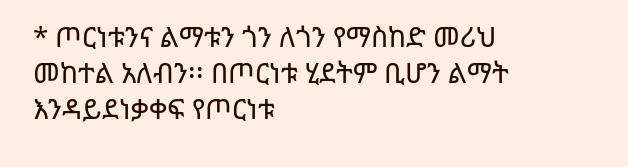* ጦርነቱንና ልማቱን ጎን ለጎን የማስከድ መሪህ መከተል አለብን፡፡ በጦርነቱ ሂደትም ቢሆን ልማት እንዳይደነቃቀፍ የጦርነቱ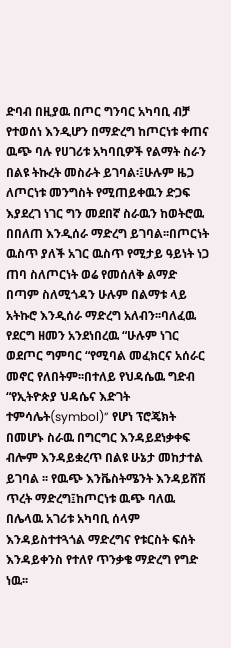ድባብ በዚያዉ በጦር ግንባር አካባቢ ብቻ የተወሰነ እንዲሆን በማድረግ ከጦርነቱ ቀጠና ዉጭ ባሉ የሀገሪቱ አካባቢዎች የልማት ስራን በልዩ ትኩረት መስራት ይገባል፡፤ሁሉም ዜጋ ለጦርነቱ መንግስት የሚጠይቀዉን ድጋፍ እያደረገ ነገር ግን መደበኛ ስራዉን ከወትሮዉ በበለጠ እንዲሰራ ማድረግ ይገባል፡፡በጦርነት ዉስጥ ያለች አገር ዉስጥ የሚታይ ዓይነት ነጋ ጠባ ስለጦርነት ወሬ የመሰለቅ ልማድ በጣም ስለሚጎዳን ሁሉም በልማቱ ላይ አትኩሮ እንዲሰራ ማድረግ አለብን፡፡ባለፈዉ የደርግ ዘመን አንደነበረዉ “ሁሉም ነገር ወደጦር ግምባር “የሚባል መፈክርና አሰራር መኖር የለበትም፡፡በተለይ የህዳሴዉ ግድብ “የኢትዮጵያ ህዳሴና እድገት ተምሳሌት(symbol)” የሆነ ፕሮጄክት በመሆኑ ስራዉ በግርግር እንዳይደነቃቀፍ ብሎም እንዳይቋረጥ በልዩ ሁኔታ መከታተል ይገባል ፡፡ የዉጭ እንቬስትሜንት እንዳይሸሽ ጥረት ማድረግ፤ከጦርነቱ ዉጭ ባለዉ በሌላዉ አገሪቱ አካባቢ ሰላም እንዳይስተተጓጎል ማድረግና የቱርስት ፍሰት እንዳይቀንስ የተለየ ጥንቃቄ ማድረግ የግድ ነዉ፡፡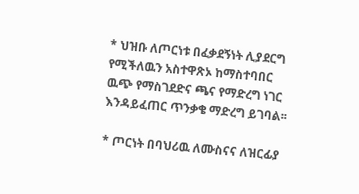* ህዝቡ ለጦርነቱ በፈቃደኝነት ሊያደርግ የሚችለዉን አስተዋጽኦ ከማስተባበር ዉጭ የማስገደድና ጫና የማድረግ ነገር እንዳይፈጠር ጥንቃቄ ማድረግ ይገባል፡፡

* ጦርነት በባህሪዉ ለሙስናና ለዝርፊያ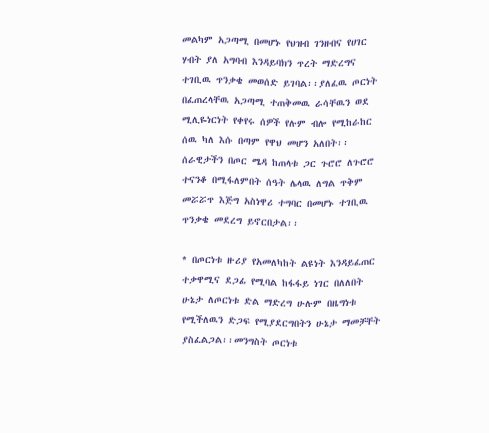መልካም አጋጣሚ በመሆኑ የህዝብ ገንዘብና የሀገር ሃብት ያለ አግባብ እንዳይባክን ጥረት ማድረግና ተገቢዉ ጥንቃቄ መወሰድ ይገባል፡፡ያለፈዉ ጦርነት በፈጠረላቸዉ አጋጣሚ ተጠቅመዉ ራሳቸዉን ወደ ሚሊዬነርነት የቀየሩ ሰዎች የሉም ብሎ የሚከራከር ሰዉ ካለ እሱ በጣም የዋህ መሆን አለበት፡፡ሰራዊታችን በጦር ሜዳ ከጠላቱ ጋር ጉሮሮ ለጉሮሮ ተናንቆ በሚፋለምበት ሰዓት ሌላዉ ለግል ጥቅም መሯሯጥ እጅግ አስነዋሪ ተግባር በመሆኑ ተገቢዉ ጥንቃቄ መደረግ ይኖርበታል፡፡

* በጦርነቱ ዙሪያ የአመለካከት ልዩነት እንዳይፈጠር ተቃዋሚና ደጋፊ የሚባል ከፋፋይ ነገር በለለበት ሁኔታ ለጦርነቱ ድል ማድረግ ሁሉም በዜግነቱ የሚችለዉን ድጋፍ የሚያደርግበትን ሁኔታ ማመቻቸት ያስፈልጋል፡፡መንግስት ጦርነቱ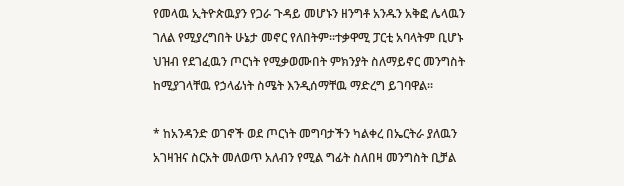የመላዉ ኢትዮጵዉያን የጋራ ጉዳይ መሆኑን ዘንግቶ አንዱን አቅፎ ሌላዉን ገለል የሚያረግበት ሁኔታ መኖር የለበትም፡፡ተቃዋሚ ፓርቲ አባላትም ቢሆኑ ህዝብ የደገፈዉን ጦርነት የሚቃወሙበት ምክንያት ስለማይኖር መንግስት ከሚያገላቸዉ የኃላፊነት ስሜት እንዲሰማቸዉ ማድረግ ይገባዋል፡፡

* ከአንዳንድ ወገኖች ወደ ጦርነት መግባታችን ካልቀረ በኤርትራ ያለዉን አገዛዝና ስርአት መለወጥ አለብን የሚል ግፊት ስለበዛ መንግስት ቢቻል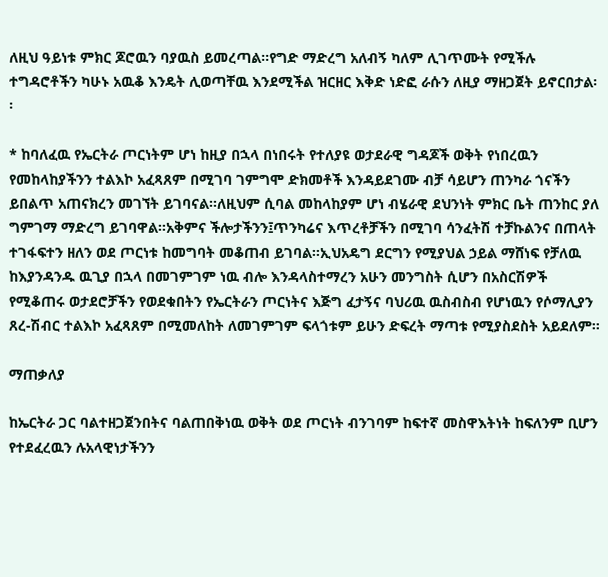ለዚህ ዓይነቱ ምክር ጆሮዉን ባያዉስ ይመረጣል፡፡የግድ ማድረግ አለብኝ ካለም ሊገጥሙት የሚችሉ ተግዳሮቶችን ካሁኑ አዉቆ እንዴት ሊወጣቸዉ እንደሚችል ዝርዘር እቅድ ነድፎ ራሱን ለዚያ ማዘጋጀት ይኖርበታል፡፡

* ከባለፈዉ የኤርትራ ጦርነትም ሆነ ከዚያ በኋላ በነበሩት የተለያዩ ወታደራዊ ግዳጆች ወቅት የነበረዉን የመከላከያችንን ተልእኮ አፈጻጸም በሚገባ ገምግሞ ድክመቶች እንዳይደገሙ ብቻ ሳይሆን ጠንካራ ጎናችን ይበልጥ አጠናክረን መገኘት ይገባናል፡፡ለዚህም ሲባል መከላከያም ሆነ ብሄራዊ ደህንነት ምክር ቤት ጠንከር ያለ ግምገማ ማድረግ ይገባዋል፡፡አቅምና ችሎታችንን፤ጥንካሬና እጥረቶቻችን በሚገባ ሳንፈትሽ ተቻኩልንና በጠላት ተገፋፍተን ዘለን ወደ ጦርነቱ ከመግባት መቆጠብ ይገባል፡፡ኢህአዴግ ደርግን የሚያህል ኃይል ማሸነፍ የቻለዉ ከእያንዳንዱ ዉጊያ በኋላ በመገምገም ነዉ ብሎ እንዳላስተማረን አሁን መንግስት ሲሆን በአስርሽዎች የሚቆጠሩ ወታደሮቻችን የወደቁበትን የኤርትራን ጦርነትና እጅግ ፈታኝና ባህሪዉ ዉስብስብ የሆነዉን የሶማሊያን ጸረ-ሽብር ተልእኮ አፈጻጸም በሚመለከት ለመገምገም ፍላጎቱም ይሁን ድፍረት ማጣቱ የሚያስደስት አይደለም፡፡

ማጠቃለያ

ከኤርትራ ጋር ባልተዘጋጀንበትና ባልጠበቅነዉ ወቅት ወደ ጦርነት ብንገባም ከፍተኛ መስዋእትነት ከፍለንም ቢሆን የተደፈረዉን ሉአላዊነታችንን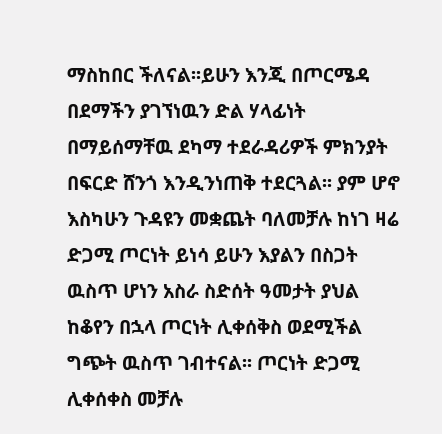ማስከበር ችለናል፡፡ይሁን እንጂ በጦርሜዳ በደማችን ያገኘነዉን ድል ሃላፊነት በማይሰማቸዉ ደካማ ተደራዳሪዎች ምክንያት በፍርድ ሸንጎ እንዲንነጠቅ ተደርጓል፡፡ ያም ሆኖ እስካሁን ጉዳዩን መቋጨት ባለመቻሉ ከነገ ዛሬ ድጋሚ ጦርነት ይነሳ ይሁን እያልን በስጋት ዉስጥ ሆነን አስራ ስድሰት ዓመታት ያህል ከቆየን በኋላ ጦርነት ሊቀሰቅስ ወደሚችል ግጭት ዉስጥ ገብተናል፡፡ ጦርነት ድጋሚ ሊቀሰቀስ መቻሉ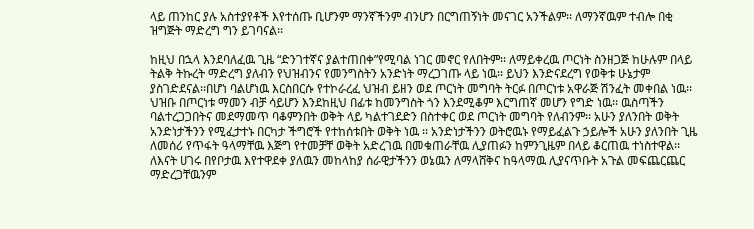ላይ ጠንከር ያሉ አስተያየቶች እየተሰጡ ቢሆንም ማንኛችንም ብንሆን በርግጠኝነት መናገር አንችልም፡፡ ለማንኛዉም ተብሎ በቂ ዝግጅት ማድረግ ግን ይገባናል፡፡

ከዚህ በኋላ እንደባለፈዉ ጊዜ “ድንገተኛና ያልተጠበቀ”የሚባል ነገር መኖር የለበትም፡፡ ለማይቀረዉ ጦርነት ስንዘጋጅ ከሁሉም በላይ ትልቅ ትኩረት ማድረግ ያለብን የህዝብንና የመንግስትን አንድነት ማረጋገጡ ላይ ነዉ፡፡ ይህን እንድናደረግ የወቅቱ ሁኔታም ያስገድደናል፡፡በሆነ ባልሆነዉ እርስበርሱ የተኮራረፈ ህዝብ ይዘን ወደ ጦርነት መግባት ትርፉ በጦርነቱ አዋራጅ ሽንፈት መቀበል ነዉ፡፡ ህዝቡ በጦርነቱ ማመን ብቻ ሳይሆን እንደከዚህ በፊቱ ከመንግስት ጎን እንደሚቆም እርግጠኛ መሆን የግድ ነዉ፡፡ ዉስጣችን ባልተረጋጋበትና መደማመጥ ባቆምንበት ወቅት ላይ ካልተገደድን በስተቀር ወደ ጦርነት መግባት የለብንም፡፡ አሁን ያለንበት ወቅት አንድነታችንን የሚፈታተኑ በርካታ ችግሮች የተከሰቱበት ወቅት ነዉ ፡፡ አንድነታችንን ወትሮዉኑ የማይፈልጉ ኃይሎች አሁን ያለንበት ጊዜ ለመሰሪ የጥፋት ዓላማቸዉ እጅግ የተመቻቸ ወቅት አድረገዉ በመቁጠራቸዉ ሊያጠፉን ከምንጊዜም በላይ ቆርጠዉ ተነስተዋል፡፡ ለእናት ሀገሩ በየቦታዉ እየተዋደቀ ያለዉን መከላከያ ሰራዊታችንን ወኔዉን ለማላሸቅና ከዓላማዉ ሊያናጥቡት አጉል መፍጨርጨር ማድረጋቸዉንም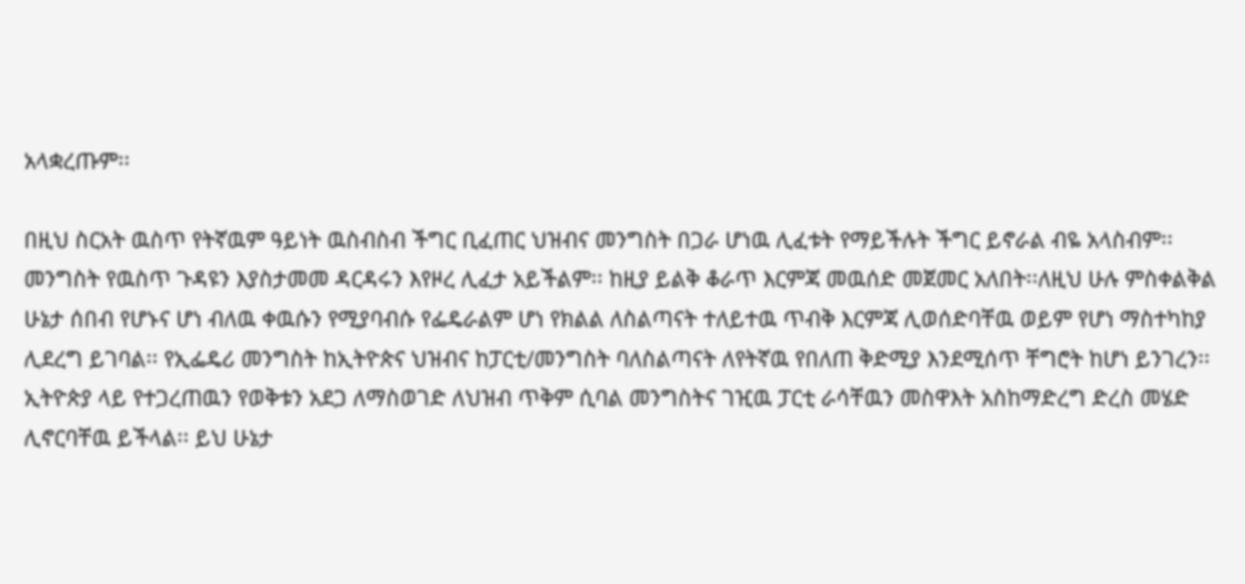አላቋረጡም፡፡

በዚህ ስርአት ዉስጥ የትኛዉም ዓይነት ዉስብስብ ችግር ቢፈጠር ህዝብና መንግስት በጋራ ሆነዉ ሊፈቱት የማይችሉት ችግር ይኖራል ብዬ አላስብም፡፡ መንግስት የዉስጥ ጉዳዩን እያስታመመ ዳርዳሩን እየዞረ ሊፈታ አይችልም፡፡ ከዚያ ይልቅ ቆራጥ እርምጃ መዉሰድ መጀመር አለበት፡፡ለዚህ ሁሉ ምስቀልቅል ሁኔታ ሰበብ የሆኑና ሆነ ብለዉ ቀዉሱን የሚያባብሱ የፌዴራልም ሆነ የክልል ለስልጣናት ተለይተዉ ጥብቅ እርምጃ ሊወሰድባቸዉ ወይም የሆነ ማስተካከያ ሊደረግ ይገባል፡፡ የኢፌዴሪ መንግስት ከኢትዮጵና ህዝብና ከፓርቲ/መንግስት ባለስልጣናት ለየትኛዉ የበለጠ ቅድሚያ እንደሚሰጥ ቸግሮት ከሆነ ይንገረን፡፡ ኢትዮጵያ ላይ የተጋረጠዉን የወቅቱን አደጋ ለማስወገድ ለህዝብ ጥቅም ሲባል መንግስትና ገዢዉ ፓርቲ ራሳቸዉን መስዋእት አስከማድረግ ድረስ መሄድ ሊኖርባቸዉ ይችላል፡፡ ይህ ሁኔታ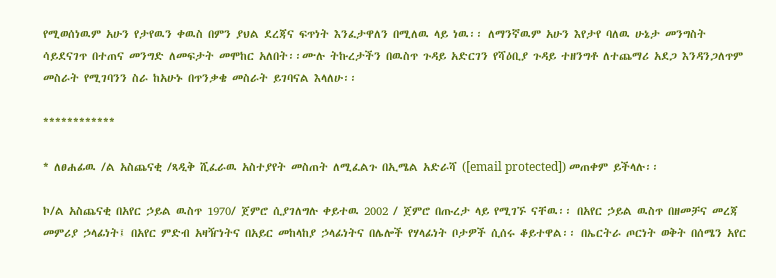የሚወሰነዉም አሁን የታየዉን ቀዉስ በምን ያህል ደረጃና ፍጥነት እንፈታዋለን በሚለዉ ላይ ነዉ፡፡ ለማንኛዉም አሁን እየታየ ባለዉ ሁኔታ መንግስት ሳይደናገጥ በተጠና መንግድ ለመፍታት መሞከር አለበት፡፡ሙሉ ትኩረታችን በዉስጥ ጉዳይ አድርገን የሻዕቢያ ጉዳይ ተዘንግቶ ለተጨማሪ አደጋ እንዳንጋለጥም መስራት የሚገባንን ስራ ከአሁኑ በጥንቃቄ መስራት ይገባናል እላለሁ፡፡

************

* ለፀሐፊዉ /ል አስጨናቂ /ጻዲቅ ሺፈራዉ አስተያየት መስጠት ለሚፈልጉ በኢሜል አድራሻ ([email protected]) መጠቀም ይችላሉ፡፡

ኮ/ል አስጨናቂ በአየር ኃይል ዉስጥ 1970/ ጀምሮ ሲያገለግሉ ቀይተዉ 2002 / ጀምሮ በጡረታ ላይ የሚገኙ ናቸዉ፡፡ በአየር ኃይል ዉስጥ በዘመቻና መረጃ መምሪያ ኃላፊነት፤ በአየር ምድብ አዛዥነትና በአይር መከላከያ ኃላፊነትና በሌሎች የሃላፊነት ቦታዎች ሲሰሩ ቆይተዋል፡፡ በኤርትራ ጦርነት ወቅት በሰሜን አየር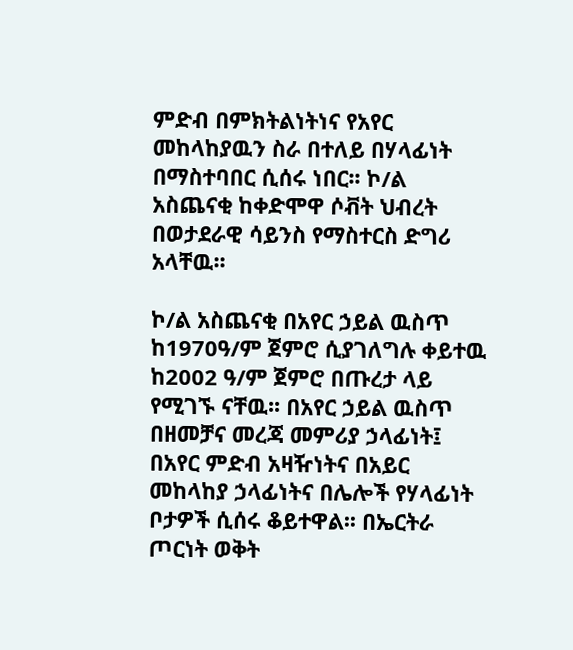ምድብ በምክትልነትነና የአየር መከላከያዉን ስራ በተለይ በሃላፊነት በማስተባበር ሲሰሩ ነበር፡፡ ኮ/ል አስጨናቂ ከቀድሞዋ ሶቭት ህብረት በወታደራዊ ሳይንስ የማስተርስ ድግሪ አላቸዉ፡፡

ኮ/ል አስጨናቂ በአየር ኃይል ዉስጥ ከ1970ዓ/ም ጀምሮ ሲያገለግሉ ቀይተዉ ከ2002 ዓ/ም ጀምሮ በጡረታ ላይ የሚገኙ ናቸዉ፡፡ በአየር ኃይል ዉስጥ በዘመቻና መረጃ መምሪያ ኃላፊነት፤ በአየር ምድብ አዛዥነትና በአይር መከላከያ ኃላፊነትና በሌሎች የሃላፊነት ቦታዎች ሲሰሩ ቆይተዋል፡፡ በኤርትራ ጦርነት ወቅት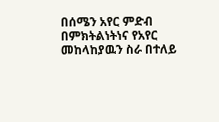በሰሜን አየር ምድብ በምክትልነትነና የአየር መከላከያዉን ስራ በተለይ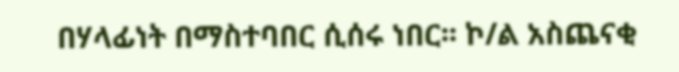በሃላፊነት በማስተባበር ሲሰሩ ነበር፡፡ ኮ/ል አስጨናቂ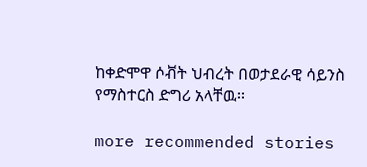ከቀድሞዋ ሶቭት ህብረት በወታደራዊ ሳይንስ የማስተርስ ድግሪ አላቸዉ፡፡

more recommended stories